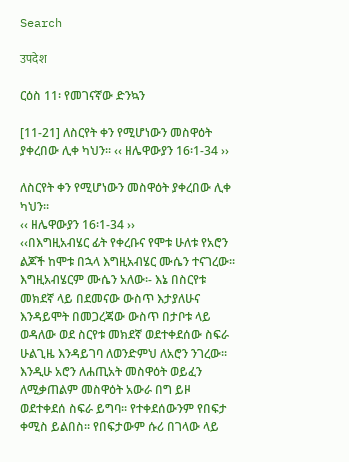Search

उपदेश

ርዕስ 11፡ የመገናኛው ድንኳን

[11-21] ለስርየት ቀን የሚሆነውን መስዋዕት ያቀረበው ሊቀ ካህን፡፡ ‹‹ ዘሌዋውያን 16፡1-34 ››

ለስርየት ቀን የሚሆነውን መስዋዕት ያቀረበው ሊቀ ካህን፡፡
‹‹ ዘሌዋውያን 16፡1-34 ››
‹‹በእግዚአብሄር ፊት የቀረቡና የሞቱ ሁለቱ የአሮን ልጆች ከሞቱ በኋላ እግዚአብሄር ሙሴን ተናገረው፡፡ እግዚአብሄርም ሙሴን አለው፡- እኔ በስርየቱ መክደኛ ላይ በደመናው ውስጥ እታያለሁና እንዳይሞት በመጋረጃው ውስጥ በታቦቱ ላይ ወዳለው ወደ ስርየቱ መክደኛ ወደተቀደሰው ስፍራ ሁልጊዜ እንዳይገባ ለወንድምህ ለአሮን ንገረው፡፡ እንዲሁ አሮን ለሐጢአት መስዋዕት ወይፈን ለሚቃጠልም መስዋዕት አውራ በግ ይዞ ወደተቀደሰ ስፍራ ይግባ፡፡ የተቀደሰውንም የበፍታ ቀሚስ ይልበስ፡፡ የበፍታውም ሱሪ በገላው ላይ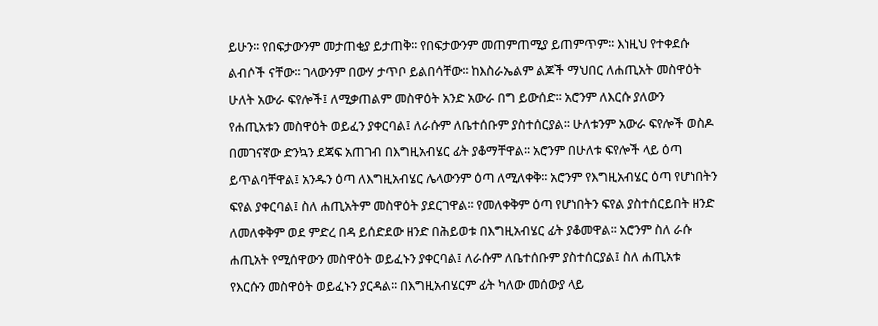ይሁን፡፡ የበፍታውንም መታጠቂያ ይታጠቅ፡፡ የበፍታውንም መጠምጠሚያ ይጠምጥም፡፡ እነዚህ የተቀደሱ ልብሶች ናቸው፡፡ ገላውንም በውሃ ታጥቦ ይልበሳቸው፡፡ ከእስራኤልም ልጆች ማህበር ለሐጢአት መስዋዕት ሁለት አውራ ፍየሎች፤ ለሚቃጠልም መስዋዕት አንድ አውራ በግ ይውሰድ፡፡ አሮንም ለእርሱ ያለውን የሐጢአቱን መስዋዕት ወይፈን ያቀርባል፤ ለራሱም ለቤተሰቡም ያስተሰርያል፡፡ ሁለቱንም አውራ ፍየሎች ወስዶ በመገናኛው ድንኳን ደጃፍ አጠገብ በእግዚአብሄር ፊት ያቆማቸዋል፡፡ አሮንም በሁለቱ ፍየሎች ላይ ዕጣ ይጥልባቸዋል፤ አንዱን ዕጣ ለእግዚአብሄር ሌላውንም ዕጣ ለሚለቀቅ፡፡ አሮንም የእግዚአብሄር ዕጣ የሆነበትን ፍየል ያቀርባል፤ ስለ ሐጢአትም መስዋዕት ያደርገዋል፡፡ የመለቀቅም ዕጣ የሆነበትን ፍየል ያስተሰርይበት ዘንድ ለመለቀቅም ወደ ምድረ በዳ ይሰድደው ዘንድ በሕይወቱ በእግዚአብሄር ፊት ያቆመዋል፡፡ አሮንም ስለ ራሱ ሐጢአት የሚሰዋውን መስዋዕት ወይፈኑን ያቀርባል፤ ለራሱም ለቤተሰቡም ያስተሰርያል፤ ስለ ሐጢአቱ የእርሱን መስዋዕት ወይፈኑን ያርዳል፡፡ በእግዚአብሄርም ፊት ካለው መሰውያ ላይ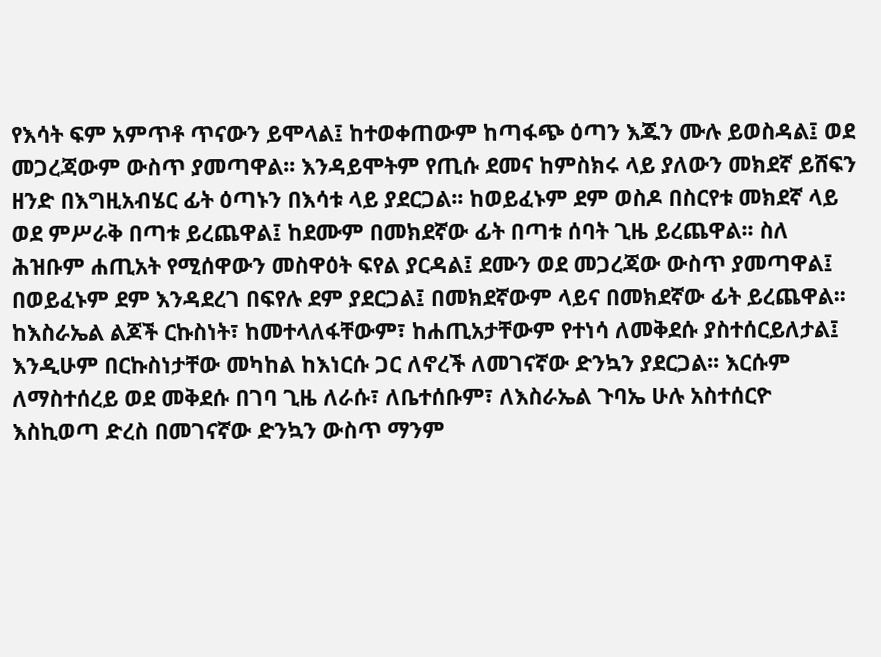የእሳት ፍም አምጥቶ ጥናውን ይሞላል፤ ከተወቀጠውም ከጣፋጭ ዕጣን እጁን ሙሉ ይወስዳል፤ ወደ መጋረጃውም ውስጥ ያመጣዋል፡፡ እንዳይሞትም የጢሱ ደመና ከምስክሩ ላይ ያለውን መክደኛ ይሸፍን ዘንድ በእግዚአብሄር ፊት ዕጣኑን በእሳቱ ላይ ያደርጋል፡፡ ከወይፈኑም ደም ወስዶ በስርየቱ መክደኛ ላይ ወደ ምሥራቅ በጣቱ ይረጨዋል፤ ከደሙም በመክደኛው ፊት በጣቱ ሰባት ጊዜ ይረጨዋል፡፡ ስለ ሕዝቡም ሐጢአት የሚሰዋውን መስዋዕት ፍየል ያርዳል፤ ደሙን ወደ መጋረጃው ውስጥ ያመጣዋል፤ በወይፈኑም ደም እንዳደረገ በፍየሉ ደም ያደርጋል፤ በመክደኛውም ላይና በመክደኛው ፊት ይረጨዋል፡፡ ከእስራኤል ልጆች ርኩስነት፣ ከመተላለፋቸውም፣ ከሐጢአታቸውም የተነሳ ለመቅደሱ ያስተሰርይለታል፤ እንዲሁም በርኩስነታቸው መካከል ከእነርሱ ጋር ለኖረች ለመገናኛው ድንኳን ያደርጋል፡፡ እርሱም ለማስተሰረይ ወደ መቅደሱ በገባ ጊዜ ለራሱ፣ ለቤተሰቡም፣ ለእስራኤል ጉባኤ ሁሉ አስተሰርዮ እስኪወጣ ድረስ በመገናኛው ድንኳን ውስጥ ማንም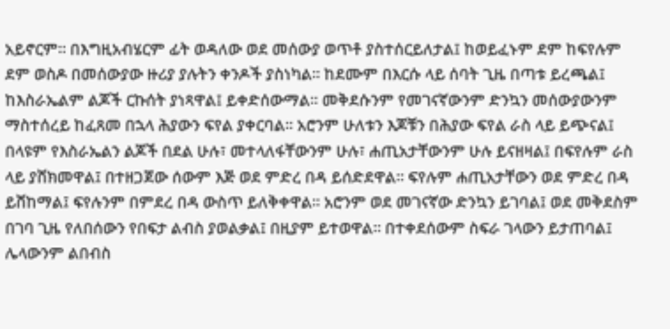አይኖርም፡፡ በእግዚአብሄርም ፊት ወዳለው ወደ መሰውያ ወጥቶ ያስተሰርይለታል፤ ከወይፈኑም ደም ከፍየሉም ደም ወስዶ በመሰውያው ዙሪያ ያሉትን ቀንዶች ያስነካል፡፡ ከደሙም በእርሱ ላይ ሰባት ጊዜ በጣቱ ይረጫል፤ ከእስራኤልም ልጆች ርኩሰት ያነጻዋል፤ ይቀድሰውማል፡፡ መቅደሱንም የመገናኛውንም ድንኳን መሰውያውንም ማስተሰረይ ከፈጸመ በኋላ ሕያውን ፍየል ያቀርባል፡፡ አሮንም ሁለቱን እጆቹን በሕያው ፍየል ራስ ላይ ይጭናል፤ በላዩም የእስራኤልን ልጆች በደል ሁሉ፣ መተላለፋቸውንም ሁሉ፣ ሐጢአታቸውንም ሁሉ ይናዘዛል፤ በፍየሉም ራስ ላይ ያሸክመዋል፤ በተዘጋጀው ሰውም እጅ ወደ ምድረ በዳ ይሰድደዋል፡፡ ፍየሉም ሐጢአታቸውን ወደ ምድረ በዳ ይሸከማል፤ ፍየሉንም በምደረ በዳ ውስጥ ይለቅቀዋል፡፡ አሮንም ወደ መገናኛው ድንኳን ይገባል፤ ወደ መቅደስም በገባ ጊዜ የለበሰውን የበፍታ ልብስ ያወልቃል፤ በዚያም ይተወዋል፡፡ በተቀደሰውም ስፍራ ገላውን ይታጠባል፤ ሌላውንም ልበብስ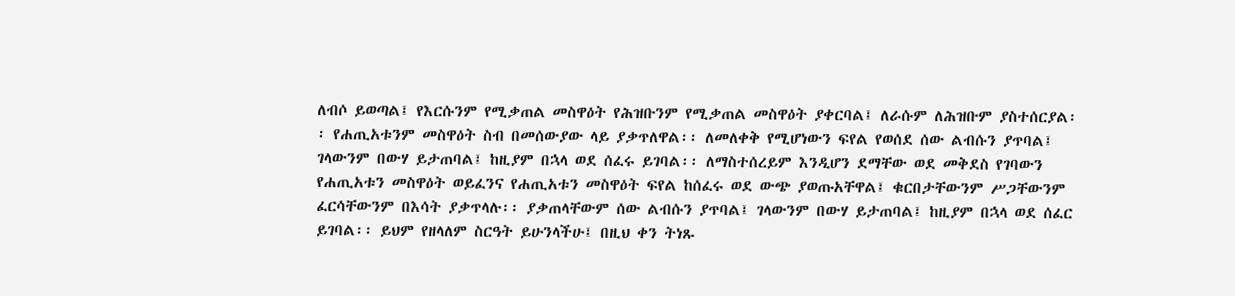ለብሶ ይወጣል፤ የእርሱንም የሚቃጠል መስዋዕት የሕዝቡንም የሚቃጠል መስዋዕት ያቀርባል፤ ለራሱም ለሕዝቡም ያስተሰርያል፡፡ የሐጢአቱንም መስዋዕት ስብ በመሰውያው ላይ ያቃጥለዋል፡፡ ለመለቀቅ የሚሆነውን ፍየል የወሰደ ሰው ልብሱን ያጥባል፤ ገላውንም በውሃ ይታጠባል፤ ከዚያም በኋላ ወደ ሰፈሩ ይገባል፡፡ ለማስተሰረይም እንዲሆን ደማቸው ወደ መቅደስ የገባውን የሐጢአቱን መስዋዕት ወይፈንና የሐጢአቱን መስዋዕት ፍየል ከሰፈሩ ወደ ውጭ ያወጡአቸዋል፤ ቁርበታቸውንም ሥጋቸውንም ፈርሳቸውንም በእሳት ያቃጥላሉ፡፡ ያቃጠላቸውም ሰው ልብሱን ያጥባል፤ ገላውንም በውሃ ይታጠባል፤ ከዚያም በኋላ ወደ ሰፈር ይገባል፡፡ ይህም የዘላለም ስርዓት ይሁንላችሁ፤ በዚህ ቀን ትነጹ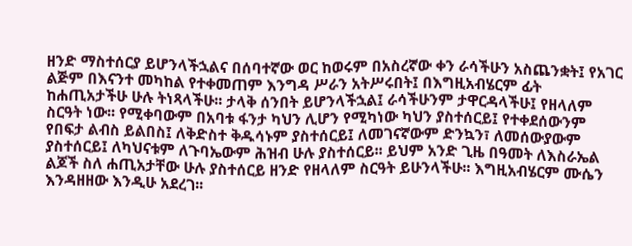ዘንድ ማስተሰርያ ይሆንላችኋልና በሰባተኛው ወር ከወሩም በአስረኛው ቀን ራሳችሁን አስጨንቋት፤ የአገር ልጅም በእናንተ መካከል የተቀመጠም እንግዳ ሥራን አትሥሩበት፤ በእግዚአብሄርም ፊት ከሐጢአታችሁ ሁሉ ትነጻላችሁ፡፡ ታላቅ ሰንበት ይሆንላችኋል፤ ራሳችሁንም ታዋርዳላችሁ፤ የዘላለም ስርዓት ነው፡፡ የሚቀባውም በአባቱ ፋንታ ካህን ሊሆን የሚካነው ካህን ያስተሰርይ፤ የተቀደሰውንም የበፍታ ልብስ ይልበስ፤ ለቅድስተ ቅዱሳኑም ያስተሰርይ፤ ለመገናኛውም ድንኳን፣ ለመሰውያውም ያስተሰርይ፤ ለካህናቱም ለጉባኤውም ሕዝብ ሁሉ ያስተሰርይ፡፡ ይህም አንድ ጊዜ በዓመት ለእስራኤል ልጆች ስለ ሐጢአታቸው ሁሉ ያስተሰርይ ዘንድ የዘላለም ስርዓት ይሁንላችሁ፡፡ እግዚአብሄርም ሙሴን እንዳዘዘው እንዲሁ አደረገ፡፡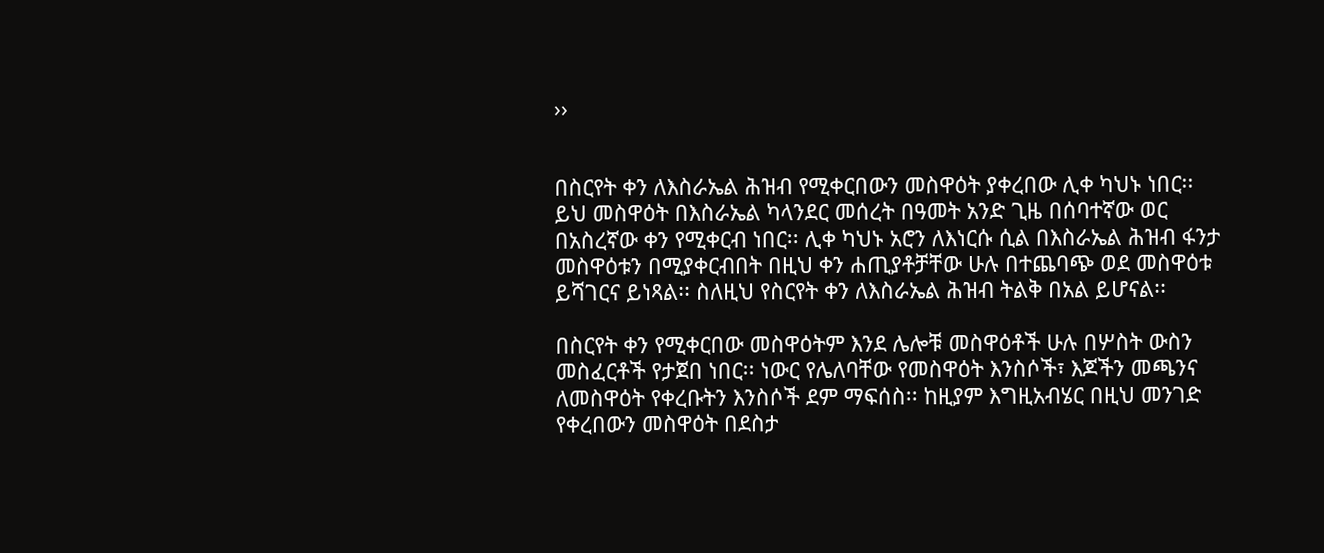››


በስርየት ቀን ለእስራኤል ሕዝብ የሚቀርበውን መስዋዕት ያቀረበው ሊቀ ካህኑ ነበር፡፡ ይህ መስዋዕት በእስራኤል ካላንደር መሰረት በዓመት አንድ ጊዜ በሰባተኛው ወር በአስረኛው ቀን የሚቀርብ ነበር፡፡ ሊቀ ካህኑ አሮን ለእነርሱ ሲል በእስራኤል ሕዝብ ፋንታ መስዋዕቱን በሚያቀርብበት በዚህ ቀን ሐጢያቶቻቸው ሁሉ በተጨባጭ ወደ መስዋዕቱ ይሻገርና ይነጻል፡፡ ስለዚህ የስርየት ቀን ለእስራኤል ሕዝብ ትልቅ በአል ይሆናል፡፡

በስርየት ቀን የሚቀርበው መስዋዕትም እንደ ሌሎቹ መስዋዕቶች ሁሉ በሦስት ውስን መስፈርቶች የታጀበ ነበር፡፡ ነውር የሌለባቸው የመስዋዕት እንስሶች፣ እጆችን መጫንና ለመስዋዕት የቀረቡትን እንስሶች ደም ማፍሰስ፡፡ ከዚያም እግዚአብሄር በዚህ መንገድ የቀረበውን መስዋዕት በደስታ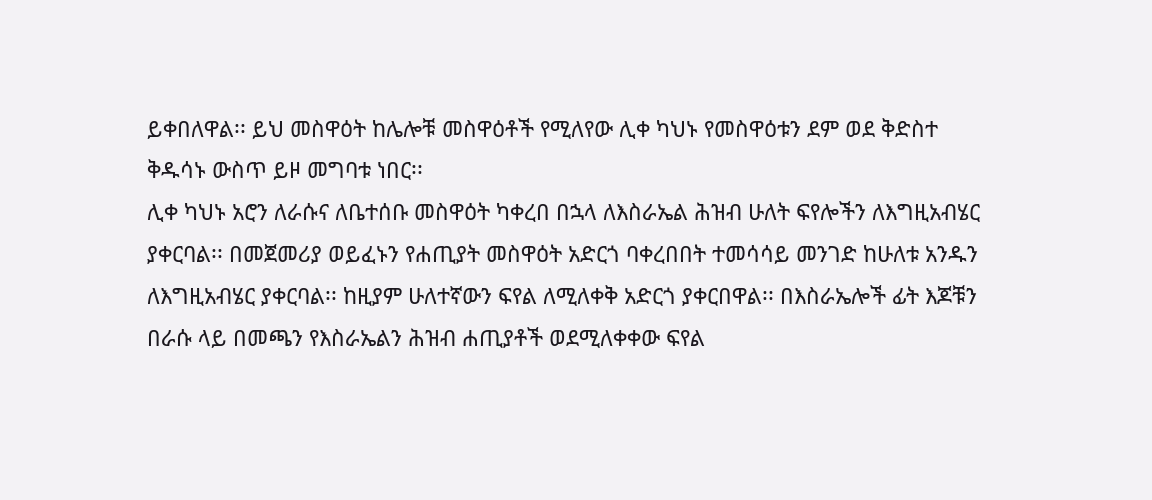ይቀበለዋል፡፡ ይህ መስዋዕት ከሌሎቹ መስዋዕቶች የሚለየው ሊቀ ካህኑ የመስዋዕቱን ደም ወደ ቅድስተ ቅዱሳኑ ውስጥ ይዞ መግባቱ ነበር፡፡
ሊቀ ካህኑ አሮን ለራሱና ለቤተሰቡ መስዋዕት ካቀረበ በኋላ ለእስራኤል ሕዝብ ሁለት ፍየሎችን ለእግዚአብሄር ያቀርባል፡፡ በመጀመሪያ ወይፈኑን የሐጢያት መስዋዕት አድርጎ ባቀረበበት ተመሳሳይ መንገድ ከሁለቱ አንዱን ለእግዚአብሄር ያቀርባል፡፡ ከዚያም ሁለተኛውን ፍየል ለሚለቀቅ አድርጎ ያቀርበዋል፡፡ በእስራኤሎች ፊት እጆቹን በራሱ ላይ በመጫን የእስራኤልን ሕዝብ ሐጢያቶች ወደሚለቀቀው ፍየል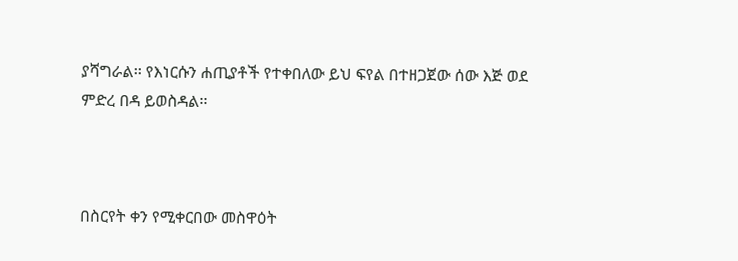ያሻግራል፡፡ የእነርሱን ሐጢያቶች የተቀበለው ይህ ፍየል በተዘጋጀው ሰው እጅ ወደ ምድረ በዳ ይወስዳል፡፡



በስርየት ቀን የሚቀርበው መስዋዕት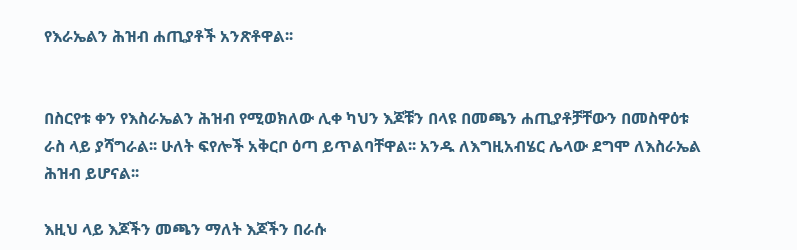የእራኤልን ሕዝብ ሐጢያቶች አንጽቶዋል፡፡


በስርየቱ ቀን የእስራኤልን ሕዝብ የሚወክለው ሊቀ ካህን እጆቹን በላዩ በመጫን ሐጢያቶቻቸውን በመስዋዕቱ ራስ ላይ ያሻግራል፡፡ ሁለት ፍየሎች አቅርቦ ዕጣ ይጥልባቸዋል፡፡ አንዱ ለእግዚአብሄር ሌላው ደግሞ ለእስራኤል ሕዝብ ይሆናል፡፡

እዚህ ላይ እጆችን መጫን ማለት እጆችን በራሱ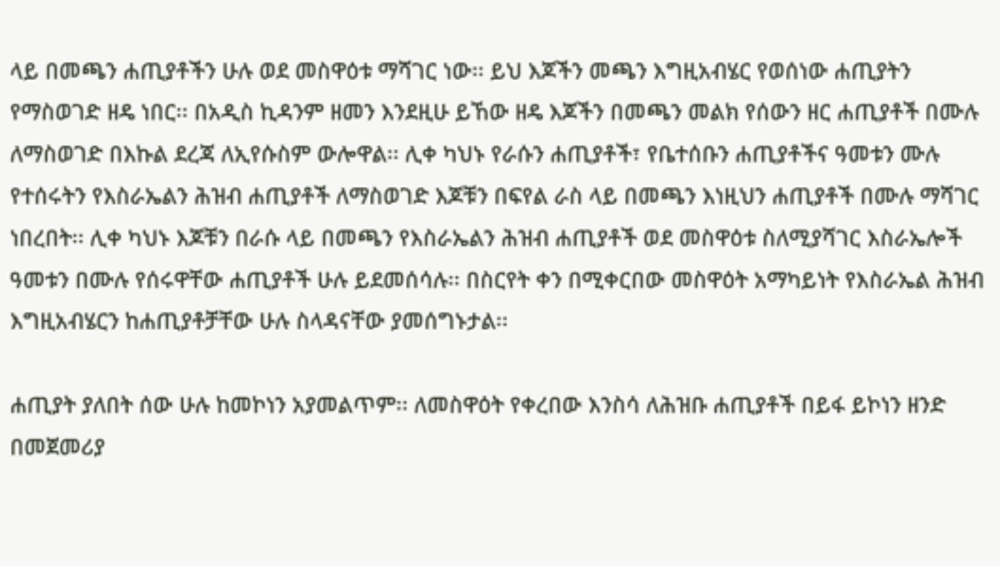ላይ በመጫን ሐጢያቶችን ሁሉ ወደ መስዋዕቱ ማሻገር ነው፡፡ ይህ እጆችን መጫን እግዚአብሄር የወሰነው ሐጢያትን የማስወገድ ዘዴ ነበር፡፡ በአዲስ ኪዳንም ዘመን እንደዚሁ ይኸው ዘዴ እጆችን በመጫን መልክ የሰውን ዘር ሐጢያቶች በሙሉ ለማስወገድ በእኩል ደረጃ ለኢየሱስም ውሎዋል፡፡ ሊቀ ካህኑ የራሱን ሐጢያቶች፣ የቤተሰቡን ሐጢያቶችና ዓመቱን ሙሉ የተሰሩትን የእስራኤልን ሕዝብ ሐጢያቶች ለማስወገድ እጆቹን በፍየል ራስ ላይ በመጫን እነዚህን ሐጢያቶች በሙሉ ማሻገር ነበረበት፡፡ ሊቀ ካህኑ እጆቹን በራሱ ላይ በመጫን የእስራኤልን ሕዝብ ሐጢያቶች ወደ መስዋዕቱ ስለሚያሻገር እስራኤሎች ዓመቱን በሙሉ የሰሩዋቸው ሐጢያቶች ሁሉ ይደመሰሳሉ፡፡ በስርየት ቀን በሚቀርበው መስዋዕት አማካይነት የእስራኤል ሕዝብ እግዚአብሄርን ከሐጢያቶቻቸው ሁሉ ስላዳናቸው ያመሰግኑታል፡፡

ሐጢያት ያለበት ሰው ሁሉ ከመኮነን አያመልጥም፡፡ ለመስዋዕት የቀረበው እንስሳ ለሕዝቡ ሐጢያቶች በይፋ ይኮነን ዘንድ በመጀመሪያ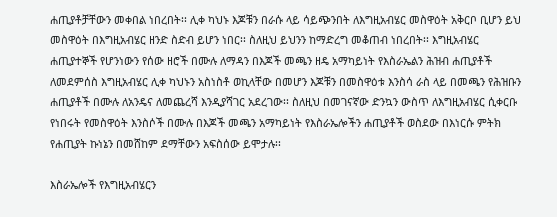ሐጢያቶቻቸውን መቀበል ነበረበት፡፡ ሊቀ ካህኑ እጆቹን በራሱ ላይ ሳይጭንበት ለእግዚአብሄር መስዋዕት አቅርቦ ቢሆን ይህ መስዋዕት በእግዚአብሄር ዘንድ ስድብ ይሆን ነበር፡፡ ስለዚህ ይህንን ከማድረግ መቆጠብ ነበረበት፡፡ እግዚአብሄር ሐጢያተኞች የሆንነውን የሰው ዘሮች በሙሉ ለማዳን በእጆች መጫን ዘዴ አማካይነት የእስራኤልን ሕዝብ ሐጢያቶች ለመደምሰስ እግዚአብሄር ሊቀ ካህኑን አስነስቶ ወኪላቸው በመሆን እጆቹን በመስዋዕቱ እንስሳ ራስ ላይ በመጫን የሕዝቡን ሐጢያቶች በሙሉ ለአንዴና ለመጨረሻ እንዲያሻገር አደረገው፡፡ ስለዚህ በመገናኛው ድንኳን ውስጥ ለእግዚአብሄር ሲቀርቡ የነበሩት የመስዋዕት እንስሶች በሙሉ በእጆች መጫን አማካይነት የእስራኤሎችን ሐጢያቶች ወስደው በእነርሱ ምትክ የሐጢያት ኩነኔን በመሸከም ደማቸውን አፍስሰው ይሞታሉ፡፡

እስራኤሎች የእግዚአብሄርን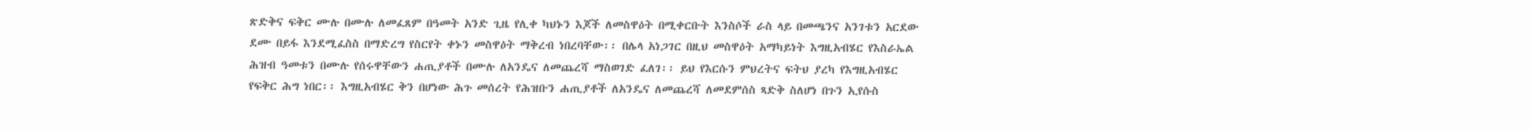ጽድቅና ፍቅር ሙሉ በሙሉ ለመፈጸም በዓመት አንድ ጊዜ የሊቀ ካህኑን እጆች ለመስዋዕት በሚቀርቡት እንስሶች ራስ ላይ በመጫንና አንገቱን አርደው ደሙ በይፋ እንደሚፈስስ በማድረግ የስርየት ቀኑን መስዋዕት ማቅረብ ነበረባቸው፡፡ በሌላ አነጋገር በዚህ መስዋዕት አማካይነት እግዚአብሄር የእስራኤል ሕዝብ ዓመቱን በሙሉ የሰሩዋቸውን ሐጢያቶች በሙሉ ለአንዴና ለመጨረሻ ማስወገድ ፈለገ፡፡ ይህ የእርሱን ምህረትና ፍትህ ያረካ የእግዚአብሄር የፍቅር ሕግ ነበር፡፡ እግዚአብሄር ቅን በሆነው ሕጉ መሰረት የሕዝቡን ሐጢያቶች ለአንዴና ለመጨረሻ ለመደምሰስ ጻድቅ ስለሆነ በጉን ኢየሱስ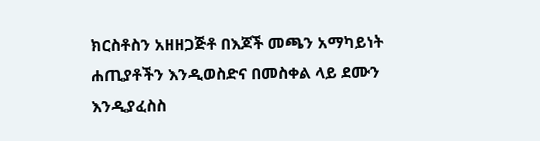ክርስቶስን አዘዘጋጅቶ በእጆች መጫን አማካይነት ሐጢያቶችን እንዲወስድና በመስቀል ላይ ደሙን እንዲያፈስስ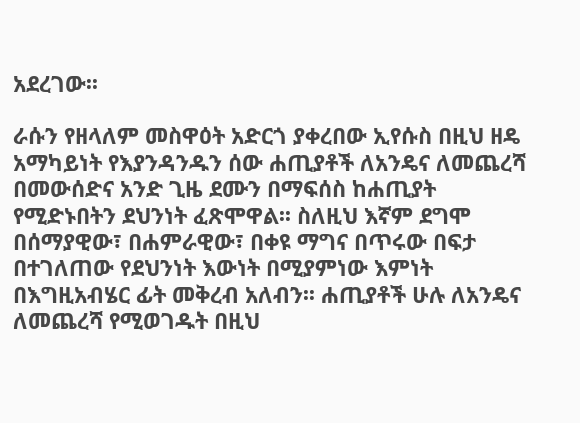አደረገው፡፡

ራሱን የዘላለም መስዋዕት አድርጎ ያቀረበው ኢየሱስ በዚህ ዘዴ አማካይነት የእያንዳንዱን ሰው ሐጢያቶች ለአንዴና ለመጨረሻ በመውሰድና አንድ ጊዜ ደሙን በማፍሰስ ከሐጢያት የሚድኑበትን ደህንነት ፈጽሞዋል፡፡ ስለዚህ እኛም ደግሞ በሰማያዊው፣ በሐምራዊው፣ በቀዩ ማግና በጥሩው በፍታ በተገለጠው የደህንነት እውነት በሚያምነው እምነት በእግዚአብሄር ፊት መቅረብ አለብን፡፡ ሐጢያቶች ሁሉ ለአንዴና ለመጨረሻ የሚወገዱት በዚህ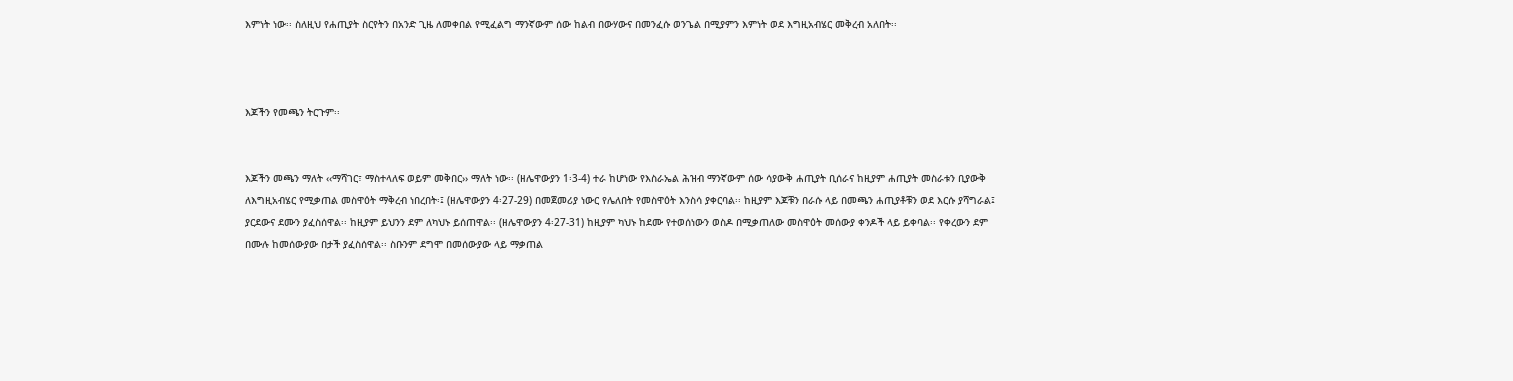እምነት ነው፡፡ ስለዚህ የሐጢያት ስርየትን በአንድ ጊዜ ለመቀበል የሚፈልግ ማንኛውም ሰው ከልብ በውሃውና በመንፈሱ ወንጌል በሚያምን እምነት ወደ እግዚአብሄር መቅረብ አለበት፡፡



እጆችን የመጫን ትርጉም፡፡


እጆችን መጫን ማለት ‹‹ማሻገር፣ ማስተላለፍ ወይም መቅበር›› ማለት ነው፡፡ (ዘሌዋውያን 1፡3-4) ተራ ከሆነው የእስራኤል ሕዝብ ማንኛውም ሰው ሳያውቅ ሐጢያት ቢሰራና ከዚያም ሐጢያት መስራቱን ቢያውቅ ለእግዚአብሄር የሚቃጠል መስዋዕት ማቅረብ ነበረበት፡፤ (ዘሌዋውያን 4፡27-29) በመጀመሪያ ነውር የሌለበት የመስዋዕት እንስሳ ያቀርባል፡፡ ከዚያም እጆቹን በራሱ ላይ በመጫን ሐጢያቶቹን ወደ እርሱ ያሻግራል፤ ያርደውና ደሙን ያፈስሰዋል፡፡ ከዚያም ይህንን ደም ለካህኑ ይሰጠዋል፡፡ (ዘሌዋውያን 4፡27-31) ከዚያም ካህኑ ከደሙ የተወሰነውን ወስዶ በሚቃጠለው መስዋዕት መሰውያ ቀንዶች ላይ ይቀባል፡፡ የቀረውን ደም በሙሉ ከመሰውያው በታች ያፈስሰዋል፡፡ ስቡንም ደግሞ በመሰውያው ላይ ማቃጠል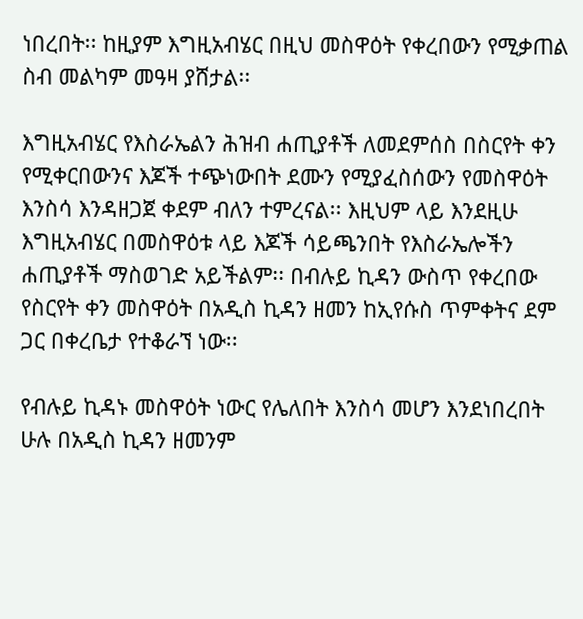ነበረበት፡፡ ከዚያም እግዚአብሄር በዚህ መስዋዕት የቀረበውን የሚቃጠል ስብ መልካም መዓዛ ያሸታል፡፡

እግዚአብሄር የእስራኤልን ሕዝብ ሐጢያቶች ለመደምሰስ በስርየት ቀን የሚቀርበውንና እጆች ተጭነውበት ደሙን የሚያፈስሰውን የመስዋዕት እንስሳ እንዳዘጋጀ ቀደም ብለን ተምረናል፡፡ እዚህም ላይ እንደዚሁ እግዚአብሄር በመስዋዕቱ ላይ እጆች ሳይጫንበት የእስራኤሎችን ሐጢያቶች ማስወገድ አይችልም፡፡ በብሉይ ኪዳን ውስጥ የቀረበው የስርየት ቀን መስዋዕት በአዲስ ኪዳን ዘመን ከኢየሱስ ጥምቀትና ደም ጋር በቀረቤታ የተቆራኘ ነው፡፡

የብሉይ ኪዳኑ መስዋዕት ነውር የሌለበት እንስሳ መሆን እንደነበረበት ሁሉ በአዲስ ኪዳን ዘመንም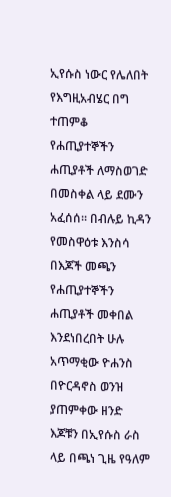ኢየሱስ ነውር የሌለበት የእግዚአብሄር በግ ተጠምቆ የሐጢያተኞችን ሐጢያቶች ለማስወገድ በመስቀል ላይ ደሙን አፈሰሰ፡፡ በብሉይ ኪዳን የመስዋዕቱ እንስሳ በእጆች መጫን የሐጢያተኞችን ሐጢያቶች መቀበል እንደነበረበት ሁሉ አጥማቂው ዮሐንስ በዮርዳኖስ ወንዝ ያጠምቀው ዘንድ እጆቹን በኢየሱስ ራስ ላይ በጫነ ጊዜ የዓለም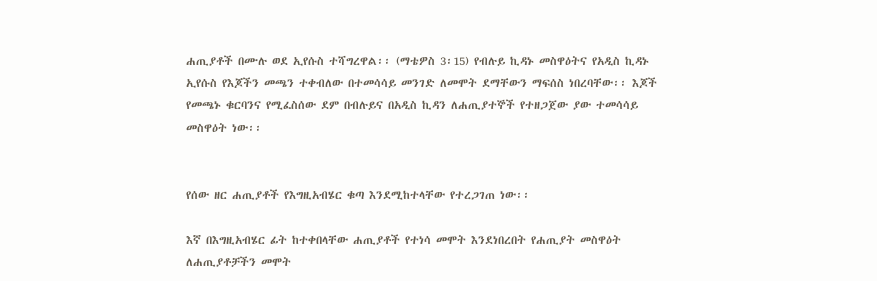ሐጢያቶች በሙሉ ወደ ኢየሱስ ተሻግረዋል፡፡ (ማቴዎስ 3፡15) የብሉይ ኪዳኑ መስዋዕትና የአዲስ ኪዳኑ ኢየሱስ የእጆችን መጫን ተቀብለው በተመሳሳይ መንገድ ለመሞት ደማቸውን ማፍሰስ ነበረባቸው፡፡ እጆች የመጫኑ ቁርባንና የሚፈስሰው ደም በብሉይና በአዲስ ኪዳን ለሐጢያተኞች የተዘጋጀው ያው ተመሳሳይ መስዋዕት ነው፡፡


የሰው ዘር ሐጢያቶች የእግዚአብሄር ቁጣ እንደሚከተላቸው የተረጋገጠ ነው፡፡

እኛ በእግዚአብሄር ፊት ከተቀበላቸው ሐጢያቶች የተነሳ መሞት እንደነበረበት የሐጢያት መስዋዕት ለሐጢያቶቻችን መሞት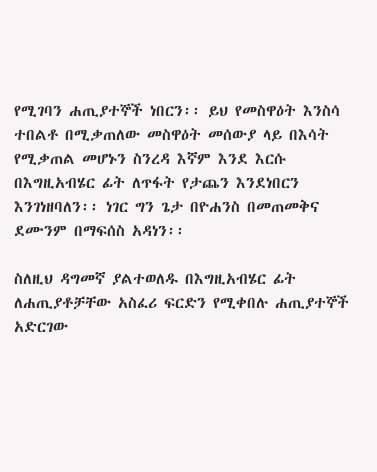የሚገባን ሐጢያተኞች ነበርን፡፡ ይህ የመስዋዕት እንስሳ ተበልቶ በሚቃጠለው መስዋዕት መሰውያ ላይ በእሳት የሚቃጠል መሆኑን ስንረዳ እኛም እንደ እርሱ በእግዚአብሄር ፊት ለጥፋት የታጨን እንደነበርን እንገነዘባለን፡፡ ነገር ግን ጌታ በዮሐንስ በመጠመቅና ደሙንም በማፍሰስ አዳነን፡፡

ስለዚህ ዳግመኛ ያልተወለዱ በእግዚአብሄር ፊት ለሐጢያቶቻቸው አስፈሪ ፍርድን የሚቀበሉ ሐጢያተኞች አድርገው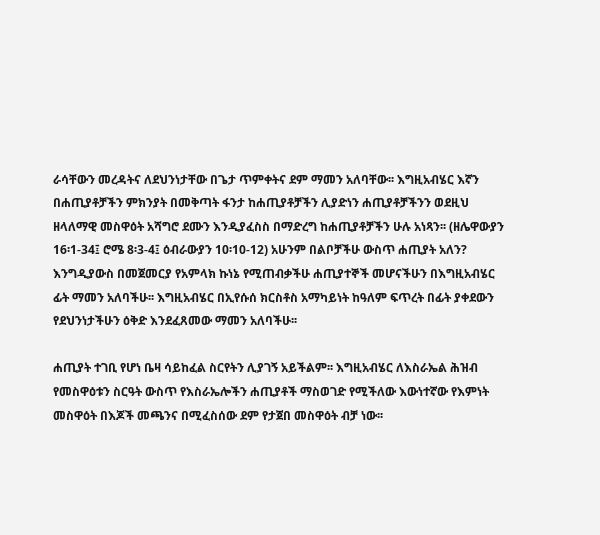ራሳቸውን መረዳትና ለደህንነታቸው በጌታ ጥምቀትና ደም ማመን አለባቸው፡፡ እግዚአብሄር እኛን በሐጢያቶቻችን ምክንያት በመቅጣት ፋንታ ከሐጢያቶቻችን ሊያድነን ሐጢያቶቻችንን ወደዚህ ዘላለማዊ መስዋዕት አሻግሮ ደሙን እንዲያፈስስ በማድረግ ከሐጢያቶቻችን ሁሉ አነጻን፡፡ (ዘሌዋውያን 16፡1-34፤ ሮሜ 8፡3-4፤ ዕብራውያን 10፡10-12) አሁንም በልቦቻችሁ ውስጥ ሐጢያት አለን? እንግዲያውስ በመጀመርያ የአምላክ ኩነኔ የሚጠብቃችሁ ሐጢያተኞች መሆናችሁን በእግዚአብሄር ፊት ማመን አለባችሁ፡፡ እግዚአብሄር በኢየሱሰ ክርስቶስ አማካይነት ከዓለም ፍጥረት በፊት ያቀደውን የደህንነታችሁን ዕቅድ እንደፈጸመው ማመን አለባችሁ፡፡

ሐጢያት ተገቢ የሆነ ቤዛ ሳይከፈል ስርየትን ሊያገኝ አይችልም፡፡ እግዚአብሄር ለእስራኤል ሕዝብ የመስዋዕቱን ስርዓት ውስጥ የእስራኤሎችን ሐጢያቶች ማስወገድ የሚችለው እውነተኛው የእምነት መስዋዕት በእጆች መጫንና በሚፈስሰው ደም የታጀበ መስዋዕት ብቻ ነው፡፡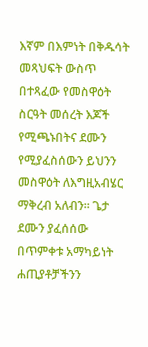እኛም በእምነት በቅዱሳት መጻህፍት ውስጥ በተጻፈው የመስዋዕት ስርዓት መሰረት እጆች የሚጫኑበትና ደሙን የሚያፈስሰውን ይህንን መስዋዕት ለእግዚአብሄር ማቅረብ አለብን፡፡ ጌታ ደሙን ያፈሰሰው በጥምቀቱ አማካይነት ሐጢያቶቻችንን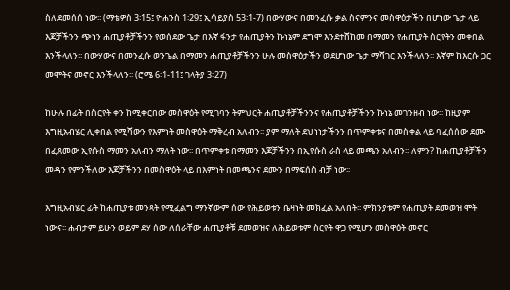ስለደመሰሰ ነው፡፡ (ማቴዎስ 3፡15፤ ዮሐንስ 1፡29፤ ኢሳይያስ 53፡1-7) በውሃውና በመንፈሱ ቃል ስናምንና መስዋዕታችን በሆነው ጌታ ላይ እጆቻችንን ጭነን ሐጢያቶቻችንን የወሰደው ጌታ በእኛ ፋንታ የሐጢያትን ኩነኔም ደግሞ እንደተሸከመ በማመን የሐጢያት ስርየትን መቀበል እንችላለን፡፡ በውሃውና በመንፈሱ ወንጌል በማመን ሐጢያቶቻችንን ሁሉ መስዋዕታችን ወደሆነው ጌታ ማሻገር እንችላለን፡፡ እኛም ከእርሱ ጋር መሞትና መኖር እንችላለን፡፡ (ሮሜ 6፡1-11፤ ገላትያ 3፡27)

ከሁሉ በፊት በስርየት ቀን ከሚቀርበው መስዋዕት የሚገባን ትምህርት ሐጢያቶቻችንንና የሐጢያቶቻችንን ኩነኔ መገንዘብ ነው፡፡ ከዚያም እግዚአብሄር ሊቀበል የሚሻውን የእምነት መስዋዕት ማቅረብ አለብን፡፡ ያም ማለት ደህነነታችንን በጥምቀቱና በመስቀል ላይ ባፈሰሰው ደሙ በፈጸመው ኢየሱስ ማመን አለብን ማለት ነው፡፡ በጥምቀቱ በማመን እጆቻችንን በኢየሱስ ራስ ላይ መጫን አለብን፡፡ ለምን? ከሐጢያቶቻችን መዳን የምንችለው እጆቻችንን በመስዋዕት ላይ በእምነት በመጫንና ደሙን በማፍሰስ ብቻ ነው፡፡

እግዚአብሄር ፊት ከሐጢያቱ መንጻት የሚፈልግ ማንኛውም ሰው የሕይወቱን ቤዛነት መክፈል አለበት፡፡ ምክንያቱም የሐጢያት ደመወዝ ሞት ነውና፡፡ ሐብታም ይሁን ወይም ደሃ ሰው ለሰራቸው ሐጢያቶቹ ደመወዝና ለሕይወቱም ስርየት ዋጋ የሚሆን መስዋዕት መኖር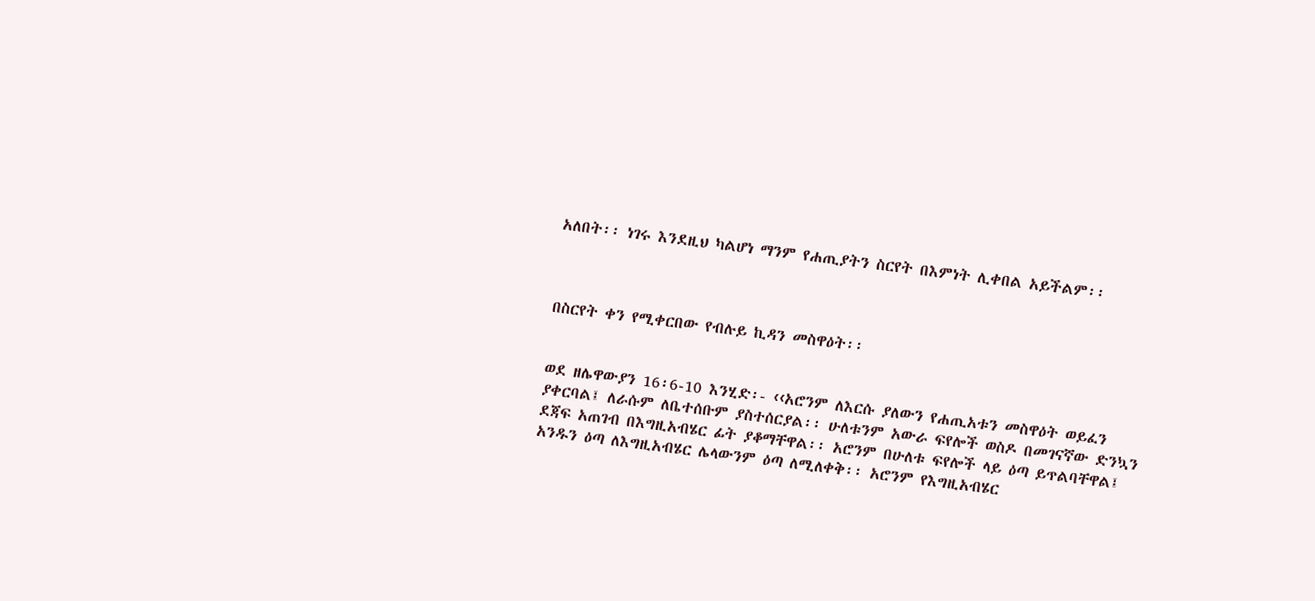አለበት፡፡ ነገሩ እንደዚህ ካልሆነ ማንም የሐጢያትን ስርየት በእምነት ሊቀበል አይችልም፡፡



በስርየት ቀን የሚቀርበው የብሉይ ኪዳን መስዋዕት፡፡


ወደ ዘሌዋውያን 16፡6-10 እንሂድ፡- ‹‹አሮንም ለእርሱ ያለውን የሐጢአቱን መስዋዕት ወይፈን ያቀርባል፤ ለራሱም ለቤተሰቡም ያስተሰርያል፡፡ ሁለቱንም አውራ ፍየሎች ወስዶ በመገናኛው ድንኳን ደጃፍ አጠገብ በእግዚአብሄር ፊት ያቆማቸዋል፡፡ አሮንም በሁለቱ ፍየሎች ላይ ዕጣ ይጥልባቸዋል፤ አንዱን ዕጣ ለእግዚአብሄር ሌላውንም ዕጣ ለሚለቀቅ፡፡ አሮንም የእግዚአብሄር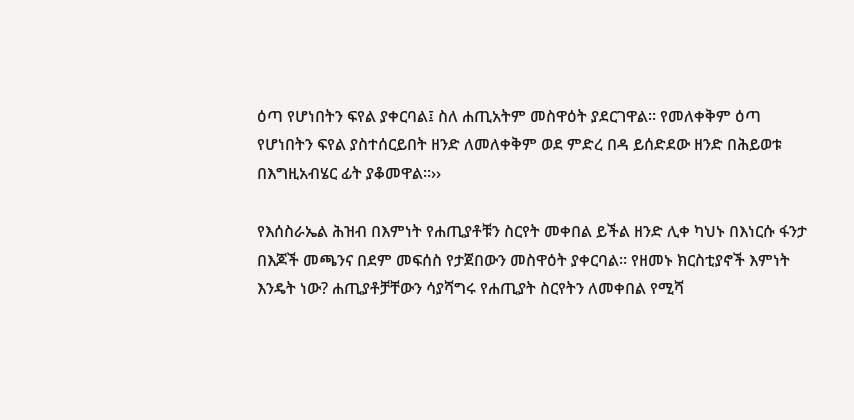ዕጣ የሆነበትን ፍየል ያቀርባል፤ ስለ ሐጢአትም መስዋዕት ያደርገዋል፡፡ የመለቀቅም ዕጣ የሆነበትን ፍየል ያስተሰርይበት ዘንድ ለመለቀቅም ወደ ምድረ በዳ ይሰድደው ዘንድ በሕይወቱ በእግዚአብሄር ፊት ያቆመዋል፡፡››

የእሰስራኤል ሕዝብ በእምነት የሐጢያቶቹን ስርየት መቀበል ይችል ዘንድ ሊቀ ካህኑ በእነርሱ ፋንታ በእጆች መጫንና በደም መፍሰስ የታጀበውን መስዋዕት ያቀርባል፡፡ የዘመኑ ክርስቲያኖች እምነት እንዴት ነው? ሐጢያቶቻቸውን ሳያሻግሩ የሐጢያት ስርየትን ለመቀበል የሚሻ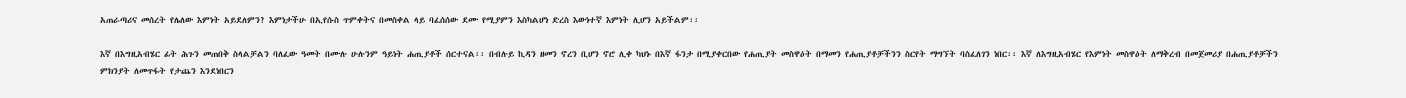አጠራጣሪና መሰረት የሌለው እምነት አይደለምን? እምነታችሁ በኢየሱስ ጥምቀትና በመስቀል ላይ ባፈሰሰው ደሙ የሚያምን እስካልሆነ ድረስ እውነተኛ እምነት ሊሆን አይችልም፡፡

እኛ በእግዚአብሄር ፊት ሕጉን መጠበቅ ስላልቻልን ባለፈው ዓመት በሙሉ ሁሉንም ዓይነት ሐጢያቶች ሰርተናል፡፡ በብሉይ ኪዳን ዘመን ኖረን ቢሆን ኖሮ ሊቀ ካህኑ በእኛ ፋንታ በሚያቀርበው የሐጢያት መስዋዕት በማመን የሐጢያቶቻችንን ስርየት ማግኘት ባስፈለገን ነበር፡፡ እኛ ለእግዚአብሄር የእምነት መስዋዕት ለማቅረብ በመጀመሪያ በሐጢያቶቻችን ምክንያት ለመጥፋት የታጨን እንደነበርን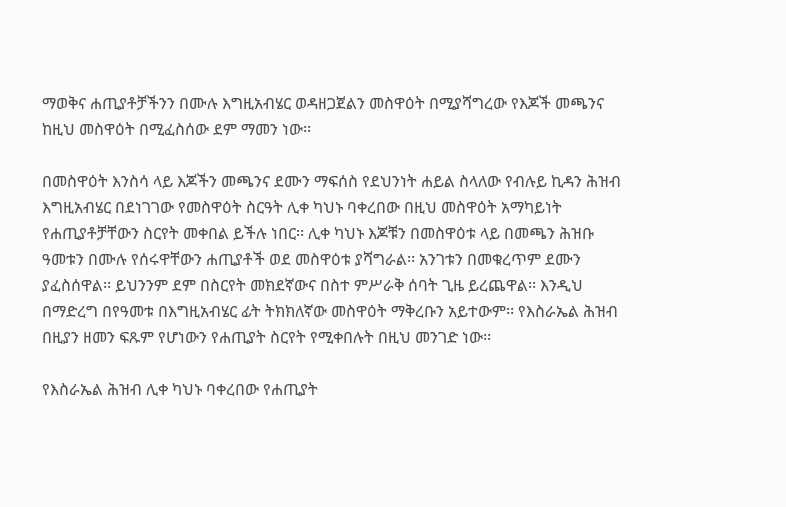ማወቅና ሐጢያቶቻችንን በሙሉ እግዚአብሄር ወዳዘጋጀልን መስዋዕት በሚያሻግረው የእጆች መጫንና ከዚህ መስዋዕት በሚፈስሰው ደም ማመን ነው፡፡

በመስዋዕት እንስሳ ላይ እጆችን መጫንና ደሙን ማፍሰስ የደህንነት ሐይል ስላለው የብሉይ ኪዳን ሕዝብ እግዚአብሄር በደነገገው የመስዋዕት ስርዓት ሊቀ ካህኑ ባቀረበው በዚህ መስዋዕት አማካይነት የሐጢያቶቻቸውን ስርየት መቀበል ይችሉ ነበር፡፡ ሊቀ ካህኑ እጆቹን በመስዋዕቱ ላይ በመጫን ሕዝቡ ዓመቱን በሙሉ የሰሩዋቸውን ሐጢያቶች ወደ መስዋዕቱ ያሻግራል፡፡ አንገቱን በመቁረጥም ደሙን ያፈስሰዋል፡፡ ይህንንም ደም በስርየት መክደኛውና በስተ ምሥራቅ ሰባት ጊዜ ይረጨዋል፡፡ እንዲህ በማድረግ በየዓመቱ በእግዚአብሄር ፊት ትክክለኛው መስዋዕት ማቅረቡን አይተውም፡፡ የእስራኤል ሕዝብ በዚያን ዘመን ፍጹም የሆነውን የሐጢያት ስርየት የሚቀበሉት በዚህ መንገድ ነው፡፡

የእስራኤል ሕዝብ ሊቀ ካህኑ ባቀረበው የሐጢያት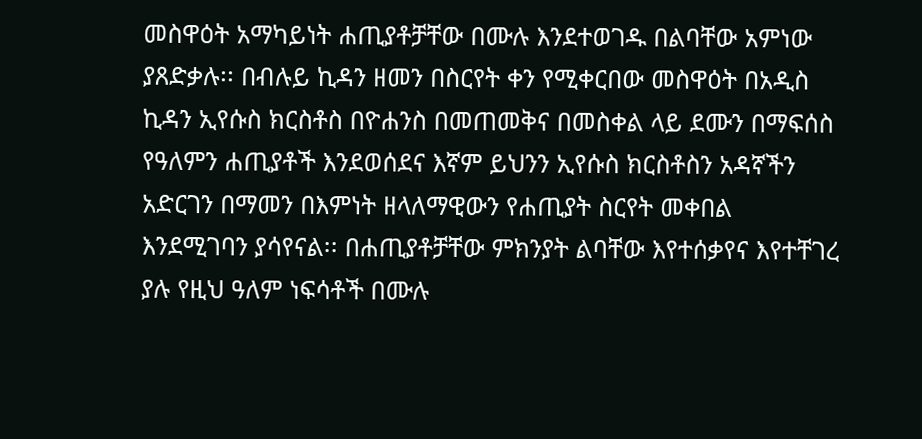መስዋዕት አማካይነት ሐጢያቶቻቸው በሙሉ እንደተወገዱ በልባቸው አምነው ያጸድቃሉ፡፡ በብሉይ ኪዳን ዘመን በስርየት ቀን የሚቀርበው መስዋዕት በአዲስ ኪዳን ኢየሱስ ክርስቶስ በዮሐንስ በመጠመቅና በመስቀል ላይ ደሙን በማፍሰስ የዓለምን ሐጢያቶች እንደወሰደና እኛም ይህንን ኢየሱስ ክርስቶስን አዳኛችን አድርገን በማመን በእምነት ዘላለማዊውን የሐጢያት ስርየት መቀበል እንደሚገባን ያሳየናል፡፡ በሐጢያቶቻቸው ምክንያት ልባቸው እየተሰቃየና እየተቸገረ ያሉ የዚህ ዓለም ነፍሳቶች በሙሉ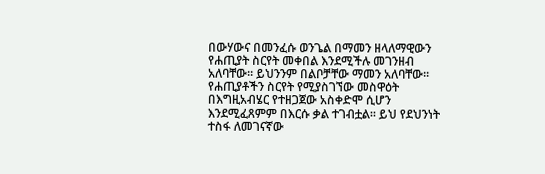በውሃውና በመንፈሱ ወንጌል በማመን ዘላለማዊውን የሐጢያት ስርየት መቀበል እንደሚችሉ መገንዘብ አለባቸው፡፡ ይህንንም በልቦቻቸው ማመን አለባቸው፡፡ የሐጢያቶችን ስርየት የሚያስገኘው መስዋዕት በእግዚአብሄር የተዘጋጀው አስቀድሞ ሲሆን እንደሚፈጸምም በእርሱ ቃል ተገብቷል፡፡ ይህ የደህንነት ተስፋ ለመገናኛው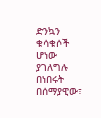ድንኳን ቁሳቁሶች ሆነው ያገለግሉ በነበሩት በሰማያዊው፣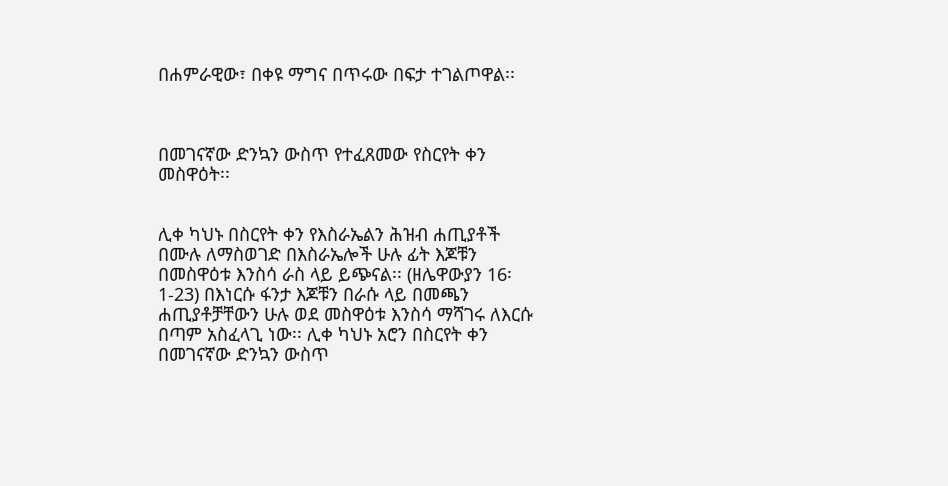በሐምራዊው፣ በቀዩ ማግና በጥሩው በፍታ ተገልጦዋል፡፡



በመገናኛው ድንኳን ውስጥ የተፈጸመው የስርየት ቀን መስዋዕት፡፡


ሊቀ ካህኑ በስርየት ቀን የእስራኤልን ሕዝብ ሐጢያቶች በሙሉ ለማስወገድ በእስራኤሎች ሁሉ ፊት እጆቹን በመስዋዕቱ እንስሳ ራስ ላይ ይጭናል፡፡ (ዘሌዋውያን 16፡1-23) በእነርሱ ፋንታ እጆቹን በራሱ ላይ በመጫን ሐጢያቶቻቸውን ሁሉ ወደ መስዋዕቱ እንስሳ ማሻገሩ ለእርሱ በጣም አስፈላጊ ነው፡፡ ሊቀ ካህኑ አሮን በስርየት ቀን በመገናኛው ድንኳን ውስጥ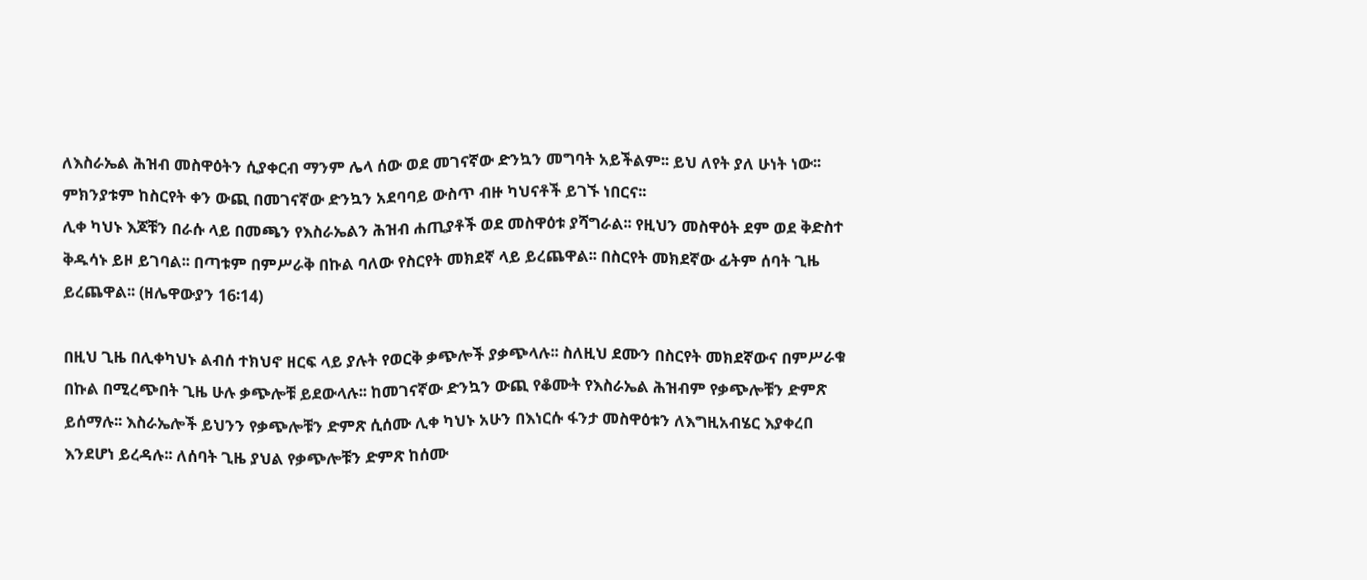ለእስራኤል ሕዝብ መስዋዕትን ሲያቀርብ ማንም ሌላ ሰው ወደ መገናኛው ድንኳን መግባት አይችልም፡፡ ይህ ለየት ያለ ሁነት ነው፡፡ ምክንያቱም ከስርየት ቀን ውጪ በመገናኛው ድንኳን አደባባይ ውስጥ ብዙ ካህናቶች ይገኙ ነበርና፡፡
ሊቀ ካህኑ እጆቹን በራሱ ላይ በመጫን የእስራኤልን ሕዝብ ሐጢያቶች ወደ መስዋዕቱ ያሻግራል፡፡ የዚህን መስዋዕት ደም ወደ ቅድስተ ቅዱሳኑ ይዞ ይገባል፡፡ በጣቱም በምሥራቅ በኩል ባለው የስርየት መክደኛ ላይ ይረጨዋል፡፡ በስርየት መክደኛው ፊትም ሰባት ጊዜ ይረጨዋል፡፡ (ዘሌዋውያን 16፡14)

በዚህ ጊዜ በሊቀካህኑ ልብሰ ተክህኖ ዘርፍ ላይ ያሉት የወርቅ ቃጭሎች ያቃጭላሉ፡፡ ስለዚህ ደሙን በስርየት መክደኛውና በምሥራቁ በኩል በሚረጭበት ጊዜ ሁሉ ቃጭሎቹ ይደውላሉ፡፡ ከመገናኛው ድንኳን ውጪ የቆሙት የእስራኤል ሕዝብም የቃጭሎቹን ድምጽ ይሰማሉ፡፡ እስራኤሎች ይህንን የቃጭሎቹን ድምጽ ሲሰሙ ሊቀ ካህኑ አሁን በእነርሱ ፋንታ መስዋዕቱን ለእግዚአብሄር እያቀረበ እንደሆነ ይረዳሉ፡፡ ለሰባት ጊዜ ያህል የቃጭሎቹን ድምጽ ከሰሙ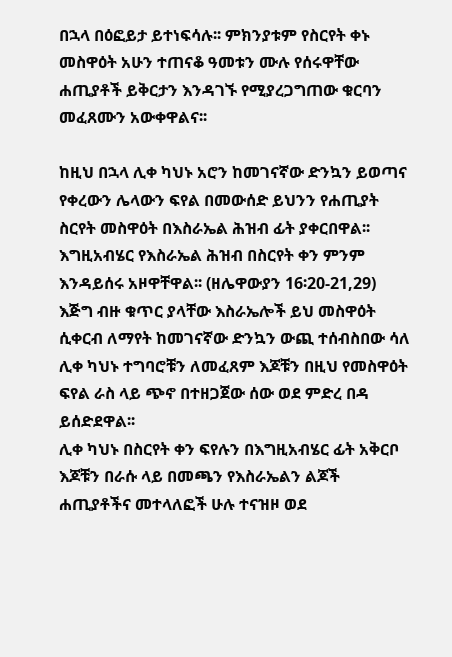በኋላ በዕፎይታ ይተነፍሳሉ፡፡ ምክንያቱም የስርየት ቀኑ መስዋዕት አሁን ተጠናቆ ዓመቱን ሙሉ የሰሩዋቸው ሐጢያቶች ይቅርታን እንዳገኙ የሚያረጋግጠው ቁርባን መፈጸሙን አውቀዋልና፡፡

ከዚህ በኋላ ሊቀ ካህኑ አሮን ከመገናኛው ድንኳን ይወጣና የቀረውን ሌላውን ፍየል በመውሰድ ይህንን የሐጢያት ስርየት መስዋዕት በእስራኤል ሕዝብ ፊት ያቀርበዋል፡፡ እግዚአብሄር የእስራኤል ሕዝብ በስርየት ቀን ምንም እንዳይሰሩ አዞዋቸዋል፡፡ (ዘሌዋውያን 16፡20-21,29) እጅግ ብዙ ቁጥር ያላቸው እስራኤሎች ይህ መስዋዕት ሲቀርብ ለማየት ከመገናኛው ድንኳን ውጪ ተሰብስበው ሳለ ሊቀ ካህኑ ተግባሮቹን ለመፈጸም እጆቹን በዚህ የመስዋዕት ፍየል ራስ ላይ ጭኖ በተዘጋጀው ሰው ወደ ምድረ በዳ ይሰድደዋል፡፡
ሊቀ ካህኑ በስርየት ቀን ፍየሉን በእግዚአብሄር ፊት አቅርቦ እጆቹን በራሱ ላይ በመጫን የእስራኤልን ልጆች ሐጢያቶችና መተላለፎች ሁሉ ተናዝዞ ወደ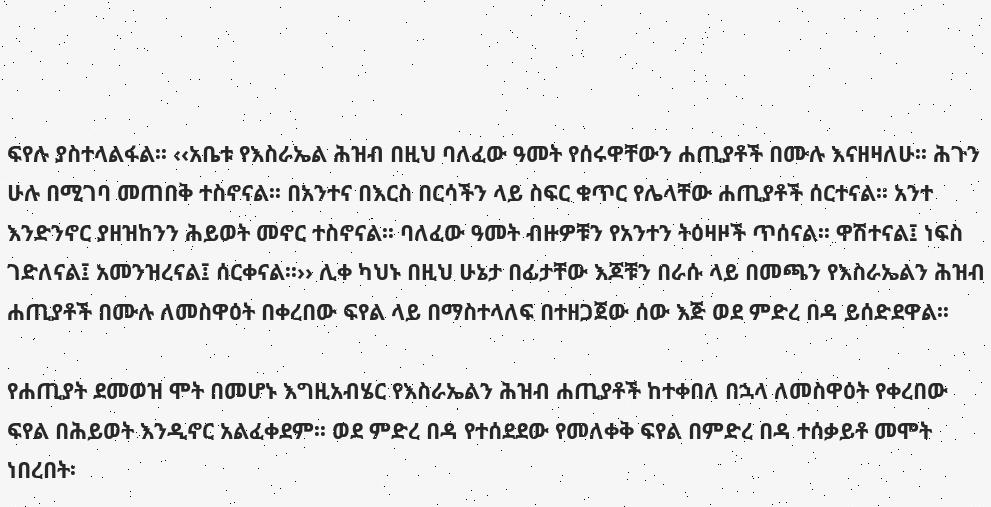ፍየሉ ያስተላልፋል፡፡ ‹‹አቤቱ የእስራኤል ሕዝብ በዚህ ባለፈው ዓመት የሰሩዋቸውን ሐጢያቶች በሙሉ እናዘዛለሁ፡፡ ሕጉን ሁሉ በሚገባ መጠበቅ ተስኖናል፡፡ በአንተና በእርስ በርሳችን ላይ ስፍር ቁጥር የሌላቸው ሐጢያቶች ሰርተናል፡፡ አንተ እንድንኖር ያዘዝከንን ሕይወት መኖር ተስኖናል፡፡ ባለፈው ዓመት ብዙዎቹን የአንተን ትዕዛዞች ጥሰናል፡፡ ዋሽተናል፤ ነፍስ ገድለናል፤ አመንዝረናል፤ ሰርቀናል፡፡›› ሊቀ ካህኑ በዚህ ሁኔታ በፊታቸው እጆቹን በራሱ ላይ በመጫን የእስራኤልን ሕዝብ ሐጢያቶች በሙሉ ለመስዋዕት በቀረበው ፍየል ላይ በማስተላለፍ በተዘጋጀው ሰው እጅ ወደ ምድረ በዳ ይሰድደዋል፡፡

የሐጢያት ደመወዝ ሞት በመሆኑ እግዚአብሄር የእስራኤልን ሕዝብ ሐጢያቶች ከተቀበለ በኋላ ለመስዋዕት የቀረበው ፍየል በሕይወት እንዲኖር አልፈቀደም፡፡ ወደ ምድረ በዳ የተሰደደው የመለቀቅ ፍየል በምድረ በዳ ተሰቃይቶ መሞት ነበረበት፡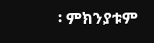፡ ምክንያቱም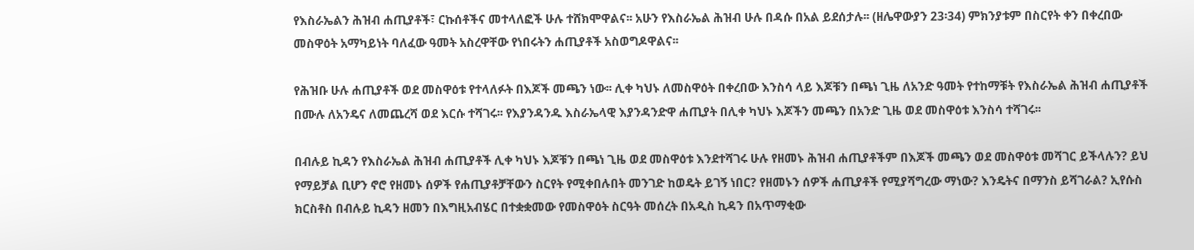የእስራኤልን ሕዝብ ሐጢያቶች፣ ርኩሰቶችና መተላለፎች ሁሉ ተሸክሞዋልና፡፡ አሁን የእስራኤል ሕዝብ ሁሉ በዳሱ በአል ይደሰታሉ፡፡ (ዘሌዋውያን 23፡34) ምክንያቱም በስርየት ቀን በቀረበው መስዋዕት አማካይነት ባለፈው ዓመት አስረዋቸው የነበሩትን ሐጢያቶች አስወግዶዋልና፡፡

የሕዝቡ ሁሉ ሐጢያቶች ወደ መስዋዕቱ የተላለፉት በእጆች መጫን ነው፡፡ ሊቀ ካህኑ ለመስዋዕት በቀረበው እንስሳ ላይ እጆቹን በጫነ ጊዜ ለአንድ ዓመት የተከማቹት የእስራኤል ሕዝብ ሐጢያቶች በሙሉ ለአንዴና ለመጨረሻ ወደ እርሱ ተሻገሩ፡፡ የእያንዳንዱ እስራኤላዊ እያንዳንድዋ ሐጢያት በሊቀ ካህኑ እጆችን መጫን በአንድ ጊዜ ወደ መስዋዕቱ እንስሳ ተሻገሩ፡፡

በብሉይ ኪዳን የእስራኤል ሕዝብ ሐጢያቶች ሊቀ ካህኑ እጆቹን በጫነ ጊዜ ወደ መስዋዕቱ እንደተሻገሩ ሁሉ የዘመኑ ሕዝብ ሐጢያቶችም በእጆች መጫን ወደ መስዋዕቱ መሻገር ይችላሉን? ይህ የማይቻል ቢሆን ኖሮ የዘመኑ ሰዎች የሐጢያቶቻቸውን ስርየት የሚቀበሉበት መንገድ ከወዴት ይገኝ ነበር? የዘመኑን ሰዎች ሐጢያቶች የሚያሻግረው ማነው? እንዴትና በማንስ ይሻገራል? ኢየሱስ ክርስቶስ በብሉይ ኪዳን ዘመን በእግዚአብሄር በተቋቋመው የመስዋዕት ስርዓት መሰረት በአዲስ ኪዳን በአጥማቂው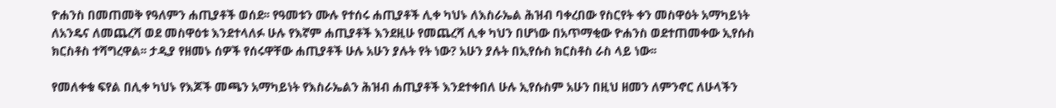ዮሐንስ በመጠመቅ የዓለምን ሐጢያቶች ወሰደ፡፡ የዓመቱን ሙሉ የተሰሩ ሐጢያቶች ሊቀ ካህኑ ለእስራኤል ሕዝብ ባቀረበው የስርየት ቀን መስዋዕት አማካይነት ለአንዴና ለመጨረሻ ወደ መስዋዕቱ እንደተላለፉ ሁሉ የእኛም ሐጢያቶች እንደዚሁ የመጨረሻ ሊቀ ካህን በሆነው በአጥማቂው ዮሐንስ ወደተጠመቀው ኢየሱስ ክርስቶስ ተሻግረዋል፡፡ ታዲያ የዘመኑ ሰዎች የሰሩዋቸው ሐጢያቶች ሁሉ አሁን ያሉት የት ነው? አሁን ያሉት በኢየሱስ ክርስቶስ ራስ ላይ ነው፡፡

የመለቀቁ ፍየል በሊቀ ካህኑ የእጆች መጫን አማካይነት የእስራኤልን ሕዝብ ሐጢያቶች እንደተቀበለ ሁሉ ኢየሱስም አሁን በዚህ ዘመን ለምንኖር ለሁላችን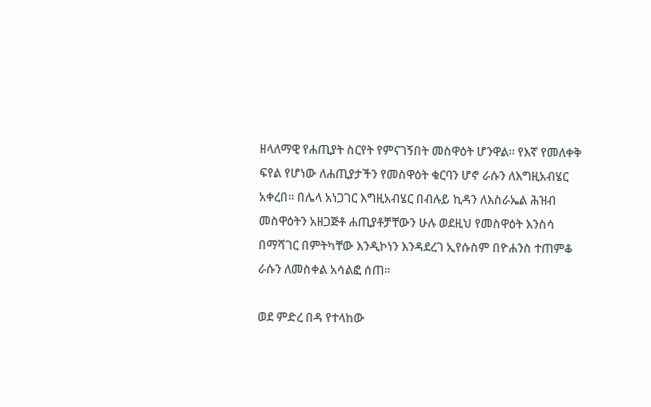ዘላለማዊ የሐጢያት ስርየት የምናገኝበት መስዋዕት ሆንዋል፡፡ የእኛ የመለቀቅ ፍየል የሆነው ለሐጢያታችን የመስዋዕት ቁርባን ሆኖ ራሱን ለእግዚአብሄር አቀረበ፡፡ በሌላ አነጋገር እግዚአብሄር በብሉይ ኪዳን ለእስራኤል ሕዝብ መስዋዕትን አዘጋጅቶ ሐጢያቶቻቸውን ሁሉ ወደዚህ የመስዋዕት እንስሳ በማሻገር በምትካቸው እንዲኮነን እንዳደረገ ኢየሱስም በዮሐንስ ተጠምቆ ራሱን ለመስቀል አሳልፎ ሰጠ፡፡

ወደ ምድረ በዳ የተላከው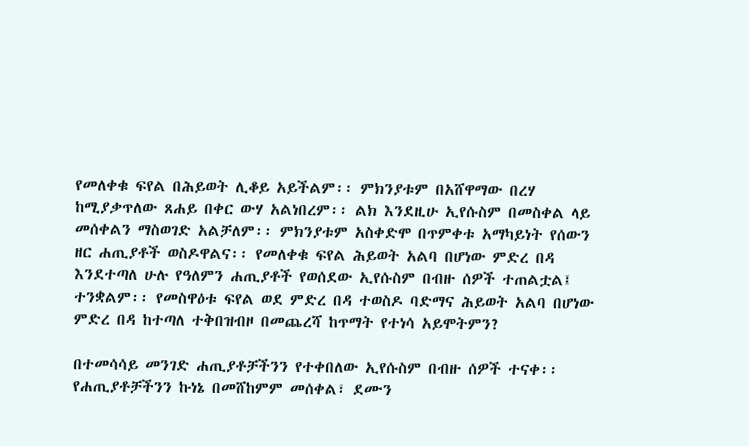የመለቀቁ ፍየል በሕይወት ሊቆይ አይችልም፡፡ ምክንያቱም በአሸዋማው በረሃ ከሚያቃጥለው ጸሐይ በቀር ውሃ አልነበረም፡፡ ልክ እንደዚሁ ኢየሱስም በመስቀል ላይ መሰቀልን ማስወገድ አልቻለም፡፡ ምክንያቱም አስቀድሞ በጥምቀቱ አማካይነት የሰውን ዘር ሐጢያቶች ወስዶዋልና፡፡ የመለቀቁ ፍየል ሕይወት አልባ በሆነው ምድረ በዳ እንደተጣለ ሁሉ የዓለምን ሐጢያቶች የወሰደው ኢየሱስም በብዙ ሰዎች ተጠልቷል፤ ተንቋልም፡፡ የመስዋዕቱ ፍየል ወደ ምድረ በዳ ተወስዶ ባድማና ሕይወት አልባ በሆነው ምድረ በዳ ከተጣለ ተቅበዝብዞ በመጨረሻ ከጥማት የተነሳ አይሞትምን?

በተመሳሳይ መንገድ ሐጢያቶቻችንን የተቀበለው ኢየሱስም በብዙ ሰዎች ተናቀ፡፡ የሐጢያቶቻችንን ኩነኔ በመሸከምም መሰቀል፣ ደሙን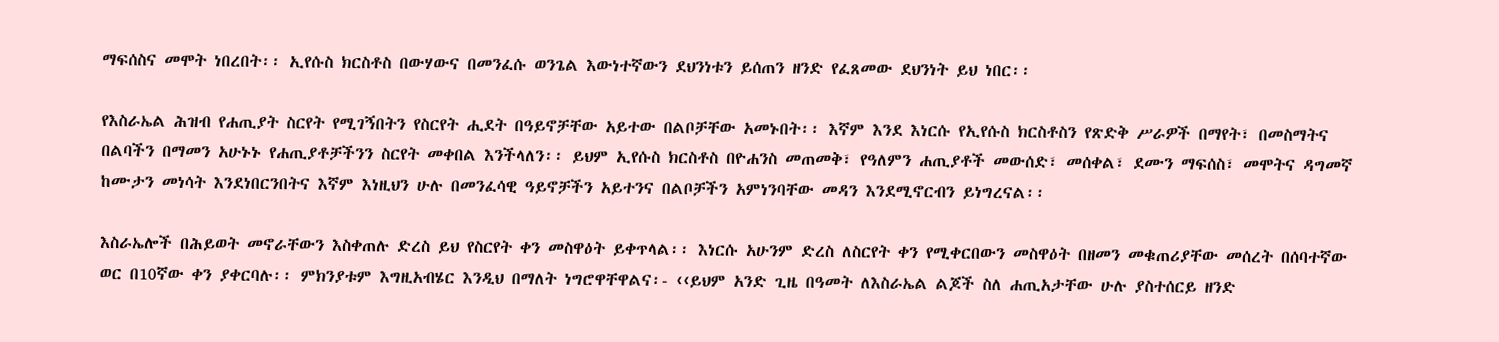ማፍሰስና መሞት ነበረበት፡፡ ኢየሱስ ክርስቶስ በውሃውና በመንፈሱ ወንጌል እውነተኛውን ደህንነቱን ይሰጠን ዘንድ የፈጸመው ደህንነት ይህ ነበር፡፡

የእስራኤል ሕዝብ የሐጢያት ስርየት የሚገኝበትን የስርየት ሒደት በዓይኖቻቸው አይተው በልቦቻቸው አመኑበት፡፡ እኛም እንደ እነርሱ የኢየሱስ ክርስቶስን የጽድቅ ሥራዎች በማየት፣ በመስማትና በልባችን በማመን አሁኑኑ የሐጢያቶቻችንን ስርየት መቀበል እንችላለን፡፡ ይህም ኢየሱስ ክርስቶስ በዮሐንስ መጠመቅ፣ የዓለምን ሐጢያቶች መውሰድ፣ መሰቀል፣ ደሙን ማፍሰስ፣ መሞትና ዳግመኛ ከሙታን መነሳት እንደነበርንበትና እኛም እነዚህን ሁሉ በመንፈሳዊ ዓይኖቻችን አይተንና በልቦቻችን አምነንባቸው መዳን እንደሚኖርብን ይነግረናል፡፡

እስራኤሎች በሕይወት መኖራቸውን እስቀጠሉ ድረስ ይህ የስርየት ቀን መስዋዕት ይቀጥላል፡፡ እነርሱ አሁንም ድረስ ለስርየት ቀን የሚቀርበውን መስዋዕት በዘመን መቁጠሪያቸው መሰረት በሰባተኛው ወር በ10ኛው ቀን ያቀርባሉ፡፡ ምክንያቱም እግዚአብሄር እንዲህ በማለት ነግሮዋቸዋልና፡- ‹‹ይህም አንድ ጊዜ በዓመት ለእስራኤል ልጆች ስለ ሐጢአታቸው ሁሉ ያስተሰርይ ዘንድ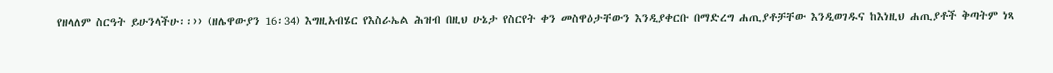የዘላለም ስርዓት ይሁንላችሁ፡፡›› (ዘሌዋውያን 16፡34) እግዚአብሄር የእስራኤል ሕዝብ በዚህ ሁኔታ የስርየት ቀን መስዋዕታቸውን እንዲያቀርቡ በማድረግ ሐጢያቶቻቸው እንዲወገዱና ከእነዚህ ሐጢያቶች ቅጣትም ነጻ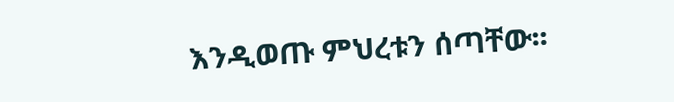እንዲወጡ ምህረቱን ሰጣቸው፡፡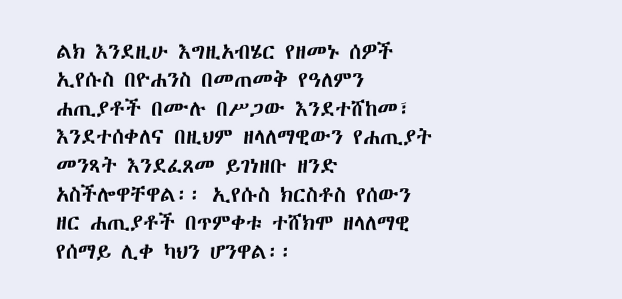ልክ እንደዚሁ እግዚአብሄር የዘመኑ ሰዎች ኢየሱስ በዮሐንስ በመጠመቅ የዓለምን ሐጢያቶች በሙሉ በሥጋው እንደተሸከመ፣ እንደተሰቀለና በዚህም ዘላለማዊውን የሐጢያት መንጻት እንደፈጸመ ይገነዘቡ ዘንድ አስችሎዋቸዋል፡፡ ኢየሱስ ክርስቶስ የሰውን ዘር ሐጢያቶች በጥምቀቱ ተሸክሞ ዘላለማዊ የሰማይ ሊቀ ካህን ሆንዋል፡፡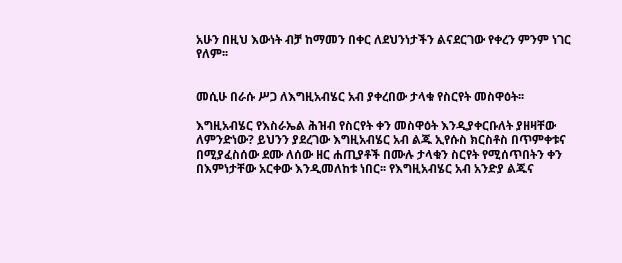አሁን በዚህ እውነት ብቻ ከማመን በቀር ለደህንነታችን ልናደርገው የቀረን ምንም ነገር የለም፡፡


መሲሁ በራሱ ሥጋ ለእግዚአብሄር አብ ያቀረበው ታላቁ የስርየት መስዋዕት፡፡

እግዚአብሄር የእስራኤል ሕዝብ የስርየት ቀን መስዋዕት እንዲያቀርቡለት ያዘዛቸው ለምንድነው? ይህንን ያደረገው እግዚአብሄር አብ ልጁ ኢየሱስ ክርስቶስ በጥምቀቱና በሚያፈስሰው ደሙ ለሰው ዘር ሐጢያቶች በሙሉ ታላቁን ስርየት የሚሰጥበትን ቀን በእምነታቸው አርቀው እንዲመለከቱ ነበር፡፡ የእግዚአብሄር አብ አንድያ ልጁና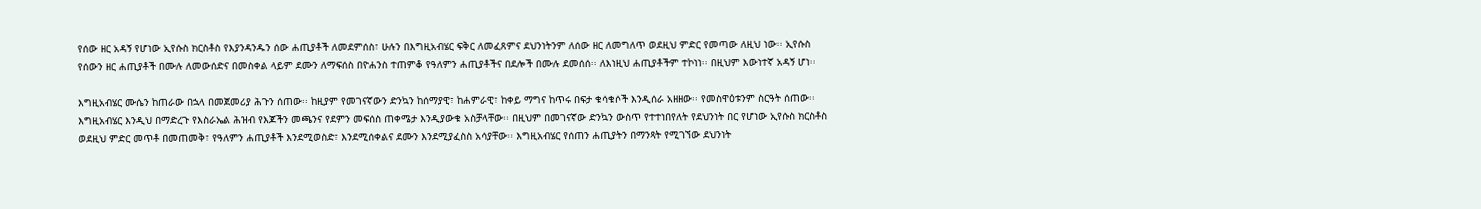የሰው ዘር አዳኝ የሆነው ኢየሱስ ክርስቶስ የእያንዳንዱን ሰው ሐጢያቶች ለመደምሰስ፣ ሁሉን በእግዚአብሄር ፍቅር ለመፈጸምና ደህንነትንም ለሰው ዘር ለመግለጥ ወደዚህ ምድር የመጣው ለዚህ ነው፡፡ ኢየሱስ የሰውን ዘር ሐጢያቶች በሙሉ ለመውሰድና በመስቀል ላይም ደሙን ለማፍሰስ በዮሐንስ ተጠምቆ የዓለምን ሐጢያቶችና በደሎች በሙሉ ደመሰሰ፡፡ ለእነዚህ ሐጢያቶችም ተኮነነ፡፡ በዚህም እውነተኛ አዳኝ ሆነ፡፡

እግዚአብሄር ሙሴን ከጠራው በኋላ በመጀመሪያ ሕጉን ሰጠው፡፡ ከዚያም የመገናኛውን ድንኳን ከሰማያዊ፣ ከሐምራዊ፣ ከቀይ ማግና ከጥሩ በፍታ ቁሳቁሶች እንዲሰራ አዘዘው፡፡ የመስዋዕቱንም ስርዓት ሰጠው፡፡ እግዚአብሄር እንዲህ በማድረጉ የእስራኤል ሕዝብ የእጆችን መጫንና የደምን መፍሰስ ጠቀሜታ እንዲያውቁ አስቻላቸው፡፡ በዚህም በመገናኛው ድንኳን ውስጥ የተተነበየለት የደህንነት በር የሆነው ኢየሱስ ክርስቶስ ወደዚህ ምድር መጥቶ በመጠመቅ፣ የዓለምን ሐጢያቶች እንደሚወስድ፣ እንደሚሰቀልና ደሙን እንደሚያፈስስ አሳያቸው፡፡ እግዚአብሄር የሰጠን ሐጢያትን በማንጻት የሚገኘው ደህንነት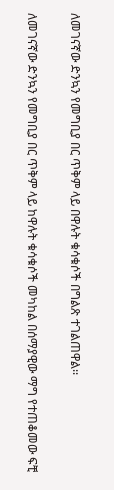ለመገናኛው ድንኳን የመግቢያ በር ጥቅም ላይ በዋሉት ቁሳቁሶች በግልጽ ተገልጠዋል፡፡

ለመገናኛው ድንኳን የመግቢያ በር ጥቅም ላይ ከዋሉት ቁሳቁሶች መካከል በሰማያዊው ማግ የተጠቆመው ፍቺ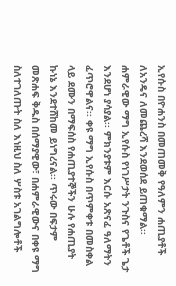ኢየሱስ በዮሐንስ በመጠመቅ የዓለምን ሐጢያቶች ለአንዴና ለመጨረሻ እንደወሰደ ይጠቁማል፡፡ ሐምራዊው ማግ ኢየሱስ የነገሥታት ንጉስና የጌቶች ጌታ እንደሆነ ያሳያል፡፡ ምክንያቱም እርሱ አጽናፈ ዓለማትን ፈጥሮዋልና፡፡ ቀዩ ማግ ኢየሱስ በጥምቀቱ በመስቀል ላይ ደሙን በማፍሰስ የሐጢያተኞችን ሁሉ የሐጢያት ኩነኔ እንደተሸከመ ይነግረናል፡፡ ጥሩው በፍታም መጽሐፍ ቅዱስ በሰማያዊው፣ በሐምራዊውና በቀዩ ማግ ስለተገለጡት ስለ እነዚህ ስለ ሦስቱ አገልግሎቶች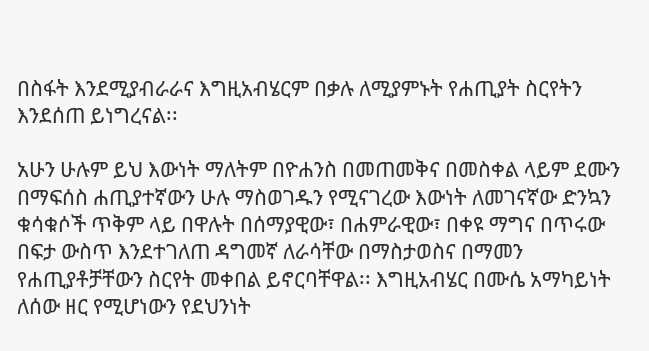በስፋት እንደሚያብራራና እግዚአብሄርም በቃሉ ለሚያምኑት የሐጢያት ስርየትን እንደሰጠ ይነግረናል፡፡

አሁን ሁሉም ይህ እውነት ማለትም በዮሐንስ በመጠመቅና በመስቀል ላይም ደሙን በማፍሰስ ሐጢያተኛውን ሁሉ ማስወገዱን የሚናገረው እውነት ለመገናኛው ድንኳን ቁሳቁሶች ጥቅም ላይ በዋሉት በሰማያዊው፣ በሐምራዊው፣ በቀዩ ማግና በጥሩው በፍታ ውስጥ እንደተገለጠ ዳግመኛ ለራሳቸው በማስታወስና በማመን የሐጢያቶቻቸውን ስርየት መቀበል ይኖርባቸዋል፡፡ እግዚአብሄር በሙሴ አማካይነት ለሰው ዘር የሚሆነውን የደህንነት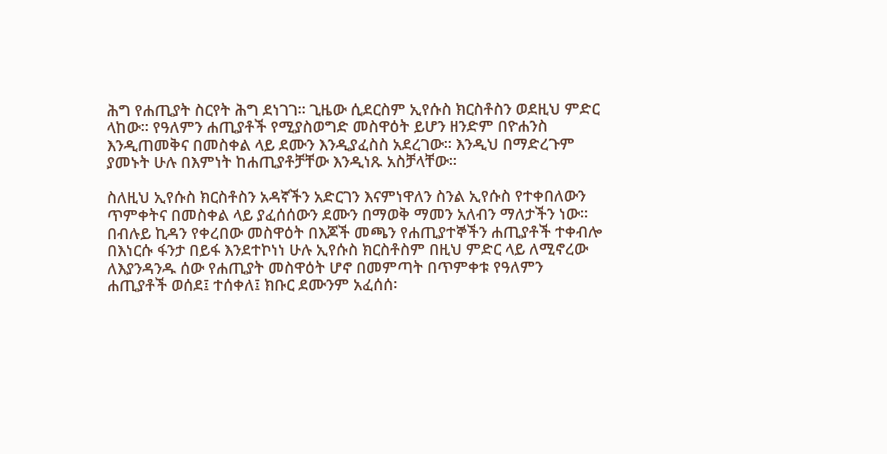ሕግ የሐጢያት ስርየት ሕግ ደነገገ፡፡ ጊዜው ሲደርስም ኢየሱስ ክርስቶስን ወደዚህ ምድር ላከው፡፡ የዓለምን ሐጢያቶች የሚያስወግድ መስዋዕት ይሆን ዘንድም በዮሐንስ እንዲጠመቅና በመስቀል ላይ ደሙን እንዲያፈስስ አደረገው፡፡ እንዲህ በማድረጉም ያመኑት ሁሉ በእምነት ከሐጢያቶቻቸው እንዲነጹ አስቻላቸው፡፡

ስለዚህ ኢየሱስ ክርስቶስን አዳኛችን አድርገን እናምነዋለን ስንል ኢየሱስ የተቀበለውን ጥምቀትና በመስቀል ላይ ያፈሰሰውን ደሙን በማወቅ ማመን አለብን ማለታችን ነው፡፡ በብሉይ ኪዳን የቀረበው መስዋዕት በእጆች መጫን የሐጢያተኞችን ሐጢያቶች ተቀብሎ በእነርሱ ፋንታ በይፋ እንደተኮነነ ሁሉ ኢየሱስ ክርስቶስም በዚህ ምድር ላይ ለሚኖረው ለእያንዳንዱ ሰው የሐጢያት መስዋዕት ሆኖ በመምጣት በጥምቀቱ የዓለምን ሐጢያቶች ወሰደ፤ ተሰቀለ፤ ክቡር ደሙንም አፈሰሰ፡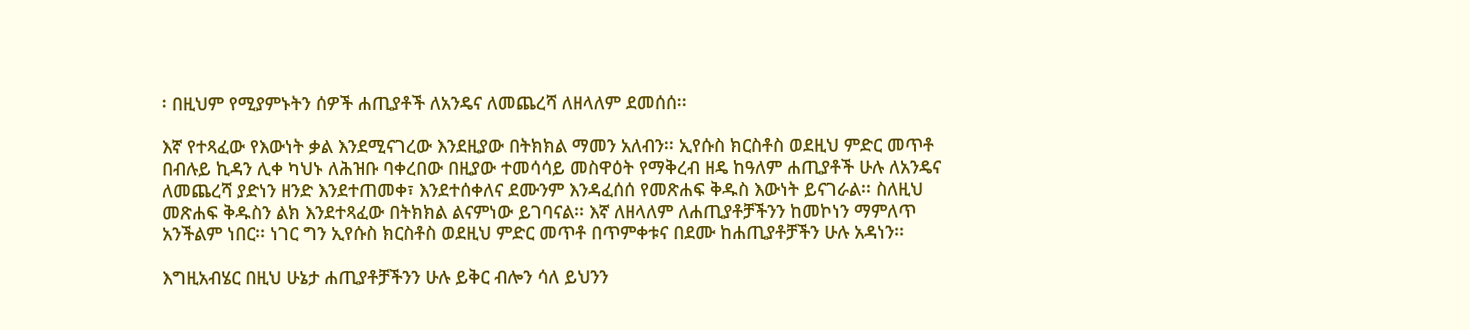፡ በዚህም የሚያምኑትን ሰዎች ሐጢያቶች ለአንዴና ለመጨረሻ ለዘላለም ደመሰሰ፡፡

እኛ የተጻፈው የእውነት ቃል እንደሚናገረው እንደዚያው በትክክል ማመን አለብን፡፡ ኢየሱስ ክርስቶስ ወደዚህ ምድር መጥቶ በብሉይ ኪዳን ሊቀ ካህኑ ለሕዝቡ ባቀረበው በዚያው ተመሳሳይ መስዋዕት የማቅረብ ዘዴ ከዓለም ሐጢያቶች ሁሉ ለአንዴና ለመጨረሻ ያድነን ዘንድ እንደተጠመቀ፣ እንደተሰቀለና ደሙንም እንዳፈሰሰ የመጽሐፍ ቅዱስ እውነት ይናገራል፡፡ ስለዚህ መጽሐፍ ቅዱስን ልክ እንደተጻፈው በትክክል ልናምነው ይገባናል፡፡ እኛ ለዘላለም ለሐጢያቶቻችንን ከመኮነን ማምለጥ አንችልም ነበር፡፡ ነገር ግን ኢየሱስ ክርስቶስ ወደዚህ ምድር መጥቶ በጥምቀቱና በደሙ ከሐጢያቶቻችን ሁሉ አዳነን፡፡

እግዚአብሄር በዚህ ሁኔታ ሐጢያቶቻችንን ሁሉ ይቅር ብሎን ሳለ ይህንን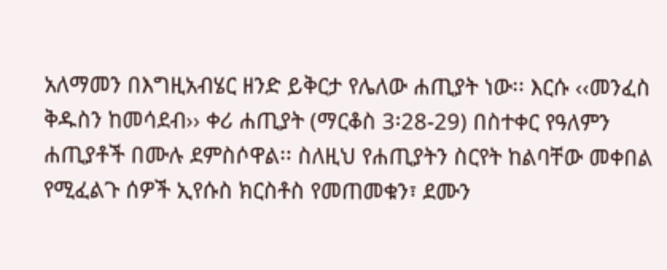አለማመን በእግዚአብሄር ዘንድ ይቅርታ የሌለው ሐጢያት ነው፡፡ እርሱ ‹‹መንፈስ ቅዱስን ከመሳደብ›› ቀሪ ሐጢያት (ማርቆስ 3፡28-29) በስተቀር የዓለምን ሐጢያቶች በሙሉ ደምስሶዋል፡፡ ስለዚህ የሐጢያትን ስርየት ከልባቸው መቀበል የሚፈልጉ ሰዎች ኢየሱስ ክርስቶስ የመጠመቁን፣ ደሙን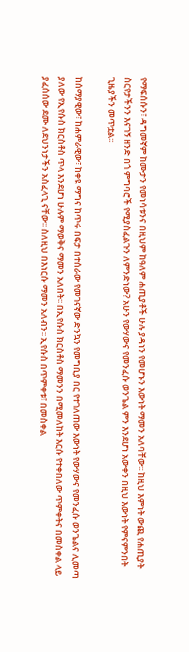የማፍሰሱን፣ ዳግመኛም ከሙታን የመነሳቱንና በዚህም ከዓለም ሐጢያቶች ሁሉ ያዳነን የመሆኑን እውነት ማመን አለባቸው፡፡ ከዚህ እምነት ውጪ የሐጢያት ስርየታችንን እናገኝ ዘንድ በጎ ምግባሮች የሚያስፈልጉን ለምንድነው? አሁን የውሃውና የመንፈሱ ወንጌል ምን እንደሆነ አውቀን በዚህ እውነት የምናምንበት ጊዜያችን መጥቷል፡፡

ከሰማያዊው፣ ከሐምራዊው፣ ከቀዩ ማግና ከጥሩ በፍታ በተሰራው የመገናኛው ድንኳን የመግቢያ በር የተገለጠው እውነት የውሃውና የመንፈሱ ወንጌልና ሊመጣ ያለው የኢየሱስ ክርስቶስ ጥላ እንደሆነ ሁሉም ማወቅና ማመን አለበት፡፡ በኢየሱስ ክርስቶስ ማመንን በሚመለከት እርሱ የተቀበለው ጥምቀትና በመስቀል ላይ ያፈሰሰው ደሙ ለደህንነታችን አስፈላጊ ናቸው፡፡ ስለዚህ በእነርሱ ማመን አለብን፡፡ ኢየሱስ በጥምቀቱ፣ በመስቀል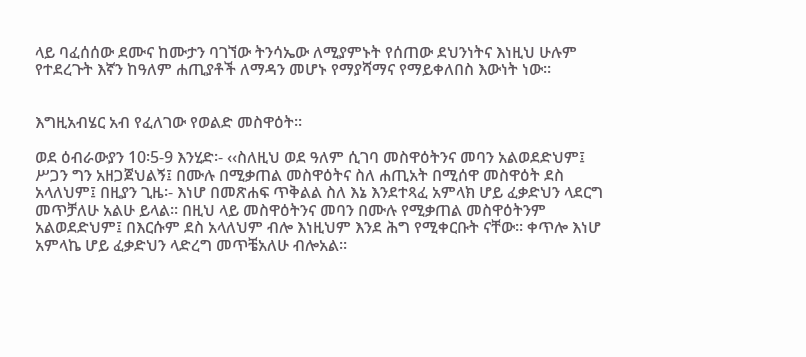ላይ ባፈሰሰው ደሙና ከሙታን ባገኘው ትንሳኤው ለሚያምኑት የሰጠው ደህንነትና እነዚህ ሁሉም የተደረጉት እኛን ከዓለም ሐጢያቶች ለማዳን መሆኑ የማያሻማና የማይቀለበስ እውነት ነው፡፡


እግዚአብሄር አብ የፈለገው የወልድ መስዋዕት፡፡

ወደ ዕብራውያን 10፡5-9 እንሂድ፡- ‹‹ስለዚህ ወደ ዓለም ሲገባ መስዋዕትንና መባን አልወደድህም፤ ሥጋን ግን አዘጋጀህልኝ፤ በሙሉ በሚቃጠል መስዋዕትና ስለ ሐጢአት በሚሰዋ መስዋዕት ደስ አላለህም፤ በዚያን ጊዜ፡- እነሆ በመጽሐፍ ጥቅልል ስለ እኔ እንደተጻፈ አምላክ ሆይ ፈቃድህን ላደርግ መጥቻለሁ አልሁ ይላል፡፡ በዚህ ላይ መስዋዕትንና መባን በሙሉ የሚቃጠል መስዋዕትንም አልወደድህም፤ በእርሱም ደስ አላለህም ብሎ እነዚህም እንደ ሕግ የሚቀርቡት ናቸው፡፡ ቀጥሎ እነሆ አምላኬ ሆይ ፈቃድህን ላድረግ መጥቼአለሁ ብሎአል፡፡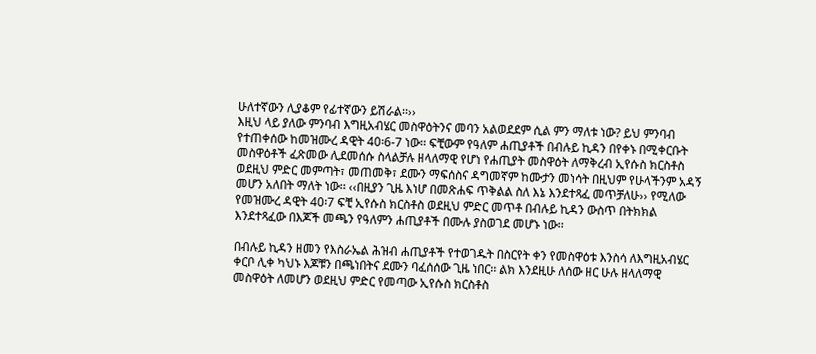ሁለተኛውን ሊያቆም የፊተኛውን ይሽራል፡፡››
እዚህ ላይ ያለው ምንባብ እግዚአብሄር መስዋዕትንና መባን አልወደደም ሲል ምን ማለቱ ነው? ይህ ምንባብ የተጠቀሰው ከመዝሙረ ዳዊት 40፡6-7 ነው፡፡ ፍቺውም የዓለም ሐጢያቶች በብሉይ ኪዳን በየቀኑ በሚቀርቡት መስዋዕቶች ፈጽመው ሊደመሰሱ ስላልቻሉ ዘላለማዊ የሆነ የሐጢያት መስዋዕት ለማቅረብ ኢየሱስ ክርስቶስ ወደዚህ ምድር መምጣት፣ መጠመቅ፣ ደሙን ማፍሰስና ዳግመኛም ከሙታን መነሳት በዚህም የሁላችንም አዳኝ መሆን አለበት ማለት ነው፡፡ ‹‹በዚያን ጊዜ እነሆ በመጽሐፍ ጥቅልል ስለ እኔ እንደተጻፈ መጥቻለሁ›› የሚለው የመዝሙረ ዳዊት 40፡7 ፍቺ ኢየሱስ ክርስቶስ ወደዚህ ምድር መጥቶ በብሉይ ኪዳን ውስጥ በትክክል እንደተጻፈው በእጆች መጫን የዓለምን ሐጢያቶች በሙሉ ያስወገደ መሆኑ ነው፡፡

በብሉይ ኪዳን ዘመን የእስራኤል ሕዝብ ሐጢያቶች የተወገዱት በስርየት ቀን የመስዋዕቱ እንስሳ ለእግዚአብሄር ቀርቦ ሊቀ ካህኑ እጆቹን በጫነበትና ደሙን ባፈሰሰው ጊዜ ነበር፡፡ ልክ እንደዚሁ ለሰው ዘር ሁሉ ዘላለማዊ መስዋዕት ለመሆን ወደዚህ ምድር የመጣው ኢየሱስ ክርስቶስ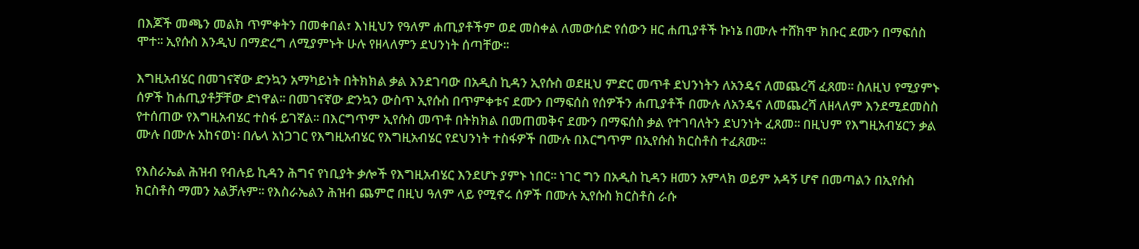በእጆች መጫን መልክ ጥምቀትን በመቀበል፣ እነዚህን የዓለም ሐጢያቶችም ወደ መስቀል ለመውሰድ የሰውን ዘር ሐጢያቶች ኩነኔ በሙሉ ተሸክሞ ክቡር ደሙን በማፍሰስ ሞተ፡፡ ኢየሱስ እንዲህ በማድረግ ለሚያምኑት ሁሉ የዘላለምን ደህንነት ሰጣቸው፡፡

እግዚአብሄር በመገናኛው ድንኳን አማካይነት በትክክል ቃል እንደገባው በአዲስ ኪዳን ኢየሱስ ወደዚህ ምድር መጥቶ ደህንነትን ለአንዴና ለመጨረሻ ፈጸመ፡፡ ስለዚህ የሚያምኑ ሰዎች ከሐጢያቶቻቸው ድነዋል፡፡ በመገናኛው ድንኳን ውስጥ ኢየሱስ በጥምቀቱና ደሙን በማፍሰስ የሰዎችን ሐጢያቶች በሙሉ ለአንዴና ለመጨረሻ ለዘላለም እንደሚደመስስ የተሰጠው የእግዚአብሄር ተስፋ ይገኛል፡፡ በእርግጥም ኢየሱስ መጥቶ በትክክል በመጠመቅና ደሙን በማፍሰስ ቃል የተገባለትን ደህንነት ፈጸመ፡፡ በዚህም የእግዚአብሄርን ቃል ሙሉ በሙሉ አከናወነ፡ በሌላ አነጋገር የእግዚአብሄር የእግዚአብሄር የደህንነት ተስፋዎች በሙሉ በእርግጥም በኢየሱስ ክርስቶስ ተፈጸሙ፡፡

የእስራኤል ሕዝብ የብሉይ ኪዳን ሕግና የነቢያት ቃሎች የእግዚአብሄር እንደሆኑ ያምኑ ነበር፡፡ ነገር ግን በአዲስ ኪዳን ዘመን አምላክ ወይም አዳኝ ሆኖ በመጣልን በኢየሱስ ክርስቶስ ማመን አልቻሉም፡፡ የእስራኤልን ሕዝብ ጨምሮ በዚህ ዓለም ላይ የሚኖሩ ሰዎች በሙሉ ኢየሱስ ክርስቶስ ራሱ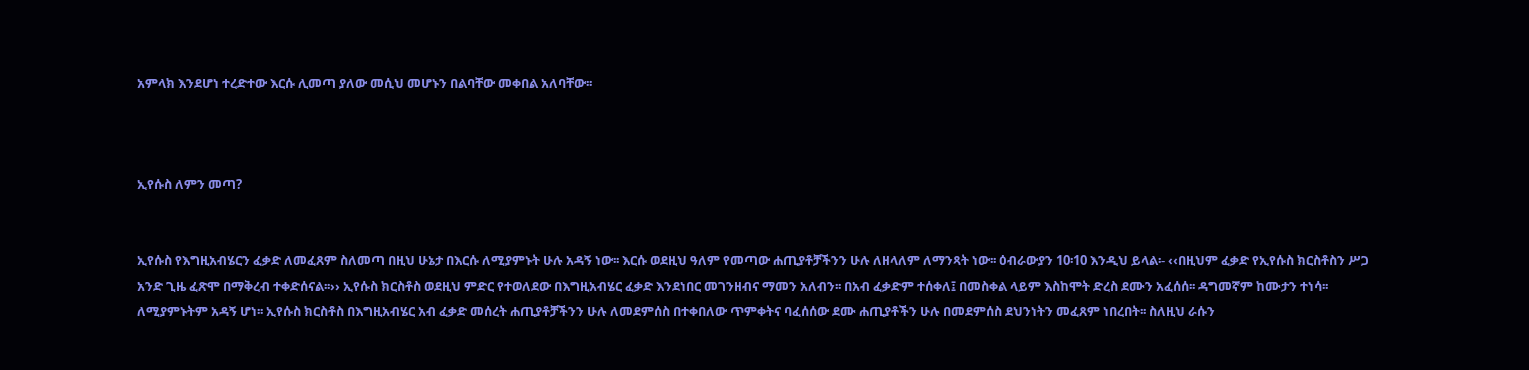አምላክ እንደሆነ ተረድተው እርሱ ሊመጣ ያለው መሲህ መሆኑን በልባቸው መቀበል አለባቸው፡፡



ኢየሱስ ለምን መጣ?


ኢየሱስ የእግዚአብሄርን ፈቃድ ለመፈጸም ስለመጣ በዚህ ሁኔታ በእርሱ ለሚያምኑት ሁሉ አዳኝ ነው፡፡ እርሱ ወደዚህ ዓለም የመጣው ሐጢያቶቻችንን ሁሉ ለዘላለም ለማንጻት ነው፡፡ ዕብራውያን 10፡10 እንዲህ ይላል፡- ‹‹በዚህም ፈቃድ የኢየሱስ ክርስቶስን ሥጋ አንድ ጊዜ ፈጽሞ በማቅረብ ተቀድሰናል፡፡›› ኢየሱስ ክርስቶስ ወደዚህ ምድር የተወለደው በእግዚአብሄር ፈቃድ እንደነበር መገንዘብና ማመን አለብን፡፡ በአብ ፈቃድም ተሰቀለ፤ በመስቀል ላይም እስከሞት ድረስ ደሙን አፈሰሰ፡፡ ዳግመኛም ከሙታን ተነሳ፡፡ ለሚያምኑትም አዳኝ ሆነ፡፡ ኢየሱስ ክርስቶስ በእግዚአብሄር አብ ፈቃድ መሰረት ሐጢያቶቻችንን ሁሉ ለመደምሰስ በተቀበለው ጥምቀትና ባፈሰሰው ደሙ ሐጢያቶችን ሁሉ በመደምሰስ ደህንነትን መፈጸም ነበረበት፡፡ ስለዚህ ራሱን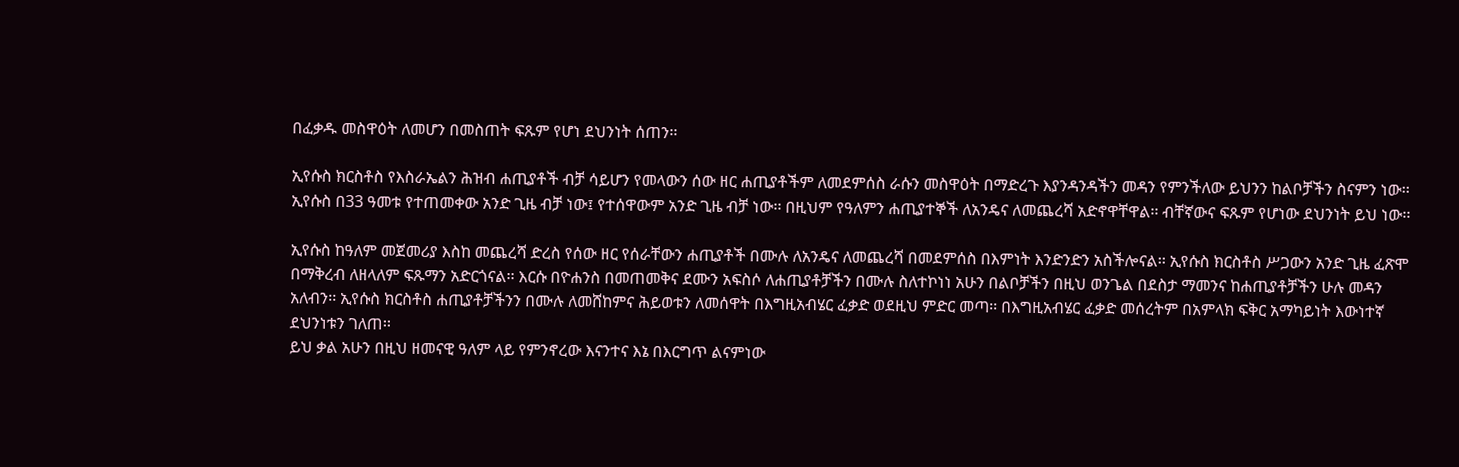በፈቃዱ መስዋዕት ለመሆን በመስጠት ፍጹም የሆነ ደህንነት ሰጠን፡፡

ኢየሱስ ክርስቶስ የእስራኤልን ሕዝብ ሐጢያቶች ብቻ ሳይሆን የመላውን ሰው ዘር ሐጢያቶችም ለመደምሰስ ራሱን መስዋዕት በማድረጉ እያንዳንዳችን መዳን የምንችለው ይህንን ከልቦቻችን ስናምን ነው፡፡ ኢየሱስ በ33 ዓመቱ የተጠመቀው አንድ ጊዜ ብቻ ነው፤ የተሰዋውም አንድ ጊዜ ብቻ ነው፡፡ በዚህም የዓለምን ሐጢያተኞች ለአንዴና ለመጨረሻ አድኖዋቸዋል፡፡ ብቸኛውና ፍጹም የሆነው ደህንነት ይህ ነው፡፡

ኢየሱስ ከዓለም መጀመሪያ እስከ መጨረሻ ድረስ የሰው ዘር የሰራቸውን ሐጢያቶች በሙሉ ለአንዴና ለመጨረሻ በመደምሰስ በእምነት እንድንድን አስችሎናል፡፡ ኢየሱስ ክርስቶስ ሥጋውን አንድ ጊዜ ፈጽሞ በማቅረብ ለዘላለም ፍጹማን አድርጎናል፡፡ እርሱ በዮሐንስ በመጠመቅና ደሙን አፍስሶ ለሐጢያቶቻችን በሙሉ ስለተኮነነ አሁን በልቦቻችን በዚህ ወንጌል በደስታ ማመንና ከሐጢያቶቻችን ሁሉ መዳን አለብን፡፡ ኢየሱስ ክርስቶስ ሐጢያቶቻችንን በሙሉ ለመሸከምና ሕይወቱን ለመሰዋት በእግዚአብሄር ፈቃድ ወደዚህ ምድር መጣ፡፡ በእግዚአብሄር ፈቃድ መሰረትም በአምላክ ፍቅር አማካይነት እውነተኛ ደህንነቱን ገለጠ፡፡
ይህ ቃል አሁን በዚህ ዘመናዊ ዓለም ላይ የምንኖረው እናንተና እኔ በእርግጥ ልናምነው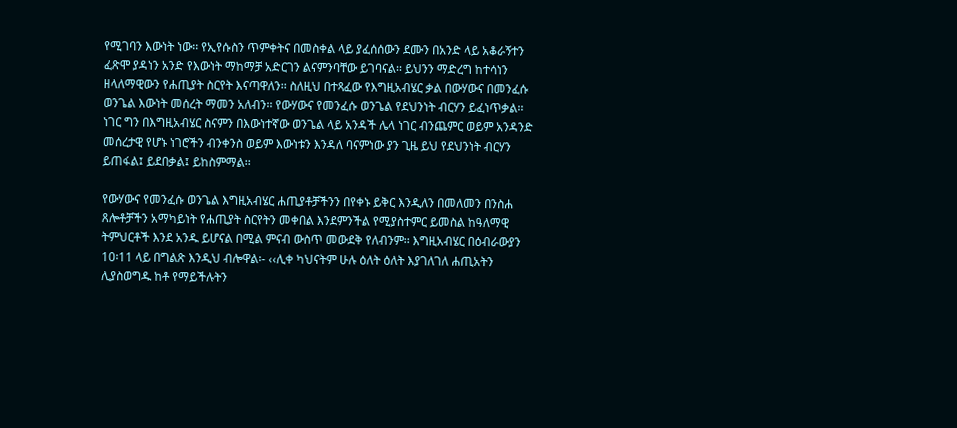የሚገባን እውነት ነው፡፡ የኢየሱስን ጥምቀትና በመስቀል ላይ ያፈሰሰውን ደሙን በአንድ ላይ አቆራኝተን ፈጽሞ ያዳነን አንድ የእውነት ማከማቻ አድርገን ልናምንባቸው ይገባናል፡፡ ይህንን ማድረግ ከተሳነን ዘላለማዊውን የሐጢያት ስርየት እናጣዋለን፡፡ ስለዚህ በተጻፈው የእግዚአብሄር ቃል በውሃውና በመንፈሱ ወንጌል እውነት መሰረት ማመን አለብን፡፡ የውሃውና የመንፈሱ ወንጌል የደህንነት ብርሃን ይፈነጥቃል፡፡ ነገር ግን በእግዚአብሄር ስናምን በእውነተኛው ወንጌል ላይ አንዳች ሌላ ነገር ብንጨምር ወይም አንዳንድ መሰረታዊ የሆኑ ነገሮችን ብንቀንስ ወይም እውነቱን እንዳለ ባናምነው ያን ጊዜ ይህ የደህንነት ብርሃን ይጠፋል፤ ይደበቃል፤ ይከስምማል፡፡

የውሃውና የመንፈሱ ወንጌል እግዚአብሄር ሐጢያቶቻችንን በየቀኑ ይቅር እንዲለን በመለመን በንስሐ ጸሎቶቻችን አማካይነት የሐጢያት ስርየትን መቀበል እንደምንችል የሚያስተምር ይመስል ከዓለማዊ ትምህርቶች እንደ አንዱ ይሆናል በሚል ምናብ ውስጥ መውደቅ የለብንም፡፡ እግዚአብሄር በዕብራውያን 10፡11 ላይ በግልጽ እንዲህ ብሎዋል፡- ‹‹ሊቀ ካህናትም ሁሉ ዕለት ዕለት እያገለገለ ሐጢአትን ሊያስወግዱ ከቶ የማይችሉትን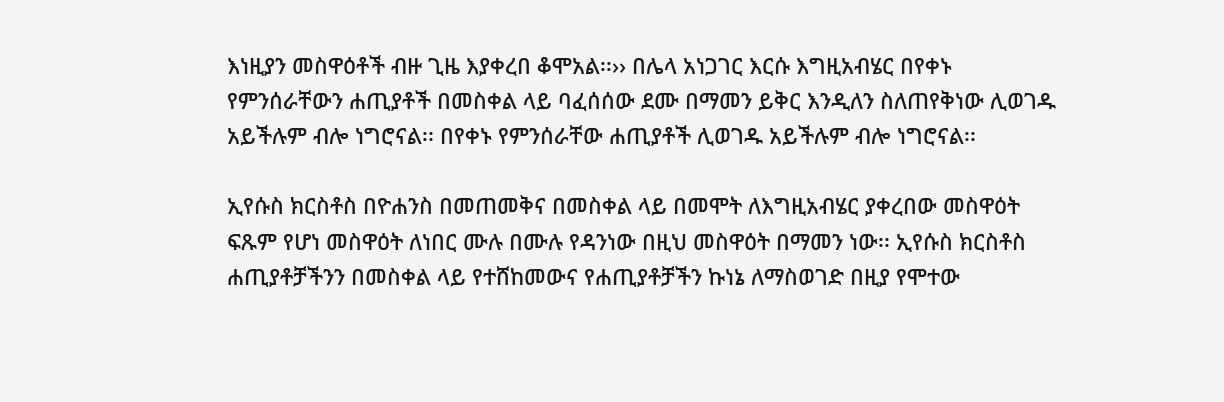እነዚያን መስዋዕቶች ብዙ ጊዜ እያቀረበ ቆሞአል፡፡›› በሌላ አነጋገር እርሱ እግዚአብሄር በየቀኑ የምንሰራቸውን ሐጢያቶች በመስቀል ላይ ባፈሰሰው ደሙ በማመን ይቅር እንዲለን ስለጠየቅነው ሊወገዱ አይችሉም ብሎ ነግሮናል፡፡ በየቀኑ የምንሰራቸው ሐጢያቶች ሊወገዱ አይችሉም ብሎ ነግሮናል፡፡

ኢየሱስ ክርስቶስ በዮሐንስ በመጠመቅና በመስቀል ላይ በመሞት ለእግዚአብሄር ያቀረበው መስዋዕት ፍጹም የሆነ መስዋዕት ለነበር ሙሉ በሙሉ የዳንነው በዚህ መስዋዕት በማመን ነው፡፡ ኢየሱስ ክርስቶስ ሐጢያቶቻችንን በመስቀል ላይ የተሸከመውና የሐጢያቶቻችን ኩነኔ ለማስወገድ በዚያ የሞተው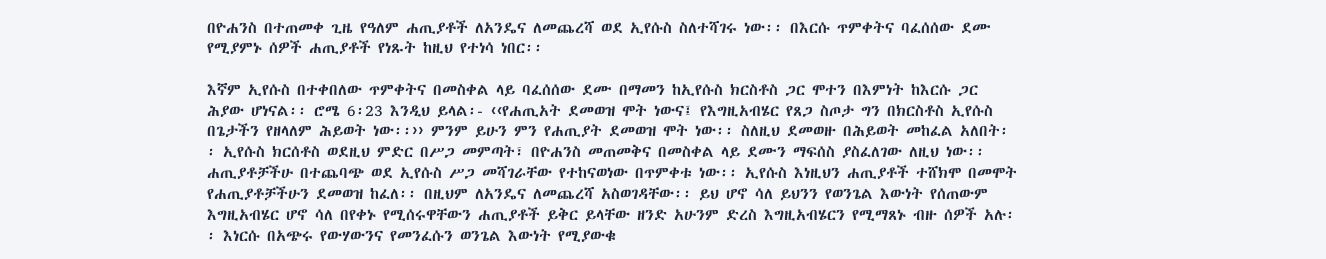በዮሐንስ በተጠመቀ ጊዜ የዓለም ሐጢያቶች ለአንዴና ለመጨረሻ ወደ ኢየሱስ ስለተሻገሩ ነው፡፡ በእርሱ ጥምቀትና ባፈሰሰው ደሙ የሚያምኑ ሰዎች ሐጢያቶች የነጹት ከዚህ የተነሳ ነበር፡፡

እኛም ኢየሱስ በተቀበለው ጥምቀትና በመስቀል ላይ ባፈሰሰው ደሙ በማመን ከኢየሱስ ክርስቶስ ጋር ሞተን በእምነት ከእርሱ ጋር ሕያው ሆነናል፡፡ ሮሜ 6፡23 እንዲህ ይላል፡- ‹‹የሐጢአት ደመወዝ ሞት ነውና፤ የእግዚአብሄር የጸጋ ስጦታ ግን በክርስቶስ ኢየሱስ በጌታችን የዘላለም ሕይወት ነው፡፡›› ምንም ይሁን ምን የሐጢያት ደመወዝ ሞት ነው፡፡ ስለዚህ ደመወዙ በሕይወት መከፈል አለበት፡፡ ኢየሱስ ክርሰቶስ ወደዚህ ምድር በሥጋ መምጣት፣ በዮሐንስ መጠመቅና በመስቀል ላይ ደሙን ማፍሰስ ያስፈለገው ለዚህ ነው፡፡ ሐጢያቶቻችሁ በተጨባጭ ወደ ኢየሱስ ሥጋ መሻገራቸው የተከናወነው በጥምቀቱ ነው፡፡ ኢየሱስ እነዚህን ሐጢያቶች ተሸክሞ በመሞት የሐጢያቶቻችሁን ደመወዝ ከፈለ፡፡ በዚህም ለአንዴና ለመጨረሻ አስወገዳቸው፡፡ ይህ ሆኖ ሳለ ይህንን የወንጌል እውነት የሰጠውም እግዚአብሄር ሆኖ ሳለ በየቀኑ የሚሰሩዋቸውን ሐጢያቶች ይቅር ይላቸው ዘንድ አሁንም ድረስ እግዚአብሄርን የሚማጸኑ ብዙ ሰዎች አሉ፡፡ እነርሱ በአጭሩ የውሃውንና የመንፈሱን ወንጌል እውነት የሚያውቁ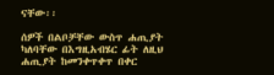ናቸው፡፡

ሰዎች በልቦቻቸው ውስጥ ሐጢያት ካለባቸው በእግዚአብሄር ፊት ለዚህ ሐጢያት ከመንቀጥቀጥ በቀር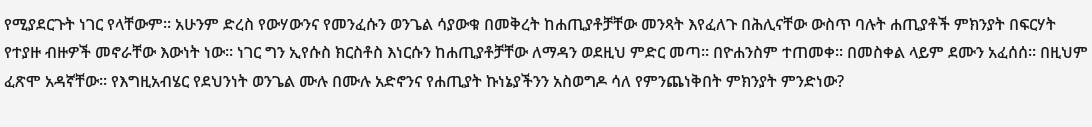የሚያደርጉት ነገር የላቸውም፡፡ አሁንም ድረስ የውሃውንና የመንፈሱን ወንጌል ሳያውቁ በመቅረት ከሐጢያቶቻቸው መንጻት እየፈለጉ በሕሊናቸው ውስጥ ባሉት ሐጢያቶች ምክንያት በፍርሃት የተያዙ ብዙዎች መኖራቸው እውነት ነው፡፡ ነገር ግን ኢየሱስ ክርስቶስ እነርሱን ከሐጢያቶቻቸው ለማዳን ወደዚህ ምድር መጣ፡፡ በዮሐንስም ተጠመቀ፡፡ በመስቀል ላይም ደሙን አፈሰሰ፡፡ በዚህም ፈጽሞ አዳኛቸው፡፡ የእግዚአብሄር የደህንነት ወንጌል ሙሉ በሙሉ አድኖንና የሐጢያት ኩነኔያችንን አስወግዶ ሳለ የምንጨነቅበት ምክንያት ምንድነው?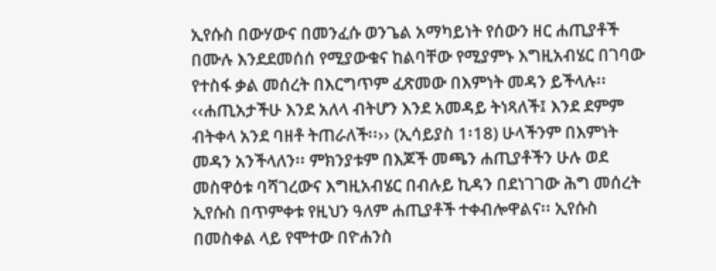ኢየሱስ በውሃውና በመንፈሱ ወንጌል አማካይነት የሰውን ዘር ሐጢያቶች በሙሉ እንደደመሰሰ የሚያውቁና ከልባቸው የሚያምኑ እግዚአብሄር በገባው የተስፋ ቃል መሰረት በእርግጥም ፈጽመው በእምነት መዳን ይችላሉ፡፡ ‹‹ሐጢአታችሁ እንደ አለላ ብትሆን እንደ አመዳይ ትነጻለች፤ እንደ ደምም ብትቀላ አንደ ባዘቶ ትጠራለች፡፡›› (ኢሳይያስ 1፡18) ሁላችንም በእምነት መዳን አንችላለን፡፡ ምክንያቱም በእጆች መጫን ሐጢያቶችን ሁሉ ወደ መስዋዕቱ ባሻገረውና እግዚአብሄር በብሉይ ኪዳን በደነገገው ሕግ መሰረት ኢየሱስ በጥምቀቱ የዚህን ዓለም ሐጢያቶች ተቀብሎዋልና፡፡ ኢየሱስ በመስቀል ላይ የሞተው በዮሐንስ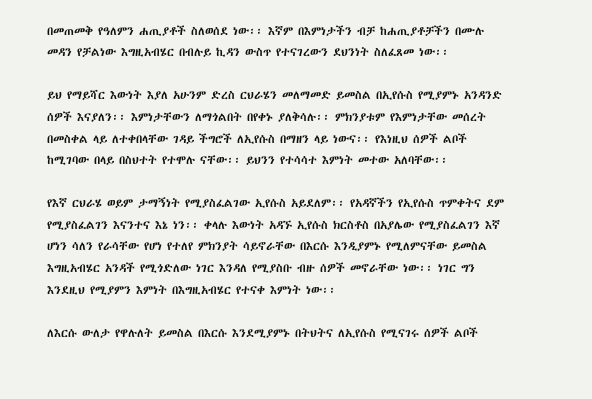በመጠመቅ የዓለምን ሐጢያቶች ስለወሰደ ነው፡፡ እኛም በእምነታችን ብቻ ከሐጢያቶቻችን በሙሉ መዳን የቻልነው እግዚአብሄር በብሉይ ኪዳን ውስጥ የተናገረውን ደህንነት ስለፈጸመ ነው፡፡

ይህ የማይሻር እውነት እያለ አሁንም ድረስ ርህራሄን መለማመድ ይመስል በኢየሱስ የሚያምኑ አንዳንድ ሰዎች እናያለን፡፡ እምነታቸውን ለማጎልበት በየቀኑ ያለቅሳሉ፡፡ ምክንያቱም የእምነታቸው መሰረት በመስቀል ላይ ለተቀበላቸው ገዳይ ችግሮች ለኢየሱስ በማዘን ላይ ነውና፡፡ የእነዚህ ሰዎች ልቦች ከሚገባው በላይ በስህተት የተሞሉ ናቸው፡፡ ይህንን የተሳሳተ እምነት መተው አለባቸው፡፡

የእኛ ርህራሄ ወይም ታማኝነት የሚያስፈልገው ኢየሱስ አይደለም፡፡ የአዳኛችን የኢየሱስ ጥምቀትና ደም የሚያስፈልገን እናንተና እኔ ነን፡፡ ቀላሉ እውነት አዳኙ ኢየሱስ ክርስቶስ በአያሌው የሚያስፈልገን እኛ ሆነን ሳለን የራሳቸው የሆነ የተለየ ምክንያት ሳይኖራቸው በእርሱ እንዲያምኑ የሚለምናቸው ይመስል እግዚአብሄር አንዳች የሚጎድለው ነገር እንዳለ የሚያስቡ ብዙ ሰዎች መኖራቸው ነው፡፡ ነገር ግን እንደዚህ የሚያምን እምነት በእግዚአብሄር የተናቀ እምነት ነው፡፡

ለእርሱ ውለታ የዋሉለት ይመስል በእርሱ እንደሚያምኑ በትህትና ለኢየሱስ የሚናገሩ ሰዎች ልቦች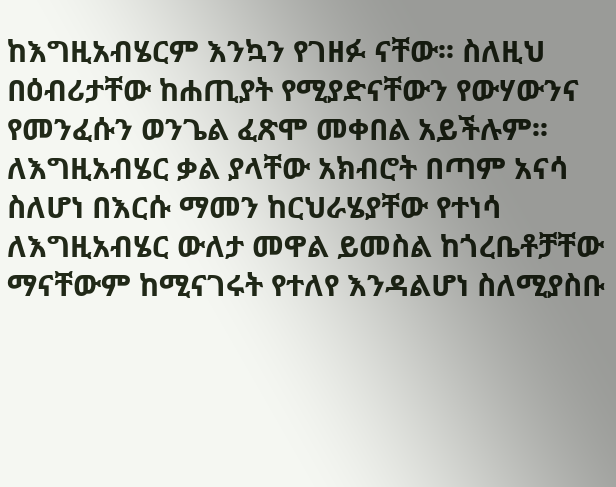ከእግዚአብሄርም እንኳን የገዘፉ ናቸው፡፡ ስለዚህ በዕብሪታቸው ከሐጢያት የሚያድናቸውን የውሃውንና የመንፈሱን ወንጌል ፈጽሞ መቀበል አይችሉም፡፡ ለእግዚአብሄር ቃል ያላቸው አክብሮት በጣም አናሳ ስለሆነ በእርሱ ማመን ከርህራሄያቸው የተነሳ ለእግዚአብሄር ውለታ መዋል ይመስል ከጎረቤቶቻቸው ማናቸውም ከሚናገሩት የተለየ እንዳልሆነ ስለሚያስቡ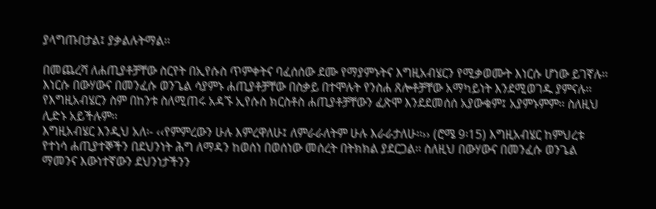ያላግጡበታል፤ ያቃልሉትማል፡፡

በመጨረሻ ለሐጢያቶቻቸው ስርየት በኢየሱስ ጥምቀትና ባፈሰሰው ደሙ የማያምኑትና እግዚአብሄርን የሚቃወሙት እነርሱ ሆነው ይገኛሉ፡፡ እነርሱ በውሃውና በመንፈሱ ወንጌል ሳያምኑ ሐጢያቶቻቸው በስቃይ በተሞሉት የንስሐ ጸሎቶቻቸው አማካይነት እንደሚወገዱ ያምናሉ፡፡ የእግዚአብሄርን ስም በከንቱ ስለሚጠሩ አዳኙ ኢየሱስ ክርስቶስ ሐጢያቶቻቸውን ፈጽሞ እንደደመሰሰ አያውቁም፤ አያምኑምም፡፡ ስለዚህ ሊድኑ አይችሉም፡፡
እግዚአብሄር እንዲህ አለ፡- ‹‹የምምረውን ሁሉ እምረዋለሁ፤ ለምራራለትም ሁሉ እራራታለሁ፡፡›› (ሮሜ 9፡15) እግዚአብሄር ከምህረቱ የተነሳ ሐጢያተኞችን በደህንነት ሕግ ለማዳን ከወሰነ በወሰነው መሰረት በትክክል ያደርጋል፡፡ ስለዚህ በውሃውና በመንፈሱ ወንጌል ማመንና እውነተኛውን ደህንነታችንን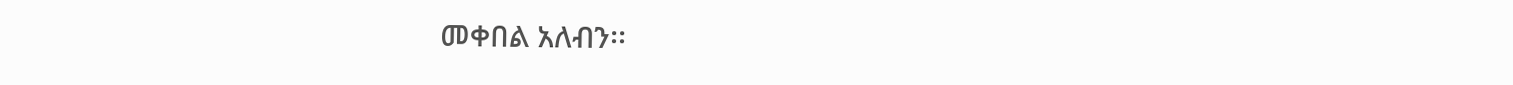መቀበል አለብን፡፡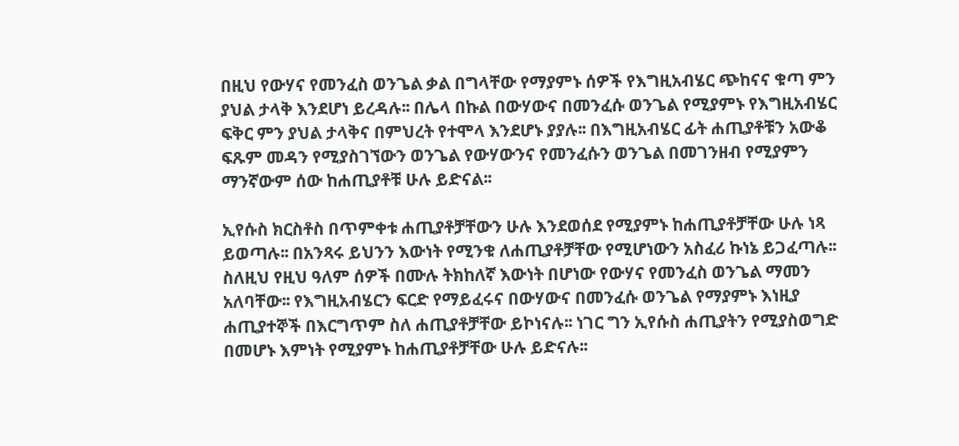በዚህ የውሃና የመንፈስ ወንጌል ቃል በግላቸው የማያምኑ ሰዎች የእግዚአብሄር ጭከናና ቁጣ ምን ያህል ታላቅ እንደሆነ ይረዳሉ፡፡ በሌላ በኩል በውሃውና በመንፈሱ ወንጌል የሚያምኑ የእግዚአብሄር ፍቅር ምን ያህል ታላቅና በምህረት የተሞላ እንደሆኑ ያያሉ፡፡ በእግዚአብሄር ፊት ሐጢያቶቹን አውቆ ፍጹም መዳን የሚያስገኘውን ወንጌል የውሃውንና የመንፈሱን ወንጌል በመገንዘብ የሚያምን ማንኛውም ሰው ከሐጢያቶቹ ሁሉ ይድናል፡፡

ኢየሱስ ክርስቶስ በጥምቀቱ ሐጢያቶቻቸውን ሁሉ እንደወሰደ የሚያምኑ ከሐጢያቶቻቸው ሁሉ ነጻ ይወጣሉ፡፡ በአንጻሩ ይህንን እውነት የሚንቁ ለሐጢያቶቻቸው የሚሆነውን አስፈሪ ኩነኔ ይጋፈጣሉ፡፡ ስለዚህ የዚህ ዓለም ሰዎች በሙሉ ትክከለኛ እውነት በሆነው የውሃና የመንፈስ ወንጌል ማመን አለባቸው፡፡ የእግዚአብሄርን ፍርድ የማይፈሩና በውሃውና በመንፈሱ ወንጌል የማያምኑ እነዚያ ሐጢያተኞች በእርግጥም ስለ ሐጢያቶቻቸው ይኮነናሉ፡፡ ነገር ግን ኢየሱስ ሐጢያትን የሚያስወግድ በመሆኑ እምነት የሚያምኑ ከሐጢያቶቻቸው ሁሉ ይድናሉ፡፡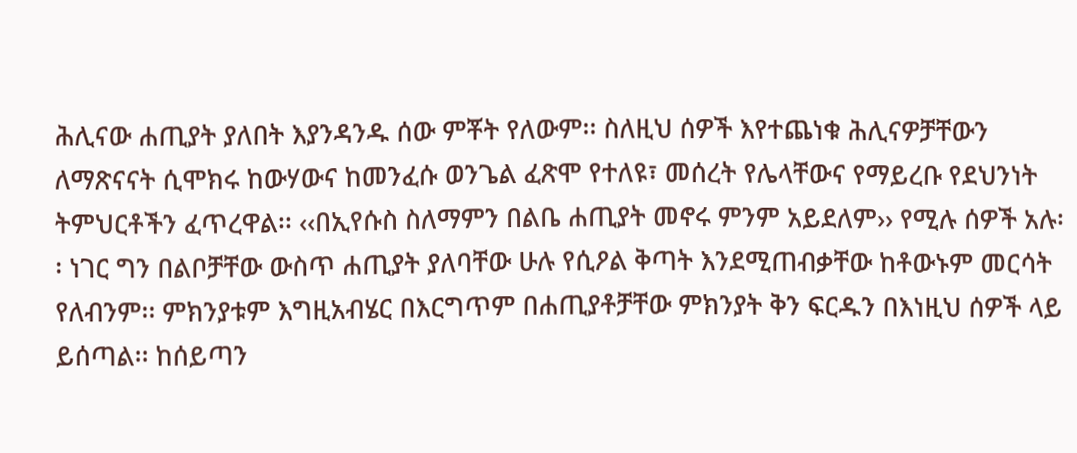ሕሊናው ሐጢያት ያለበት እያንዳንዱ ሰው ምቾት የለውም፡፡ ስለዚህ ሰዎች እየተጨነቁ ሕሊናዎቻቸውን ለማጽናናት ሲሞክሩ ከውሃውና ከመንፈሱ ወንጌል ፈጽሞ የተለዩ፣ መሰረት የሌላቸውና የማይረቡ የደህንነት ትምህርቶችን ፈጥረዋል፡፡ ‹‹በኢየሱስ ስለማምን በልቤ ሐጢያት መኖሩ ምንም አይደለም›› የሚሉ ሰዎች አሉ፡፡ ነገር ግን በልቦቻቸው ውስጥ ሐጢያት ያለባቸው ሁሉ የሲዖል ቅጣት እንደሚጠብቃቸው ከቶውኑም መርሳት የለብንም፡፡ ምክንያቱም እግዚአብሄር በእርግጥም በሐጢያቶቻቸው ምክንያት ቅን ፍርዱን በእነዚህ ሰዎች ላይ ይሰጣል፡፡ ከሰይጣን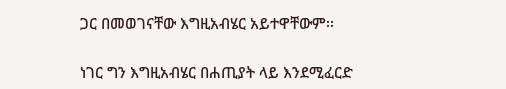ጋር በመወገናቸው እግዚአብሄር አይተዋቸውም፡፡

ነገር ግን እግዚአብሄር በሐጢያት ላይ እንደሚፈርድ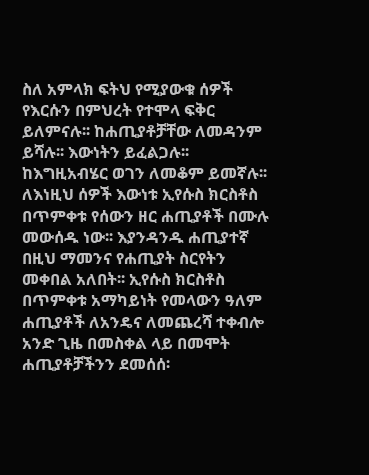ስለ አምላክ ፍትህ የሚያውቁ ሰዎች የእርሱን በምህረት የተሞላ ፍቅር ይለምናሉ፡፡ ከሐጢያቶቻቸው ለመዳንም ይሻሉ፡፡ እውነትን ይፈልጋሉ፡፡ ከእግዚአብሄር ወገን ለመቆም ይመኛሉ፡፡ ለእነዚህ ሰዎች እውነቱ ኢየሱስ ክርስቶስ በጥምቀቱ የሰውን ዘር ሐጢያቶች በሙሉ መውሰዱ ነው፡፡ እያንዳንዱ ሐጢያተኛ በዚህ ማመንና የሐጢያት ስርየትን መቀበል አለበት፡፡ ኢየሱስ ክርስቶስ በጥምቀቱ አማካይነት የመላውን ዓለም ሐጢያቶች ለአንዴና ለመጨረሻ ተቀብሎ አንድ ጊዜ በመስቀል ላይ በመሞት ሐጢያቶቻችንን ደመሰሰ፡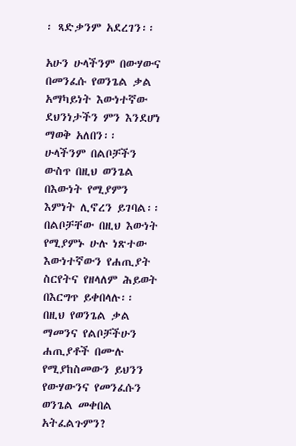፡ ጻድቃንም አደረገን፡፡

አሁን ሁላችንም በውሃውና በመንፈሱ የወንጌል ቃል አማካይነት እውነተኛው ደህንነታችን ምን እንደሆነ ማወቅ አለበን፡፡ ሁላችንም በልቦቻችን ውስጥ በዚህ ወንጌል በእውነት የሚያምን እምነት ሊኖረን ይገባል፡፡ በልቦቻቸው በዚህ እውነት የሚያምኑ ሁሉ ነጽተው እውነተኛውን የሐጢያት ስርየትና የዘላለም ሕይወት በእርግጥ ይቀበላሉ፡፡ በዚህ የወንጌል ቃል ማመንና የልቦቻችሁን ሐጢያቶች በሙሉ የሚያከስመውን ይህንን የውሃውንና የመንፈሱን ወንጌል መቀበል አትፈልጉምን?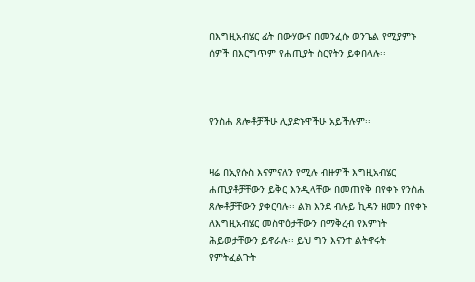በእግዚአብሄር ፊት በውሃውና በመንፈሱ ወንጌል የሚያምኑ ሰዎች በእርግጥም የሐጢያት ስርየትን ይቀበላሉ፡፡



የንስሐ ጸሎቶቻችሁ ሊያድኑዋችሁ አይችሉም፡፡


ዛሬ በኢየሱስ እናምናለን የሚሉ ብዙዎች እግዚአብሄር ሐጢያቶቻቸውን ይቅር እንዲላቸው በመጠየቅ በየቀኑ የንስሐ ጸሎቶቻቸውን ያቀርባሉ፡፡ ልክ እንደ ብሉይ ኪዳን ዘመን በየቀኑ ለእግዚአብሄር መስዋዕታቸውን በማቅረብ የእምነት ሕይወታቸውን ይኖራሉ፡፡ ይህ ግን እናንተ ልትኖሩት የምትፈልጉት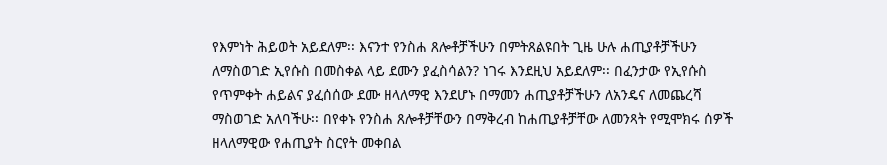የእምነት ሕይወት አይደለም፡፡ እናንተ የንስሐ ጸሎቶቻችሁን በምትጸልዩበት ጊዜ ሁሉ ሐጢያቶቻችሁን ለማስወገድ ኢየሱስ በመስቀል ላይ ደሙን ያፈስሳልን? ነገሩ እንደዚህ አይደለም፡፡ በፈንታው የኢየሱስ የጥምቀት ሐይልና ያፈሰሰው ደሙ ዘላለማዊ እንደሆኑ በማመን ሐጢያቶቻችሁን ለአንዴና ለመጨረሻ ማስወገድ አለባችሁ፡፡ በየቀኑ የንስሐ ጸሎቶቻቸውን በማቅረብ ከሐጢያቶቻቸው ለመንጻት የሚሞክሩ ሰዎች ዘላለማዊው የሐጢያት ስርየት መቀበል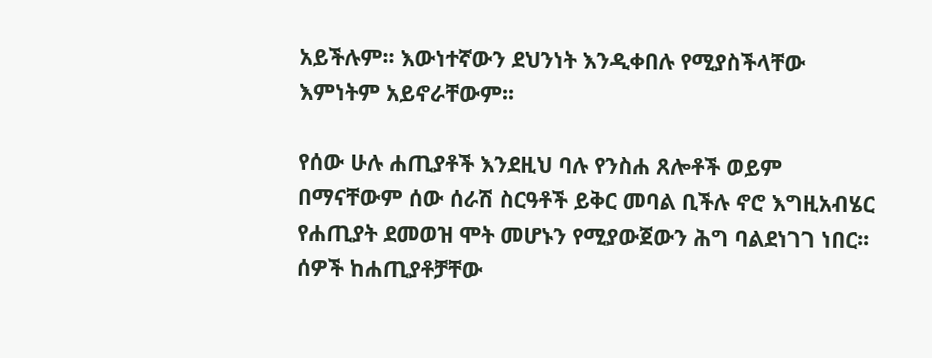አይችሉም፡፡ እውነተኛውን ደህንነት እንዲቀበሉ የሚያስችላቸው እምነትም አይኖራቸውም፡፡

የሰው ሁሉ ሐጢያቶች እንደዚህ ባሉ የንስሐ ጸሎቶች ወይም በማናቸውም ሰው ሰራሽ ስርዓቶች ይቅር መባል ቢችሉ ኖሮ እግዚአብሄር የሐጢያት ደመወዝ ሞት መሆኑን የሚያውጀውን ሕግ ባልደነገገ ነበር፡፡ ሰዎች ከሐጢያቶቻቸው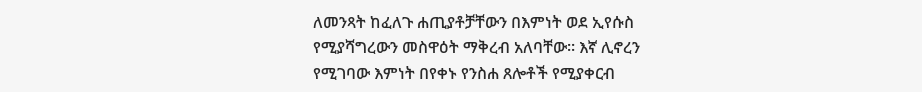ለመንጻት ከፈለጉ ሐጢያቶቻቸውን በእምነት ወደ ኢየሱስ የሚያሻግረውን መስዋዕት ማቅረብ አለባቸው፡፡ እኛ ሊኖረን የሚገባው እምነት በየቀኑ የንስሐ ጸሎቶች የሚያቀርብ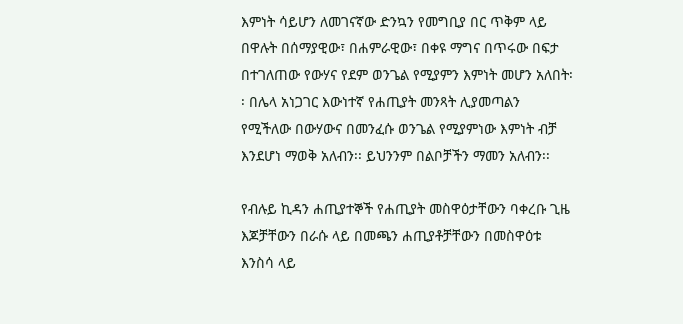እምነት ሳይሆን ለመገናኛው ድንኳን የመግቢያ በር ጥቅም ላይ በዋሉት በሰማያዊው፣ በሐምራዊው፣ በቀዩ ማግና በጥሩው በፍታ በተገለጠው የውሃና የደም ወንጌል የሚያምን እምነት መሆን አለበት፡፡ በሌላ አነጋገር እውነተኛ የሐጢያት መንጻት ሊያመጣልን የሚችለው በውሃውና በመንፈሱ ወንጌል የሚያምነው እምነት ብቻ እንደሆነ ማወቅ አለብን፡፡ ይህንንም በልቦቻችን ማመን አለብን፡፡

የብሉይ ኪዳን ሐጢያተኞች የሐጢያት መስዋዕታቸውን ባቀረቡ ጊዜ እጆቻቸውን በራሱ ላይ በመጫን ሐጢያቶቻቸውን በመስዋዕቱ እንስሳ ላይ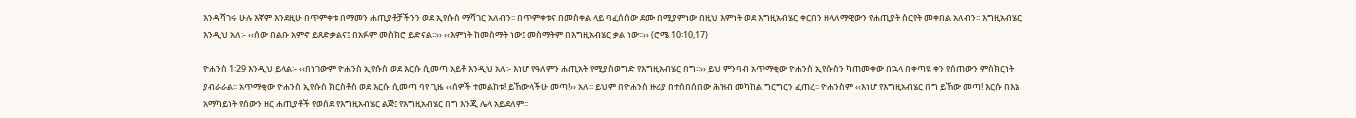እንዳሻገሩ ሁሉ እኛም እንደዚሁ በጥምቀቱ በማመን ሐጢያቶቻችንን ወደ ኢየሱስ ማሻገር አለብን፡፡ በጥምቀቱና በመስቀል ላይ ባፈሰሰው ደሙ በሚያምነው በዚህ እምነት ወደ እግዚአብሄር ቀርበን ዘላለማዊውን የሐጢያት ስርየት መቀበል አለብን፡፡ እግዚአብሄር እንዲህ አለ፡- ‹‹ሰው በልቡ አምኖ ይጸድቃልና፤ በአፉም መስክሮ ይድናል፡፡›› ‹‹እምነት ከመስማት ነው፤ መስማትም በእግዚአብሄር ቃል ነው፡፡›› (ሮሜ 10፡10,17)

ዮሐንስ 1፡29 እንዲህ ይላል፡- ‹‹በነገውም ዮሐንስ ኢየሱስ ወደ እርሱ ሲመጣ አይቶ እንዲህ አለ፡- እነሆ የዓለምን ሐጢአት የሚያስወግድ የእግዚአብሄር በግ፡፡›› ይህ ምንባብ አጥማቂው ዮሐንስ ኢየሱስን ካጠመቀው በኋላ በቀጣዩ ቀን የሰጠውን ምስክርነት ያብራራል፡፡ አጥማቂው ዮሐንስ ኢየሱስ ክርስቶስ ወደ እርሱ ሲመጣ ባየ ጊዜ ‹‹ሰዎች ተመልከቱ! ይኸውላችሁ መጣ!›› አለ፡፡ ይህም በዮሐንስ ዙሪያ በተሰበሰበው ሕዝብ መካከል ግርግርን ፈጠረ፡፡ ዮሐንስም ‹‹እነሆ የእግዚአብሄር በግ ይኸው መጣ! እርሱ በእኔ አማካይነት የሰውን ዘር ሐጢያቶች የወሰደ የእግዚአብሄር ልጅ፤ የእግዚአብሄር በግ እንጂ ሌላ አይደለም፡፡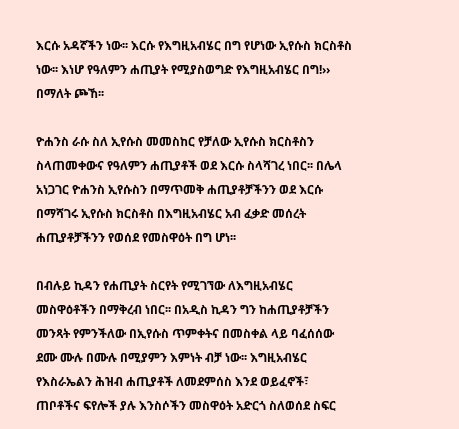እርሱ አዳኛችን ነው፡፡ እርሱ የእግዚአብሄር በግ የሆነው ኢየሱስ ክርስቶስ ነው፡፡ እነሆ የዓለምን ሐጢያት የሚያስወግድ የእግዚአብሄር በግ!›› በማለት ጮኸ፡፡

ዮሐንስ ራሱ ስለ ኢየሱስ መመስከር የቻለው ኢየሱስ ክርስቶስን ስላጠመቀውና የዓለምን ሐጢያቶች ወደ እርሱ ስላሻገረ ነበር፡፡ በሌላ አነጋገር ዮሐንስ ኢየሱስን በማጥመቅ ሐጢያቶቻችንን ወደ እርሱ በማሻገሩ ኢየሱስ ክርስቶስ በእግዚአብሄር አብ ፈቃድ መሰረት ሐጢያቶቻችንን የወሰደ የመስዋዕት በግ ሆነ፡፡

በብሉይ ኪዳን የሐጢያት ስርየት የሚገኘው ለእግዚአብሄር መስዋዕቶችን በማቅረብ ነበር፡፡ በአዲስ ኪዳን ግን ከሐጢያቶቻችን መንጻት የምንችለው በኢየሱስ ጥምቀትና በመስቀል ላይ ባፈሰሰው ደሙ ሙሉ በሙሉ በሚያምን እምነት ብቻ ነው፡፡ እግዚአብሄር የእስራኤልን ሕዝብ ሐጢያቶች ለመደምሰስ እንደ ወይፈኖች፣ ጠቦቶችና ፍየሎች ያሉ እንስሶችን መስዋዕት አድርጎ ስለወሰደ ስፍር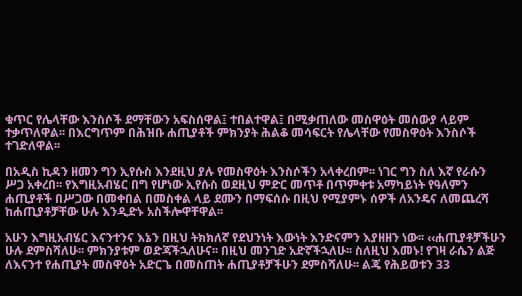ቁጥር የሌላቸው እንስሶች ደማቸውን አፍስሰዋል፤ ተበልተዋል፤ በሚቃጠለው መስዋዕት መሰውያ ላይም ተቃጥለዋል፡፡ በእርግጥም በሕዝቡ ሐጢያቶች ምክንያት ሕልቆ መሳፍርት የሌላቸው የመስዋዕት እንስሶች ተገድለዋል፡፡

በአዲስ ኪዳን ዘመን ግን ኢየሱስ እንደዚህ ያሉ የመስዋዕት እንስሶችን አላቀረበም፡፡ ነገር ግን ስለ እኛ የራሱን ሥጋ አቀረበ፡፡ የእግዚአብሄር በግ የሆነው ኢየሱስ ወደዚህ ምድር መጥቶ በጥምቀቱ አማካይነት የዓለምን ሐጢያቶች በሥጋው በመቀበል በመስቀል ላይ ደሙን በማፍሰሱ በዚህ የሚያምኑ ሰዎች ለአንዴና ለመጨረሻ ከሐጢያቶቻቸው ሁሉ እንዲድኑ አስችሎዋቸዋል፡፡

አሁን እግዚአብሄር እናንተንና እኔን በዚህ ትክክለኛ የደህንነት እውነት እንድናምን እያዘዘን ነው፡፡ ‹‹ሐጢያቶቻችሁን ሁሉ ደምስሻለሁ፡፡ ምክንያቱም ወድጃችኋለሁና፡፡ በዚህ መንገድ አድኛችኋለሁ፡፡ ስለዚህ እመኑ! የገዛ ራሴን ልጅ ለእናንተ የሐጢያት መስዋዕት አድርጌ በመስጠት ሐጢያቶቻችሁን ደምስሻለሁ፡፡ ልጄ የሕይወቱን 33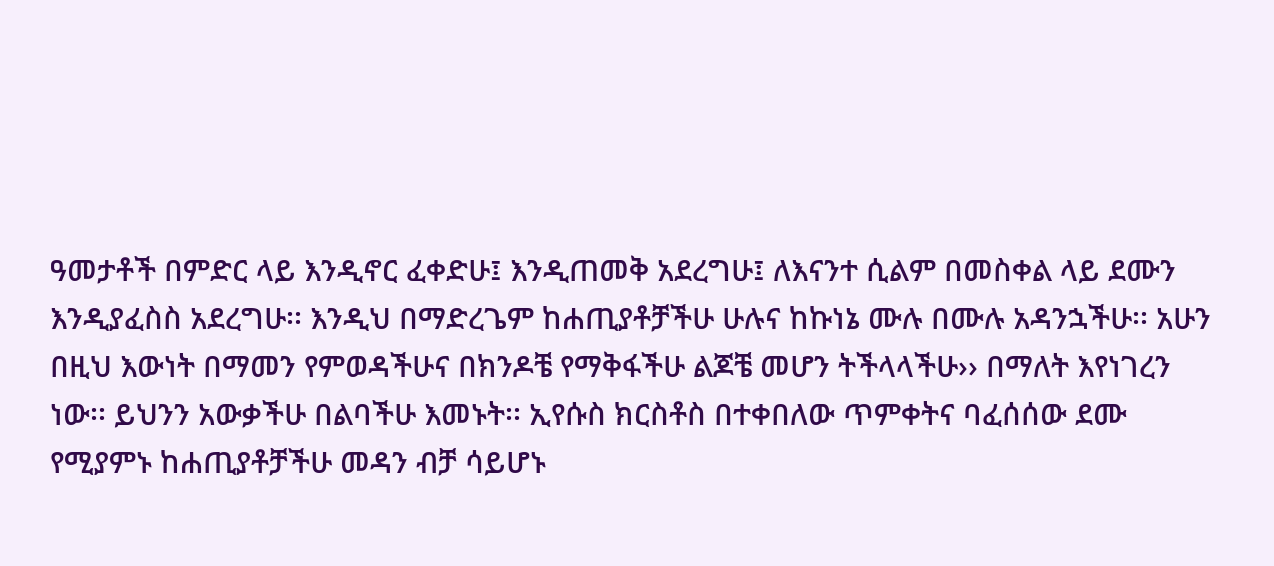ዓመታቶች በምድር ላይ እንዲኖር ፈቀድሁ፤ እንዲጠመቅ አደረግሁ፤ ለእናንተ ሲልም በመስቀል ላይ ደሙን እንዲያፈስስ አደረግሁ፡፡ እንዲህ በማድረጌም ከሐጢያቶቻችሁ ሁሉና ከኩነኔ ሙሉ በሙሉ አዳንኋችሁ፡፡ አሁን በዚህ እውነት በማመን የምወዳችሁና በክንዶቼ የማቅፋችሁ ልጆቼ መሆን ትችላላችሁ›› በማለት እየነገረን ነው፡፡ ይህንን አውቃችሁ በልባችሁ እመኑት፡፡ ኢየሱስ ክርስቶስ በተቀበለው ጥምቀትና ባፈሰሰው ደሙ የሚያምኑ ከሐጢያቶቻችሁ መዳን ብቻ ሳይሆኑ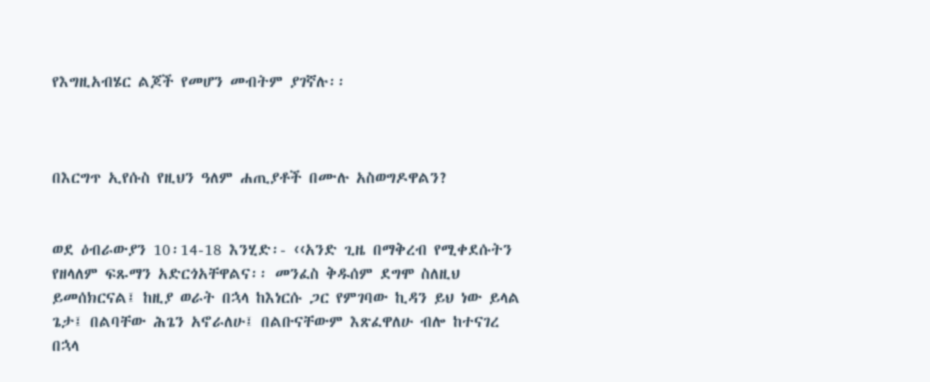የእግዚአብሄር ልጆች የመሆን መብትም ያገኛሉ፡፡



በእርግጥ ኢየሱስ የዚህን ዓለም ሐጢያቶች በሙሉ አስወግዶዋልን?


ወደ ዕብራውያን 10፡14-18 እንሂድ፡- ‹‹አንድ ጊዜ በማቅረብ የሚቀደሱትን የዘላለም ፍጹማን አድርጎአቸዋልና፡፡ መንፈስ ቅዱሰም ደግሞ ስለዚህ ይመሰክርናል፤ ከዚያ ወራት በኋላ ከእነርሱ ጋር የምገባው ኪዳን ይህ ነው ይላል ጌታ፤ በልባቸው ሕጌን አኖራለሁ፤ በልቡናቸውም እጽፈዋለሁ ብሎ ከተናገረ በኋላ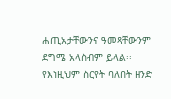ሐጢአታቸውንና ዓመጻቸውንም ደግሜ አላስብም ይላል፡፡ የእነዚህም ስርየት ባለበት ዘንድ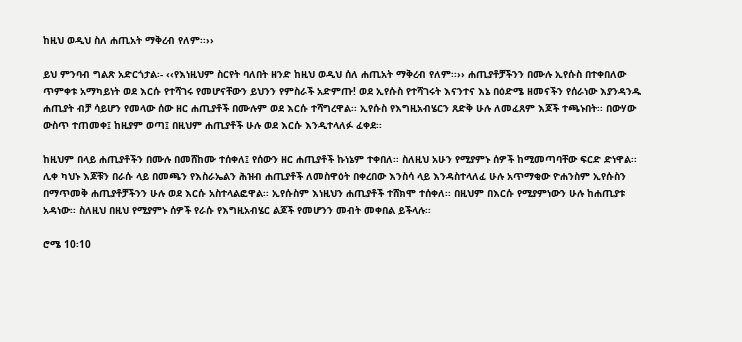ከዚህ ወዲህ ስለ ሐጢአት ማቅረብ የለም፡፡››

ይህ ምንባብ ግልጽ አድርጎታል፡- ‹‹የእነዚህም ስርየት ባለበት ዘንድ ከዚህ ወዲህ ሰለ ሐጢአት ማቅረብ የለም፡፡›› ሐጢያቶቻችንን በሙሉ ኢየሱስ በተቀበለው ጥምቀቱ አማካይነት ወደ እርሱ የተሻገሩ የመሆናቸውን ይህንን የምስራች አድምጡ! ወደ ኢየሱስ የተሻገሩት እናንተና እኔ በዕድሜ ዘመናችን የሰራነው እያንዳንዱ ሐጢያት ብቻ ሳይሆን የመላው ሰው ዘር ሐጢያቶች በሙሉም ወደ እርሱ ተሻግረዋል፡፡ ኢየሱስ የእግዚአብሄርን ጸድቅ ሁሉ ለመፈጸም እጆች ተጫኑበት፡፡ በውሃው ውስጥ ተጠመቀ፤ ከዚያም ወጣ፤ በዚህም ሐጢያቶች ሁሉ ወደ እርሱ እንዲተላለፉ ፈቀደ፡፡

ከዚህም በላይ ሐጢያቶችን በሙሉ በመሸከሙ ተሰቀለ፤ የሰውን ዘር ሐጢያቶች ኩነኔም ተቀበለ፡፡ ስለዚህ አሁን የሚያምኑ ሰዎች ከሚመጣባቸው ፍርድ ድነዋል፡፡ ሊቀ ካህኑ እጆቹን በራሱ ላይ በመጫን የእስራኤልን ሕዝብ ሐጢያቶች ለመስዋዕት በቀረበው እንስሳ ላይ እንዳስተላለፈ ሁሉ አጥማቂው ዮሐንስም ኢየሱስን በማጥመቅ ሐጢያቶቻችንን ሁሉ ወደ እርሱ አስተላልፎዋል፡፡ ኢየሱስም እነዚህን ሐጢያቶች ተሸክሞ ተሰቀለ፡፡ በዚህም በእርሱ የሚያምነውን ሁሉ ከሐጢያቱ አዳነው፡፡ ስለዚህ በዚህ የሚያምኑ ሰዎች የራሱ የእግዚአብሄር ልጆች የመሆንን መብት መቀበል ይችላሉ፡፡

ሮሜ 10፡10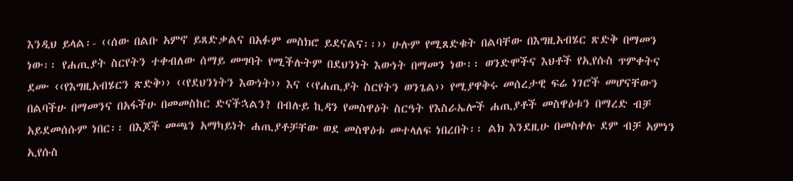እንዲህ ይላል፡- ‹‹ሰው በልቡ አምኖ ይጸድቃልና በአፉም መስክሮ ይደናልና፡፡›› ሁሉም የሚጸድቁት በልባቸው በእግዚአብሄር ጽድቅ በማመን ነው፡፡ የሐጢያት ስርየትን ተቀብለው ሰማይ መግባት የሚችሉትም በደህንነት እውነት በማመን ነው፡፡ ወንድሞችና እህቶች የኢየሱስ ጥምቀትና ደሙ ‹‹የእግዚአብሄርን ጽድቅ›› ‹‹የደህንነትን እውነት›› እና ‹‹የሐጢያት ስርየትን ወንጌል›› የሚያዋቅሩ መሰረታዊ ፍሬ ነገሮች መሆናቸውን በልባችሁ በማመንና በአፋችሁ በመመስከር ድናችኋልን? በብሉይ ኪዳን የመስዋዕት ስርዓት የእስራኤሎች ሐጢያቶች መስዋዕቱን በማረድ ብቻ አይደመሰሱም ነበር፡፡ በእጆች መጫን አማካይነት ሐጢያቶቻቸው ወደ መስዋዕቱ መተላለፍ ነበረበት፡፡ ልክ እንደዚሁ በመስቀሉ ደም ብቻ አምነን ኢየሱስ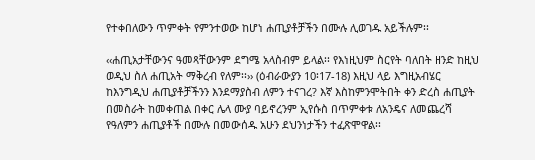የተቀበለውን ጥምቀት የምንተወው ከሆነ ሐጢያቶቻችን በሙሉ ሊወገዱ አይችሉም፡፡

‹‹ሐጢአታቸውንና ዓመጻቸውንም ደግሜ አላስብም ይላል፡፡ የእነዚህም ስርየት ባለበት ዘንድ ከዚህ ወዲህ ስለ ሐጢአት ማቅረብ የለም፡፡›› (ዕብራውያን 10፡17-18) እዚህ ላይ እግዚአብሄር ከእንግዲህ ሐጢያቶቻችንን እንደማያስብ ለምን ተናገረ? እኛ እስከምንሞትበት ቀን ድረስ ሐጢያት በመስራት ከመቀጠል በቀር ሌላ ሙያ ባይኖረንም ኢየሱስ በጥምቀቱ ለአንዴና ለመጨረሻ የዓለምን ሐጢያቶች በሙሉ በመውሰዱ አሁን ደህንነታችን ተፈጽሞዋል፡፡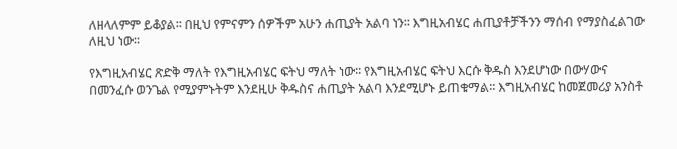ለዘላለምም ይቆያል፡፡ በዚህ የምናምን ሰዎችም አሁን ሐጢያት አልባ ነን፡፡ እግዚአብሄር ሐጢያቶቻችንን ማሰብ የማያስፈልገው ለዚህ ነው፡፡

የእግዚአብሄር ጽድቅ ማለት የእግዚአብሄር ፍትህ ማለት ነው፡፡ የእግዚአብሄር ፍትህ እርሱ ቅዱስ እንደሆነው በውሃውና በመንፈሱ ወንጌል የሚያምኑትም እንደዚሁ ቅዱስና ሐጢያት አልባ እንደሚሆኑ ይጠቁማል፡፡ እግዚአብሄር ከመጀመሪያ አንስቶ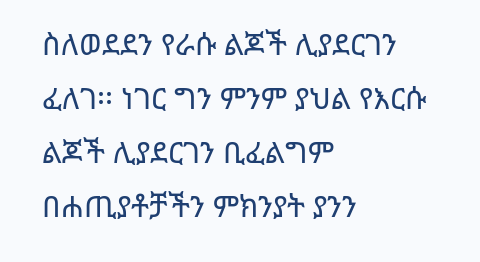ስለወደደን የራሱ ልጆች ሊያደርገን ፈለገ፡፡ ነገር ግን ምንም ያህል የእርሱ ልጆች ሊያደርገን ቢፈልግም በሐጢያቶቻችን ምክንያት ያንን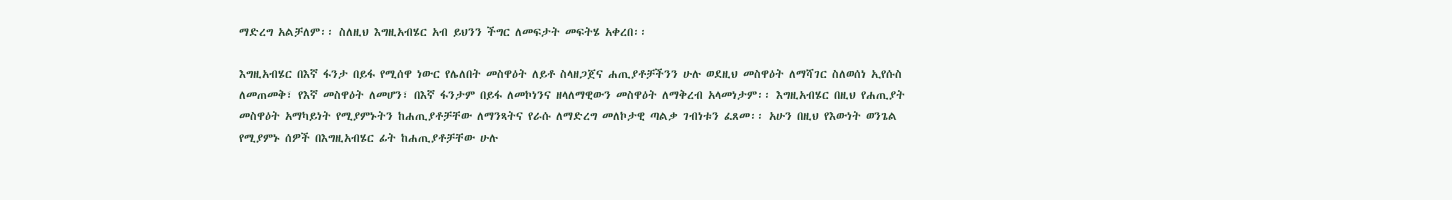ማድረግ አልቻለም፡፡ ስለዚህ እግዚአብሄር አብ ይህንን ችግር ለመፍታት መፍትሄ አቀረበ፡፡

እግዚአብሄር በእኛ ፋንታ በይፋ የሚሰዋ ነውር የሌለበት መስዋዕት ለይቶ ስላዘጋጀና ሐጢያቶቻችንን ሁሉ ወደዚህ መስዋዕት ለማሻገር ስለወሰነ ኢየሱስ ለመጠመቅ፣ የእኛ መስዋዕት ለመሆን፣ በእኛ ፋንታም በይፋ ለመኮነንና ዘላለማዊውን መስዋዕት ለማቅረብ አላመነታም፡፡ እግዚአብሄር በዚህ የሐጢያት መስዋዕት አማካይነት የሚያምኑትን ከሐጢያቶቻቸው ለማንጻትና የራሱ ለማድረግ መለኮታዊ ጣልቃ ገብነቱን ፈጸመ፡፡ አሁን በዚህ የእውነት ወንጌል የሚያምኑ ሰዎች በእግዚአብሄር ፊት ከሐጢያቶቻቸው ሁሉ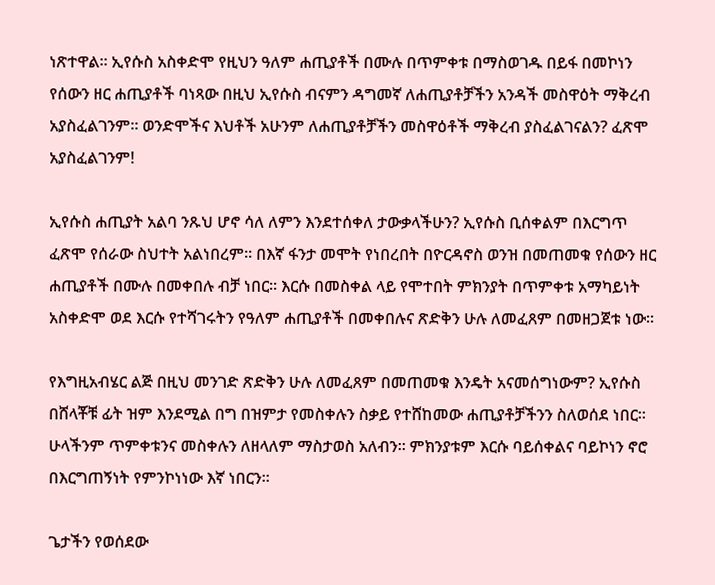ነጽተዋል፡፡ ኢየሱስ አስቀድሞ የዚህን ዓለም ሐጢያቶች በሙሉ በጥምቀቱ በማስወገዱ በይፋ በመኮነን የሰውን ዘር ሐጢያቶች ባነጻው በዚህ ኢየሱስ ብናምን ዳግመኛ ለሐጢያቶቻችን አንዳች መስዋዕት ማቅረብ አያስፈልገንም፡፡ ወንድሞችና እህቶች አሁንም ለሐጢያቶቻችን መስዋዕቶች ማቅረብ ያስፈልገናልን? ፈጽሞ አያስፈልገንም!

ኢየሱስ ሐጢያት አልባ ንጹህ ሆኖ ሳለ ለምን እንደተሰቀለ ታውቃላችሁን? ኢየሱስ ቢሰቀልም በእርግጥ ፈጽሞ የሰራው ስህተት አልነበረም፡፡ በእኛ ፋንታ መሞት የነበረበት በዮርዳኖስ ወንዝ በመጠመቁ የሰውን ዘር ሐጢያቶች በሙሉ በመቀበሉ ብቻ ነበር፡፡ እርሱ በመስቀል ላይ የሞተበት ምክንያት በጥምቀቱ አማካይነት አስቀድሞ ወደ እርሱ የተሻገሩትን የዓለም ሐጢያቶች በመቀበሉና ጽድቅን ሁሉ ለመፈጸም በመዘጋጀቱ ነው፡፡

የእግዚአብሄር ልጅ በዚህ መንገድ ጽድቅን ሁሉ ለመፈጸም በመጠመቁ እንዴት አናመሰግነውም? ኢየሱስ በሸላቾቹ ፊት ዝም እንደሚል በግ በዝምታ የመስቀሉን ስቃይ የተሸከመው ሐጢያቶቻችንን ስለወሰደ ነበር፡፡ ሁላችንም ጥምቀቱንና መስቀሉን ለዘላለም ማስታወስ አለብን፡፡ ምክንያቱም እርሱ ባይሰቀልና ባይኮነን ኖሮ በእርግጠኝነት የምንኮነነው እኛ ነበርን፡፡

ጌታችን የወሰደው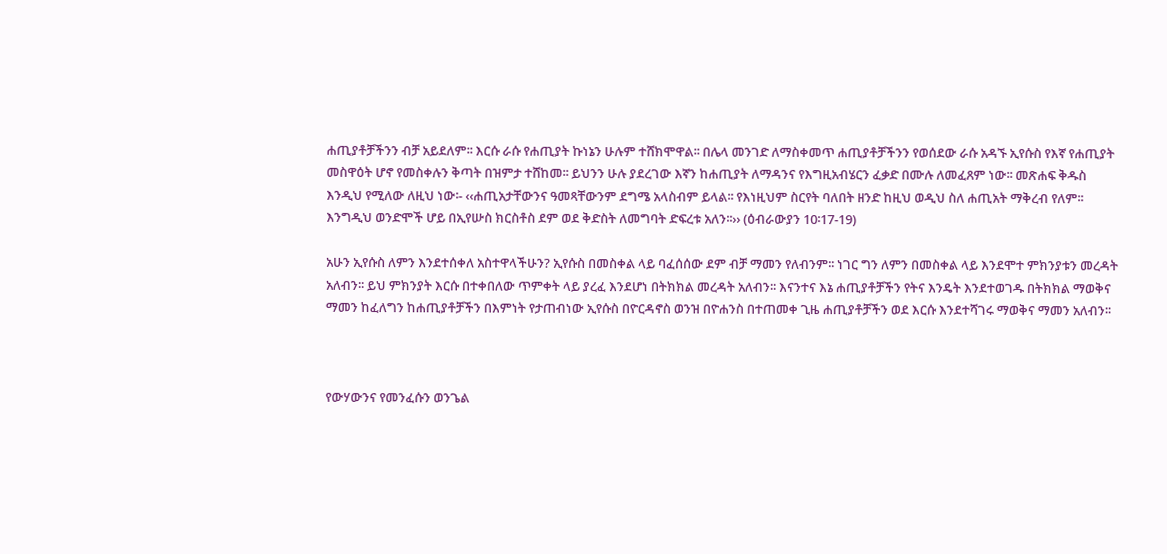ሐጢያቶቻችንን ብቻ አይደለም፡፡ እርሱ ራሱ የሐጢያት ኩነኔን ሁሉም ተሸክሞዋል፡፡ በሌላ መንገድ ለማስቀመጥ ሐጢያቶቻችንን የወሰደው ራሱ አዳኙ ኢየሱስ የእኛ የሐጢያት መስዋዕት ሆኖ የመስቀሉን ቅጣት በዝምታ ተሸከመ፡፡ ይህንን ሁሉ ያደረገው እኛን ከሐጢያት ለማዳንና የእግዚአብሄርን ፈቃድ በሙሉ ለመፈጸም ነው፡፡ መጽሐፍ ቅዱስ እንዲህ የሚለው ለዚህ ነው፡- ‹‹ሐጢአታቸውንና ዓመጻቸውንም ደግሜ አላስብም ይላል፡፡ የእነዚህም ስርየት ባለበት ዘንድ ከዚህ ወዲህ ስለ ሐጢአት ማቅረብ የለም፡፡ እንግዲህ ወንድሞች ሆይ በኢየሡስ ክርስቶስ ደም ወደ ቅድስት ለመግባት ድፍረቱ አለን፡፡›› (ዕብራውያን 10፡17-19)

አሁን ኢየሱስ ለምን እንደተሰቀለ አስተዋላችሁን? ኢየሱስ በመስቀል ላይ ባፈሰሰው ደም ብቻ ማመን የለብንም፡፡ ነገር ግን ለምን በመስቀል ላይ እንደሞተ ምክንያቱን መረዳት አለብን፡፡ ይህ ምክንያት እርሱ በተቀበለው ጥምቀት ላይ ያረፈ እንደሆነ በትክክል መረዳት አለብን፡፡ እናንተና እኔ ሐጢያቶቻችን የትና እንዴት እንደተወገዱ በትክክል ማወቅና ማመን ከፈለግን ከሐጢያቶቻችን በእምነት የታጠብነው ኢየሱስ በዮርዳኖስ ወንዝ በዮሐንስ በተጠመቀ ጊዜ ሐጢያቶቻችን ወደ እርሱ እንደተሻገሩ ማወቅና ማመን አለብን፡፡



የውሃውንና የመንፈሱን ወንጌል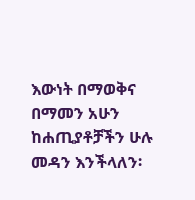እውነት በማወቅና በማመን አሁን ከሐጢያቶቻችን ሁሉ መዳን እንችላለን፡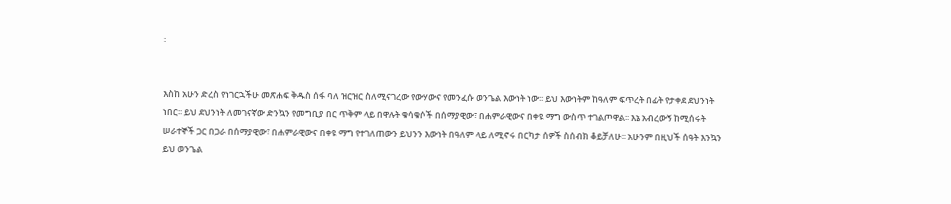፡


እስከ አሁን ድረስ የነገርኋችሁ መጽሐፍ ቅዱስ ሰፋ ባለ ዝርዝር ስለሚናገረው የውሃውና የመንፈሱ ወንጌል እውነት ነው፡፡ ይህ እውነትም ከዓለም ፍጥረት በፊት የታቀደ ደህንነት ነበር፡፡ ይህ ደህንነት ለመገናኛው ድንኳን የመግቢያ በር ጥቅም ላይ በዋሉት ቁሳቁሶች በሰማያዊው፣ በሐምራዊውና በቀዩ ማግ ውስጥ ተገልጦዋል፡፡ እኔ አብረውኝ ከሚሰሩት ሠራተኞች ጋር በጋራ በሰማያዊው፣ በሐምራዊውና በቀዩ ማግ የተገለጠውን ይህንን እውነት በዓለም ላይ ለሚኖሩ በርካታ ሰዎች ስሰብክ ቆይቻለሁ፡፡ አሁንም በዚህች ሰዓት እንኳን ይህ ወንጌል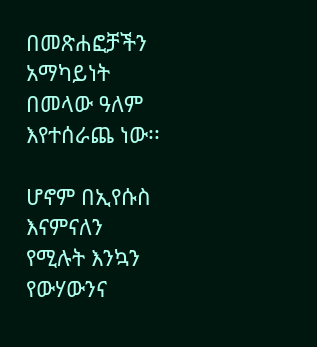በመጽሐፎቻችን አማካይነት በመላው ዓለም እየተሰራጨ ነው፡፡

ሆኖም በኢየሱስ እናምናለን የሚሉት እንኳን የውሃውንና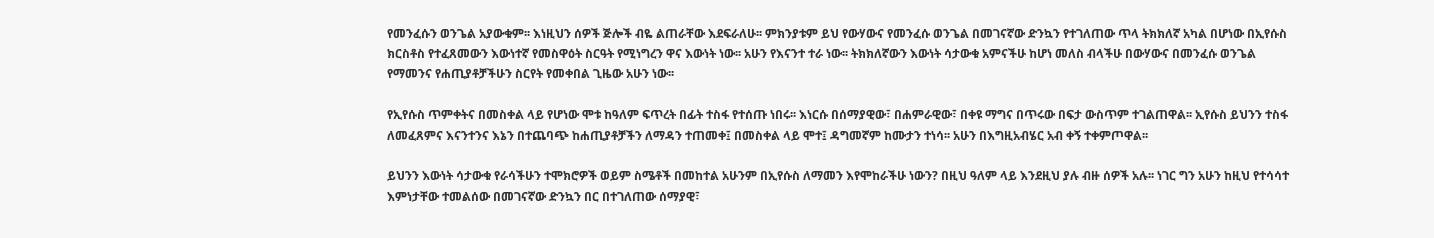የመንፈሱን ወንጌል አያውቁም፡፡ እነዚህን ሰዎች ጅሎች ብዬ ልጠራቸው እደፍራለሁ፡፡ ምክንያቱም ይህ የውሃውና የመንፈሱ ወንጌል በመገናኛው ድንኳን የተገለጠው ጥላ ትክክለኛ አካል በሆነው በኢየሱስ ክርስቶስ የተፈጸመውን እውነተኛ የመስዋዕት ስርዓት የሚነግረን ዋና እውነት ነው፡፡ አሁን የእናንተ ተራ ነው፡፡ ትክክለኛውን እውነት ሳታውቁ አምናችሁ ከሆነ መለስ ብላችሁ በውሃውና በመንፈሱ ወንጌል የማመንና የሐጢያቶቻችሁን ስርየት የመቀበል ጊዜው አሁን ነው፡፡

የኢየሱስ ጥምቀትና በመስቀል ላይ የሆነው ሞቱ ከዓለም ፍጥረት በፊት ተስፋ የተሰጡ ነበሩ፡፡ እነርሱ በሰማያዊው፣ በሐምራዊው፣ በቀዩ ማግና በጥሩው በፍታ ውስጥም ተገልጠዋል፡፡ ኢየሱስ ይህንን ተስፋ ለመፈጸምና እናንተንና እኔን በተጨባጭ ከሐጢያቶቻችን ለማዳን ተጠመቀ፤ በመስቀል ላይ ሞተ፤ ዳግመኛም ከሙታን ተነሳ፡፡ አሁን በእግዚአብሄር አብ ቀኝ ተቀምጦዋል፡፡

ይህንን እውነት ሳታውቁ የራሳችሁን ተሞክሮዎች ወይም ስሜቶች በመከተል አሁንም በኢየሱስ ለማመን እየሞከራችሁ ነውን? በዚህ ዓለም ላይ እንደዚህ ያሉ ብዙ ሰዎች አሉ፡፡ ነገር ግን አሁን ከዚህ የተሳሳተ እምነታቸው ተመልሰው በመገናኛው ድንኳን በር በተገለጠው ሰማያዊ፣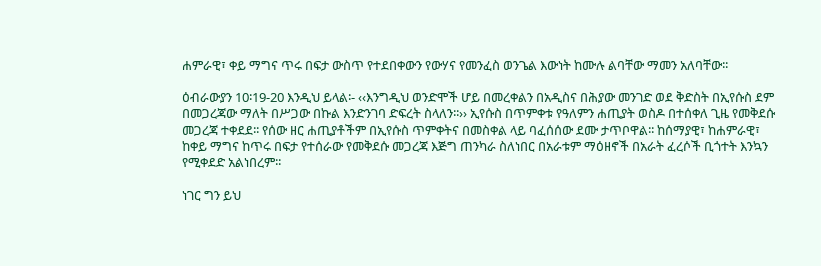ሐምራዊ፣ ቀይ ማግና ጥሩ በፍታ ውስጥ የተደበቀውን የውሃና የመንፈስ ወንጌል እውነት ከሙሉ ልባቸው ማመን አለባቸው፡፡

ዕብራውያን 10፡19-20 እንዲህ ይላል፡- ‹‹እንግዲህ ወንድሞች ሆይ በመረቀልን በአዲስና በሕያው መንገድ ወደ ቅድስት በኢየሱስ ደም በመጋረጃው ማለት በሥጋው በኩል እንድንገባ ድፍረት ስላለን፡፡›› ኢየሱስ በጥምቀቱ የዓለምን ሐጢያት ወስዶ በተሰቀለ ጊዜ የመቅደሱ መጋረጃ ተቀደደ፡፡ የሰው ዘር ሐጢያቶችም በኢየሱስ ጥምቀትና በመስቀል ላይ ባፈሰሰው ደሙ ታጥቦዋል፡፡ ከሰማያዊ፣ ከሐምራዊ፣ ከቀይ ማግና ከጥሩ በፍታ የተሰራው የመቅደሱ መጋረጃ እጅግ ጠንካራ ስለነበር በአራቱም ማዕዘኖች በአራት ፈረሶች ቢጎተት እንኳን የሚቀደድ አልነበረም፡፡

ነገር ግን ይህ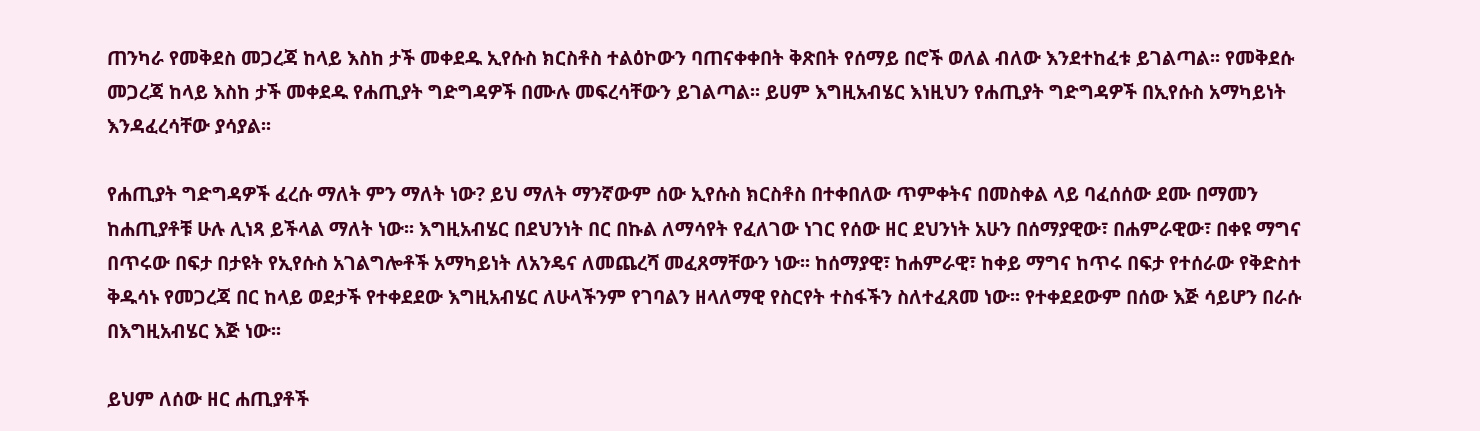ጠንካራ የመቅደስ መጋረጃ ከላይ እስከ ታች መቀደዱ ኢየሱስ ክርስቶስ ተልዕኮውን ባጠናቀቀበት ቅጽበት የሰማይ በሮች ወለል ብለው እንደተከፈቱ ይገልጣል፡፡ የመቅደሱ መጋረጃ ከላይ እስከ ታች መቀደዱ የሐጢያት ግድግዳዎች በሙሉ መፍረሳቸውን ይገልጣል፡፡ ይሀም እግዚአብሄር እነዚህን የሐጢያት ግድግዳዎች በኢየሱስ አማካይነት እንዳፈረሳቸው ያሳያል፡፡

የሐጢያት ግድግዳዎች ፈረሱ ማለት ምን ማለት ነው? ይህ ማለት ማንኛውም ሰው ኢየሱስ ክርስቶስ በተቀበለው ጥምቀትና በመስቀል ላይ ባፈሰሰው ደሙ በማመን ከሐጢያቶቹ ሁሉ ሊነጻ ይችላል ማለት ነው፡፡ እግዚአብሄር በደህንነት በር በኩል ለማሳየት የፈለገው ነገር የሰው ዘር ደህንነት አሁን በሰማያዊው፣ በሐምራዊው፣ በቀዩ ማግና በጥሩው በፍታ በታዩት የኢየሱስ አገልግሎቶች አማካይነት ለአንዴና ለመጨረሻ መፈጸማቸውን ነው፡፡ ከሰማያዊ፣ ከሐምራዊ፣ ከቀይ ማግና ከጥሩ በፍታ የተሰራው የቅድስተ ቅዱሳኑ የመጋረጃ በር ከላይ ወደታች የተቀደደው እግዚአብሄር ለሁላችንም የገባልን ዘላለማዊ የስርየት ተስፋችን ስለተፈጸመ ነው፡፡ የተቀደደውም በሰው እጅ ሳይሆን በራሱ በእግዚአብሄር እጅ ነው፡፡

ይህም ለሰው ዘር ሐጢያቶች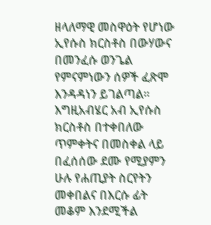ዘላለማዊ መስዋዕት የሆነው ኢየሱስ ክርስቶስ በውሃውና በመንፈሱ ወንጌል የምናምነውን ሰዎች ፈጽሞ እንዳዳነን ይገልጣል፡፡ እግዚአብሄር አብ ኢየሱስ ክርስቶስ በተቀበለው ጥምቀትና በመስቀል ላይ በፈሰሰው ደሙ የሚያምን ሁሉ የሐጢያት ስርየትን መቀበልና በእርሱ ፊት መቆም እንደሚችል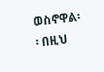ወስኖዋል፡፡ በዚህ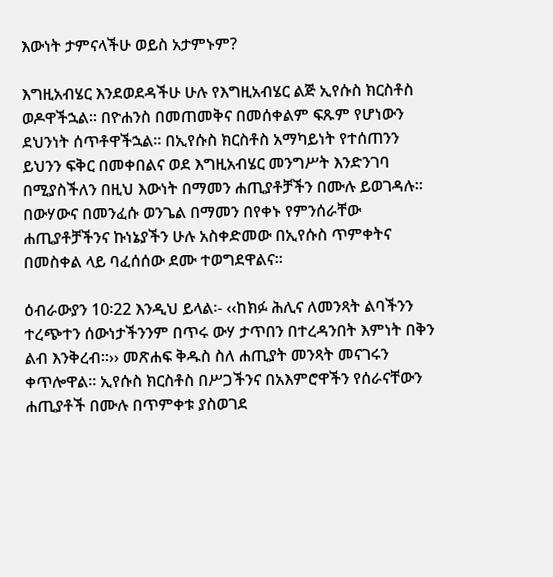እውነት ታምናላችሁ ወይስ አታምኑም?

እግዚአብሄር እንደወደዳችሁ ሁሉ የእግዚአብሄር ልጅ ኢየሱስ ክርስቶስ ወዶዋችኋል፡፡ በዮሐንስ በመጠመቅና በመሰቀልም ፍጹም የሆነውን ደህንነት ሰጥቶዋችኋል፡፡ በኢየሱስ ክርስቶስ አማካይነት የተሰጠንን ይህንን ፍቅር በመቀበልና ወደ እግዚአብሄር መንግሥት እንድንገባ በሚያስችለን በዚህ እውነት በማመን ሐጢያቶቻችን በሙሉ ይወገዳሉ፡፡ በውሃውና በመንፈሱ ወንጌል በማመን በየቀኑ የምንሰራቸው ሐጢያቶቻችንና ኩነኔያችን ሁሉ አስቀድመው በኢየሱስ ጥምቀትና በመስቀል ላይ ባፈሰሰው ደሙ ተወግደዋልና፡፡

ዕብራውያን 10፡22 እንዲህ ይላል፡- ‹‹ከክፉ ሕሊና ለመንጻት ልባችንን ተረጭተን ሰውነታችንንም በጥሩ ውሃ ታጥበን በተረዳንበት እምነት በቅን ልብ እንቅረብ፡፡›› መጽሐፍ ቅዱስ ስለ ሐጢያት መንጻት መናገሩን ቀጥሎዋል፡፡ ኢየሱስ ክርስቶስ በሥጋችንና በአእምሮዋችን የሰራናቸውን ሐጢያቶች በሙሉ በጥምቀቱ ያስወገደ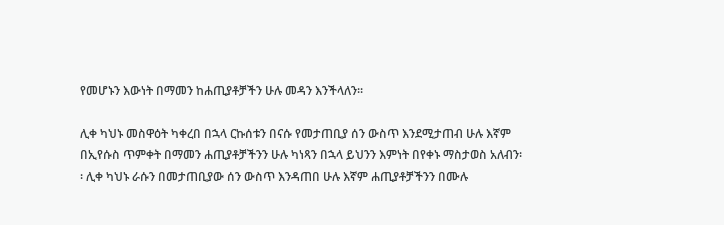የመሆኑን እውነት በማመን ከሐጢያቶቻችን ሁሉ መዳን እንችላለን፡፡

ሊቀ ካህኑ መስዋዕት ካቀረበ በኋላ ርኩሰቱን በናሱ የመታጠቢያ ሰን ውስጥ እንደሚታጠብ ሁሉ እኛም በኢየሱስ ጥምቀት በማመን ሐጢያቶቻችንን ሁሉ ካነጻን በኋላ ይህንን እምነት በየቀኑ ማስታወስ አለብን፡፡ ሊቀ ካህኑ ራሱን በመታጠቢያው ሰን ውስጥ እንዳጠበ ሁሉ እኛም ሐጢያቶቻችንን በሙሉ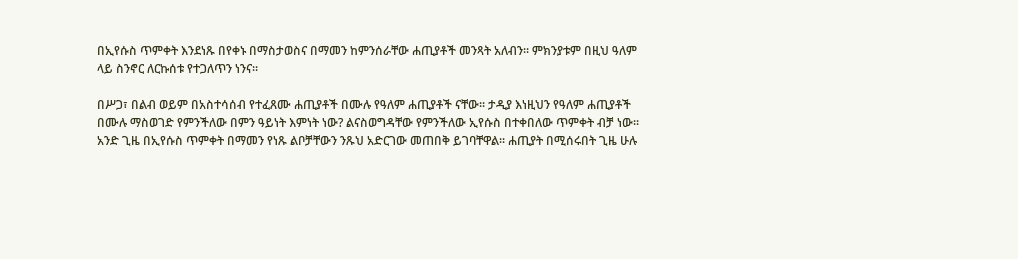በኢየሱስ ጥምቀት እንደነጹ በየቀኑ በማስታወስና በማመን ከምንሰራቸው ሐጢያቶች መንጻት አለብን፡፡ ምክንያቱም በዚህ ዓለም ላይ ስንኖር ለርኩሰቱ የተጋለጥን ነንና፡፡

በሥጋ፣ በልብ ወይም በአስተሳሰብ የተፈጸሙ ሐጢያቶች በሙሉ የዓለም ሐጢያቶች ናቸው፡፡ ታዲያ እነዚህን የዓለም ሐጢያቶች በሙሉ ማስወገድ የምንችለው በምን ዓይነት እምነት ነው? ልናስወግዳቸው የምንችለው ኢየሱስ በተቀበለው ጥምቀት ብቻ ነው፡፡ አንድ ጊዜ በኢየሱስ ጥምቀት በማመን የነጹ ልቦቻቸውን ንጹህ አድርገው መጠበቅ ይገባቸዋል፡፡ ሐጢያት በሚሰሩበት ጊዜ ሁሉ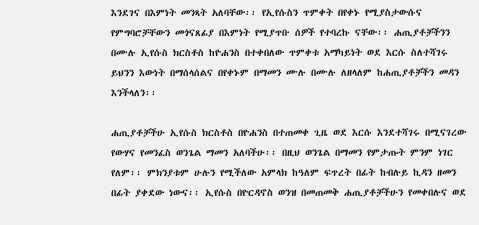እንደገና በእምነት መንጻት አለባቸው፡፡ የኢየሱስን ጥምቀት በየቀኑ የሚያስታውሱና የምግባሮቻቸውን መጎናጸፊያ በእምነት የሚያጥቡ ሰዎች የተባረኩ ናቸው፡፡ ሐጢያቶቻችንን በሙሉ ኢየሱስ ክርስቶስ ከዮሐንስ በተቀበለው ጥምቀቱ አማካይነት ወደ እርሱ ስለተሻገሩ ይህንን እውነት በማሰላሰልና በየቀኑም በማመን ሙሉ በሙሉ ለዘላለም ከሐጢያቶቻችን መዳን እንችላለን፡፡

ሐጢያቶቻችሁ ኢየሱስ ክርስቶስ በዮሐንስ በተጠመቀ ጊዜ ወደ እርሱ እንደተሻገሩ በሚናገረው የውሃና የመንፈስ ወንጌል ማመን አለባችሁ፡፡ በዚህ ወንጌል በማመን የምታጡት ምንም ነገር የለም፡፡ ምክንያቱም ሁሉን የሚችለው አምላክ ከዓለም ፍጥረት በፊት ከብሉይ ኪዳን ዘመን በፊት ያቀደው ነውና፡፡ ኢየሱስ በዮርዳኖስ ወንዝ በመጠመቅ ሐጢያቶቻችሁን የመቀበሉና ወደ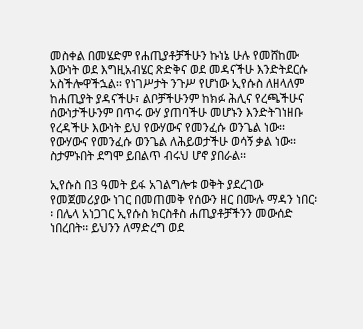መስቀል በመሄድም የሐጢያቶቻችሁን ኩነኔ ሁሉ የመሸከሙ እውነት ወደ እግዚአብሄር ጽድቅና ወደ መዳናችሁ እንድትደርሱ አስችሎዋችኋል፡፡ የነገሥታት ንጉሥ የሆነው ኢየሱስ ለዘላለም ከሐጢያት ያዳናችሁ፣ ልቦቻችሁንም ከክፉ ሕሊና የረጫችሁና ሰውነታችሁንም በጥሩ ውሃ ያጠባችሁ መሆኑን እንድትገነዘቡ የረዳችሁ እውነት ይህ የውሃውና የመንፈሱ ወንጌል ነው፡፡ የውሃውና የመንፈሱ ወንጌል ለሕይወታችሁ ወሳኝ ቃል ነው፡፡ ስታምኑበት ደግሞ ይበልጥ ብሩህ ሆኖ ያበራል፡፡

ኢየሱስ በ3 ዓመት ይፋ አገልግሎቱ ወቅት ያደረገው የመጀመሪያው ነገር በመጠመቅ የሰውን ዘር በሙሉ ማዳን ነበር፡፡ በሌላ አነጋገር ኢየሱስ ክርስቶስ ሐጢያቶቻችንን መውሰድ ነበረበት፡፡ ይህንን ለማድረግ ወደ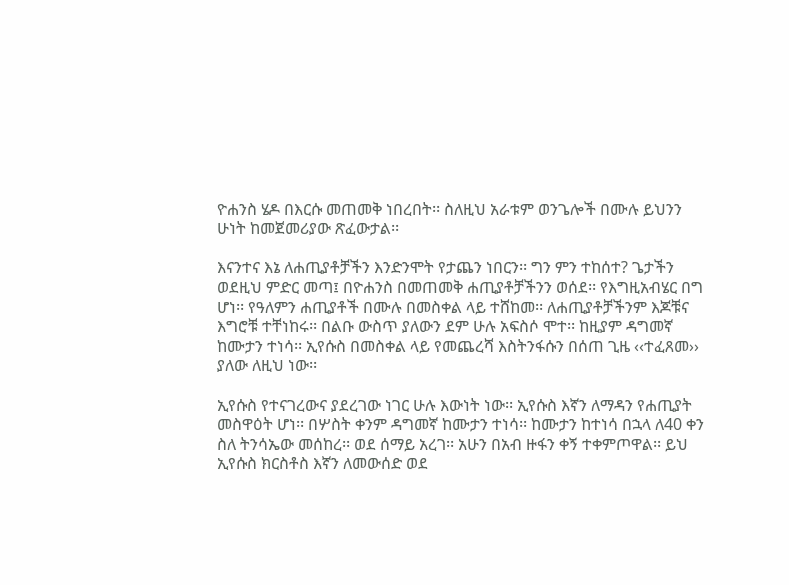ዮሐንስ ሄዶ በእርሱ መጠመቅ ነበረበት፡፡ ስለዚህ አራቱም ወንጌሎች በሙሉ ይህንን ሁነት ከመጀመሪያው ጽፈውታል፡፡

እናንተና እኔ ለሐጢያቶቻችን እንድንሞት የታጨን ነበርን፡፡ ግን ምን ተከሰተ? ጌታችን ወደዚህ ምድር መጣ፤ በዮሐንስ በመጠመቅ ሐጢያቶቻችንን ወሰደ፡፡ የእግዚአብሄር በግ ሆነ፡፡ የዓለምን ሐጢያቶች በሙሉ በመስቀል ላይ ተሸከመ፡፡ ለሐጢያቶቻችንም እጆቹና እግሮቹ ተቸነከሩ፡፡ በልቡ ውስጥ ያለውን ደም ሁሉ አፍስሶ ሞተ፡፡ ከዚያም ዳግመኛ ከሙታን ተነሳ፡፡ ኢየሱስ በመስቀል ላይ የመጨረሻ እስትንፋሱን በሰጠ ጊዜ ‹‹ተፈጸመ›› ያለው ለዚህ ነው፡፡

ኢየሱስ የተናገረውና ያደረገው ነገር ሁሉ እውነት ነው፡፡ ኢየሱስ እኛን ለማዳን የሐጢያት መስዋዕት ሆነ፡፡ በሦስት ቀንም ዳግመኛ ከሙታን ተነሳ፡፡ ከሙታን ከተነሳ በኋላ ለ40 ቀን ስለ ትንሳኤው መሰከረ፡፡ ወደ ሰማይ አረገ፡፡ አሁን በአብ ዙፋን ቀኝ ተቀምጦዋል፡፡ ይህ ኢየሱስ ክርስቶስ እኛን ለመውሰድ ወደ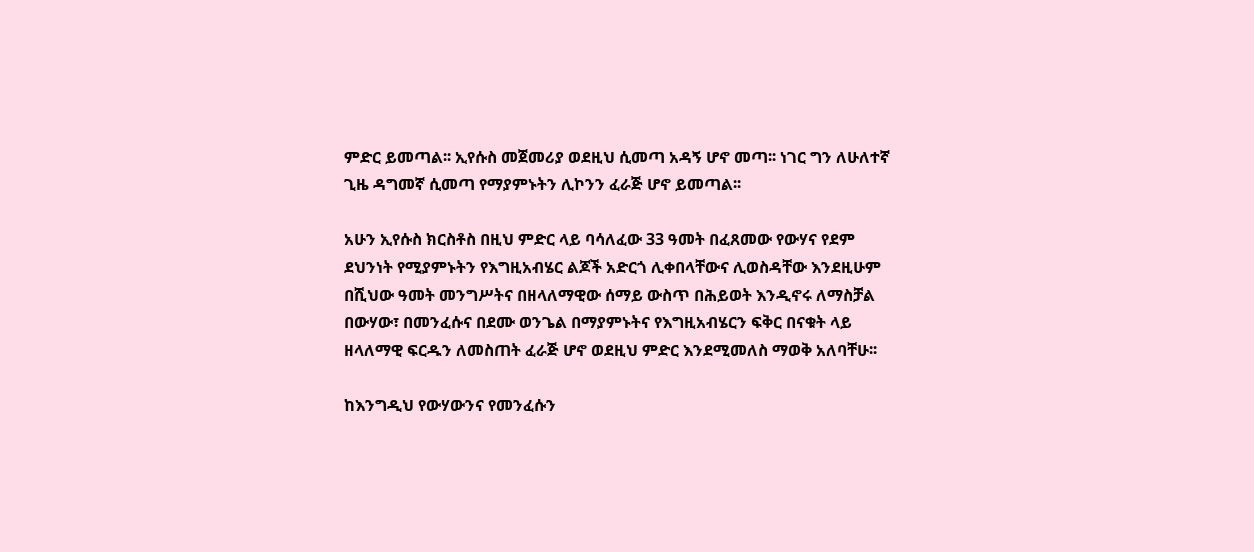ምድር ይመጣል፡፡ ኢየሱስ መጀመሪያ ወደዚህ ሲመጣ አዳኝ ሆኖ መጣ፡፡ ነገር ግን ለሁለተኛ ጊዜ ዳግመኛ ሲመጣ የማያምኑትን ሊኮንን ፈራጅ ሆኖ ይመጣል፡፡

አሁን ኢየሱስ ክርስቶስ በዚህ ምድር ላይ ባሳለፈው 33 ዓመት በፈጸመው የውሃና የደም ደህንነት የሚያምኑትን የእግዚአብሄር ልጆች አድርጎ ሊቀበላቸውና ሊወስዳቸው እንደዚሁም በሺህው ዓመት መንግሥትና በዘላለማዊው ሰማይ ውስጥ በሕይወት እንዲኖሩ ለማስቻል በውሃው፣ በመንፈሱና በደሙ ወንጌል በማያምኑትና የእግዚአብሄርን ፍቅር በናቁት ላይ ዘላለማዊ ፍርዱን ለመስጠት ፈራጅ ሆኖ ወደዚህ ምድር እንደሚመለስ ማወቅ አለባቸሁ፡፡

ከእንግዲህ የውሃውንና የመንፈሱን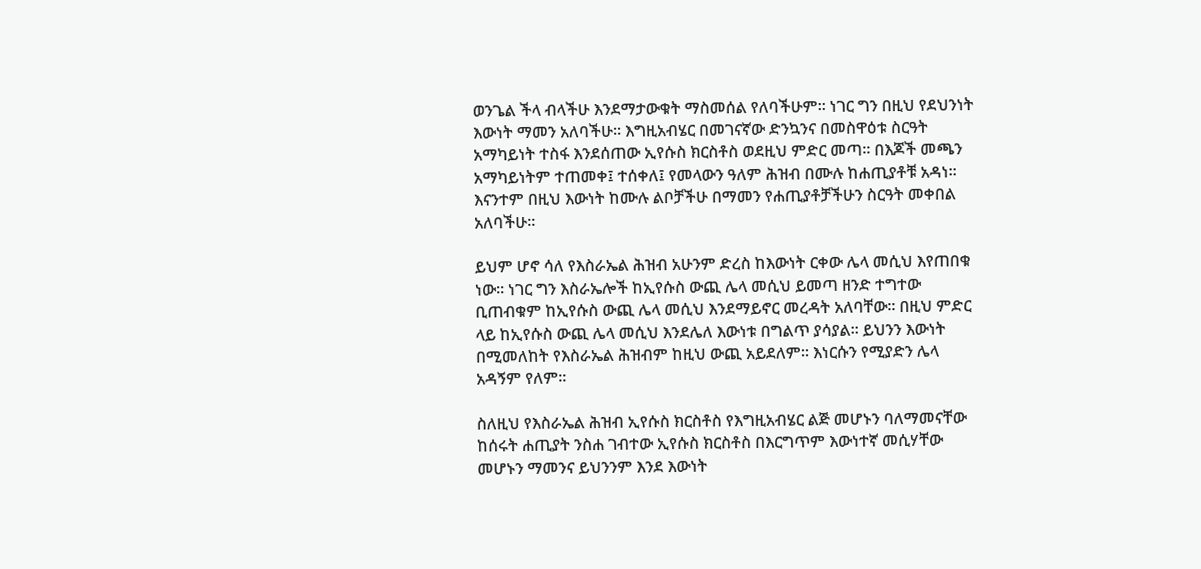ወንጌል ችላ ብላችሁ እንደማታውቁት ማስመሰል የለባችሁም፡፡ ነገር ግን በዚህ የደህንነት እውነት ማመን አለባችሁ፡፡ እግዚአብሄር በመገናኛው ድንኳንና በመስዋዕቱ ስርዓት አማካይነት ተስፋ እንደሰጠው ኢየሱስ ክርስቶስ ወደዚህ ምድር መጣ፡፡ በእጆች መጫን አማካይነትም ተጠመቀ፤ ተሰቀለ፤ የመላውን ዓለም ሕዝብ በሙሉ ከሐጢያቶቹ አዳነ፡፡ እናንተም በዚህ እውነት ከሙሉ ልቦቻችሁ በማመን የሐጢያቶቻችሁን ስርዓት መቀበል አለባችሁ፡፡

ይህም ሆኖ ሳለ የእስራኤል ሕዝብ አሁንም ድረስ ከእውነት ርቀው ሌላ መሲህ እየጠበቁ ነው፡፡ ነገር ግን እስራኤሎች ከኢየሱስ ውጪ ሌላ መሲህ ይመጣ ዘንድ ተግተው ቢጠብቁም ከኢየሱስ ውጪ ሌላ መሲህ እንደማይኖር መረዳት አለባቸው፡፡ በዚህ ምድር ላይ ከኢየሱስ ውጪ ሌላ መሲህ እንደሌለ እውነቱ በግልጥ ያሳያል፡፡ ይህንን እውነት በሚመለከት የእስራኤል ሕዝብም ከዚህ ውጪ አይደለም፡፡ እነርሱን የሚያድን ሌላ አዳኝም የለም፡፡

ስለዚህ የእስራኤል ሕዝብ ኢየሱስ ክርስቶስ የእግዚአብሄር ልጅ መሆኑን ባለማመናቸው ከሰሩት ሐጢያት ንስሐ ገብተው ኢየሱስ ክርስቶስ በእርግጥም እውነተኛ መሲሃቸው መሆኑን ማመንና ይህንንም እንደ እውነት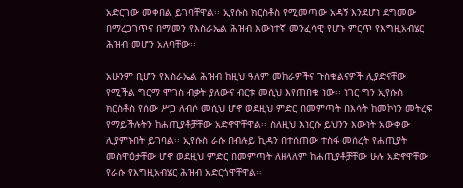አድርገው መቀበል ይገባቸዋል፡፡ ኢየሱስ ክርስቶስ የሚመጣው አዳኝ እንደሆነ ደግመው በማረጋገጥና በማመን የእስራኤል ሕዝብ እውነተኛ መንፈሳዊ የሆኑ ምርጥ የእግዚአብሄር ሕዝብ መሆን አለባቸው፡፡

አሁንም ቢሆን የእስራኤል ሕዝብ ከዚህ ዓለም መከራዎችና ጉስቁልናዎች ሊያድናቸው የሚችል ግርማ ሞገስ ብቃት ያለውና ብርቱ መሲህ እየጠበቁ ነው፡፡ ነገር ግን ኢየሱስ ክርስቶስ የሰው ሥጋ ለብሶ መሲህ ሆኖ ወደዚህ ምድር በመምጣት በእሳት ከመኮነን መትረፍ የማይችሉትን ከሐጢያቶቻቸው አድኖዋቸዋል፡፡ ስለዚህ እነርሱ ይህንን እውነት አውቀው ሊያምኑበት ይገባል፡፡ ኢየሱስ ራሱ በብሉይ ኪዳን በተሰጠው ተስፋ መሰረት የሐጢያት መስዋዕታቸው ሆኖ ወደዚህ ምድር በመምጣት ለዘላለም ከሐጢያቶቻቸው ሁሉ አድኖዋቸው የራሱ የእግዚአብሄር ሕዝብ አድርጎዋቸዋል፡፡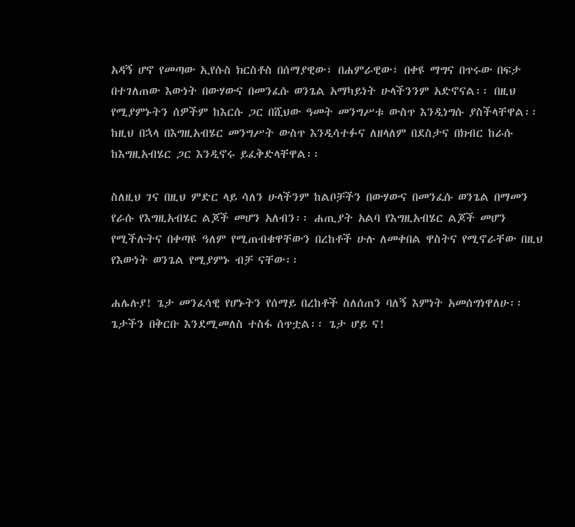አዳኝ ሆኖ የመጣው ኢየሱስ ክርስቶስ በሰማያዊው፣ በሐምራዊው፣ በቀዩ ማግና በጥሩው በፍታ በተገለጠው እውነት በውሃውና በመንፈሱ ወንጌል አማካይነት ሁላችንንም አድኖናል፡፡ በዚህ የሚያምኑትን ሰዎችም ከእርሱ ጋር በሺህው ዓመት መንግሥቱ ውስጥ እንዲነግሱ ያስችላቸዋል፡፡ ከዚህ በኋላ በእግዚአብሄር መንግሥት ውስጥ እንዲሳተፉና ለዘላለም በደስታና በክብር ከራሱ ከእግዚአብሄር ጋር እንዲኖሩ ይፈቅድላቸዋል፡፡

ስለዚህ ገና በዚህ ምድር ላይ ሳለን ሁላችንም ከልቦቻችን በውሃውና በመንፈሱ ወንጌል በማመን የራሱ የእግዚአብሄር ልጆች መሆን አለብን፡፡ ሐጢያት አልባ የእግዚአብሄር ልጆች መሆን የሚችሉትና በቀጣዩ ዓለም የሚጠብቁዋቸውን በረከቶች ሁሉ ለመቀበል ዋስትና የሚኖራቸው በዚህ የእውነት ወንጌል የሚያምኑ ብቻ ናቸው፡፡

ሐሌሉያ! ጌታ መንፈሳዊ የሆኑትን የሰማይ በረከቶች ስለሰጠን ባለኝ እምነት አመሰግነዋለሁ፡፡ ጌታችን በቅርቡ እንደሚመለስ ተስፋ ሰጥቷል፡፡ ጌታ ሆይ ና!